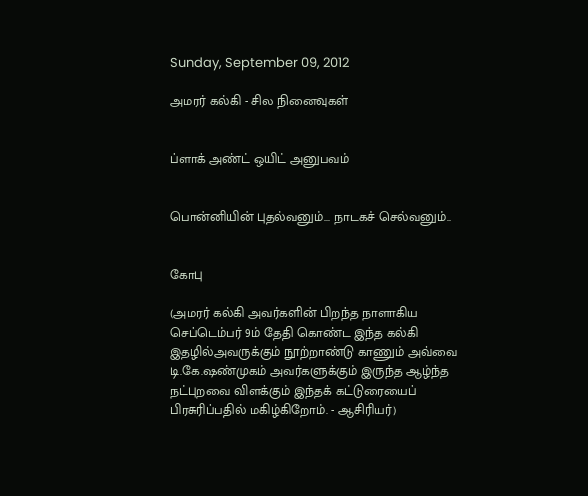Sunday, September 09, 2012

அமரர் கல்கி - சில நினைவுகள்


ப்ளாக் அண்ட் ஒயிட் அனுபவம்


பொன்னியின் புதல்வனும்... நாடகச் செல்வனும்..


கோபு

(அமரர் கல்கி அவர்களின் பிறந்த நாளாகிய செப்டெம்பர் 9ம் தேதி கொண்ட இந்த கல்கி இதழில்அவருக்கும் நூற்றாண்டு காணும் அவ்வை டி.கே.ஷண்முகம் அவர்களுக்கும் இருந்த ஆழ்ந்த நட்புறவை விளக்கும் இந்தக் கட்டுரையைப் பிரசுரிப்பதில் மகிழ்கிறோம். - ஆசிரியர்)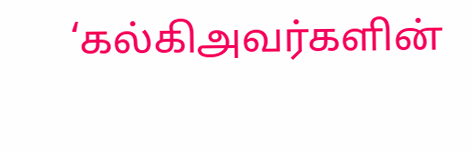‘கல்கிஅவர்களின்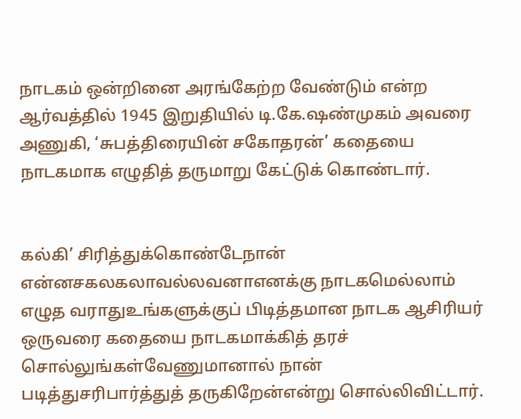நாடகம் ஒன்றினை அரங்கேற்ற வேண்டும் என்ற ஆர்வத்தில் 1945 இறுதியில் டி.கே.ஷண்முகம் அவரை அணுகி, ‘சுபத்திரையின் சகோதரன்’ கதையை நாடகமாக எழுதித் தருமாறு கேட்டுக் கொண்டார்.


கல்கி’ சிரித்துக்கொண்டேநான் என்னசகலகலாவல்லவனாஎனக்கு நாடகமெல்லாம் எழுத வராதுஉங்களுக்குப் பிடித்தமான நாடக ஆசிரியர் ஒருவரை கதையை நாடகமாக்கித் தரச் சொல்லுங்கள்வேணுமானால் நான் படித்துசரிபார்த்துத் தருகிறேன்என்று சொல்லிவிட்டார்.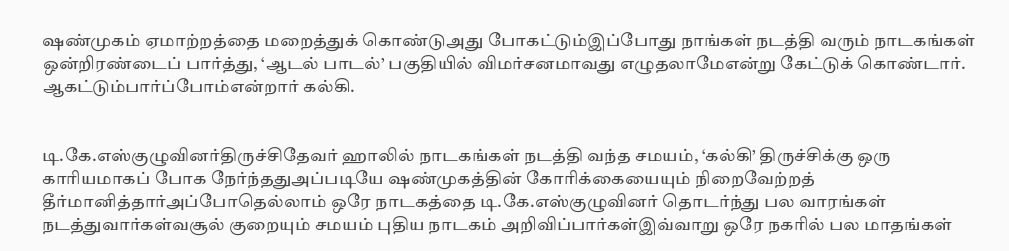ஷண்முகம் ஏமாற்றத்தை மறைத்துக் கொண்டுஅது போகட்டும்இப்போது நாங்கள் நடத்தி வரும் நாடகங்கள் ஒன்றிரண்டைப் பார்த்து, ‘ஆடல் பாடல்’ பகுதியில் விமர்சனமாவது எழுதலாமேஎன்று கேட்டுக் கொண்டார்.
ஆகட்டும்பார்ப்போம்என்றார் கல்கி.


டி.கே.எஸ்குழுவினர்திருச்சிதேவர் ஹாலில் நாடகங்கள் நடத்தி வந்த சமயம், ‘கல்கி’ திருச்சிக்கு ஒரு காரியமாகப் போக நேர்ந்ததுஅப்படியே ஷண்முகத்தின் கோரிக்கையையும் நிறைவேற்றத் தீர்மானித்தார்அப்போதெல்லாம் ஒரே நாடகத்தை டி.கே.எஸ்குழுவினர் தொடர்ந்து பல வாரங்கள் நடத்துவார்கள்வசூல் குறையும் சமயம் புதிய நாடகம் அறிவிப்பார்கள்இவ்வாறு ஒரே நகரில் பல மாதங்கள்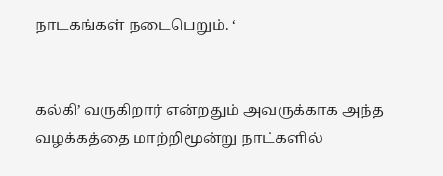நாடகங்கள் நடைபெறும். ‘


கல்கி’ வருகிறார் என்றதும் அவருக்காக அந்த வழக்கத்தை மாற்றிமூன்று நாட்களில்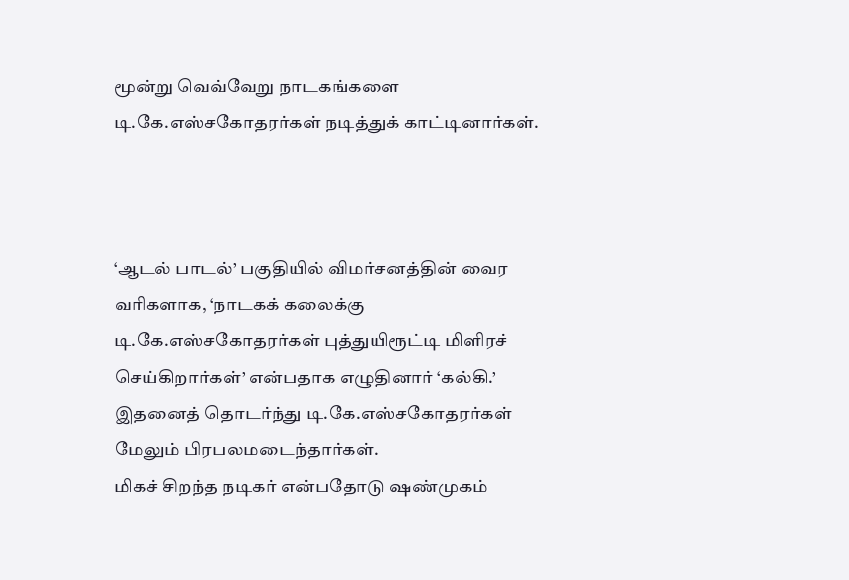மூன்று வெவ்வேறு நாடகங்களை டி.கே.எஸ்சகோதரர்கள் நடித்துக் காட்டினார்கள்.



‘ஆடல் பாடல்’ பகுதியில் விமர்சனத்தின் வைர வரிகளாக, ‘நாடகக் கலைக்கு டி.கே.எஸ்சகோதரர்கள் புத்துயிரூட்டி மிளிரச் செய்கிறார்கள்’ என்பதாக எழுதினார் ‘கல்கி.’ இதனைத் தொடர்ந்து டி.கே.எஸ்சகோதரர்கள் மேலும் பிரபலமடைந்தார்கள்.
மிகச் சிறந்த நடிகர் என்பதோடு ஷண்முகம்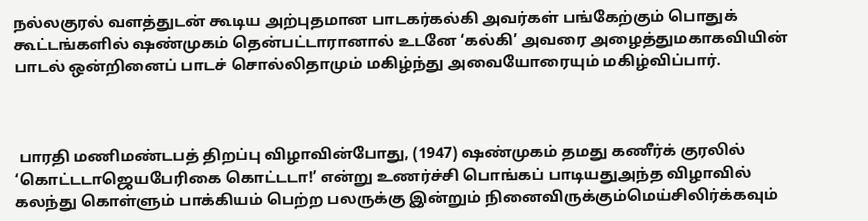நல்லகுரல் வளத்துடன் கூடிய அற்புதமான பாடகர்கல்கி அவர்கள் பங்கேற்கும் பொதுக் கூட்டங்களில் ஷண்முகம் தென்பட்டாரானால் உடனே ‘கல்கி’ அவரை அழைத்துமகாகவியின் பாடல் ஒன்றினைப் பாடச் சொல்லிதாமும் மகிழ்ந்து அவையோரையும் மகிழ்விப்பார்.



 பாரதி மணிமண்டபத் திறப்பு விழாவின்போது, (1947) ஷண்முகம் தமது கணீர்க் குரலில் ‘கொட்டடாஜெயபேரிகை கொட்டடா!’ என்று உணர்ச்சி பொங்கப் பாடியதுஅந்த விழாவில் கலந்து கொள்ளும் பாக்கியம் பெற்ற பலருக்கு இன்றும் நினைவிருக்கும்மெய்சிலிர்க்கவும்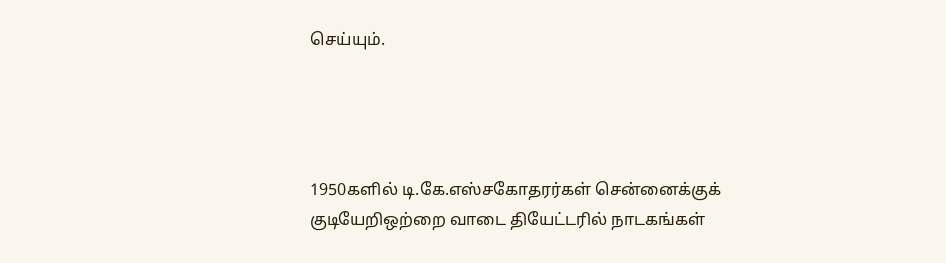செய்யும்.




1950களில் டி.கே.எஸ்சகோதரர்கள் சென்னைக்குக் குடியேறிஒற்றை வாடை தியேட்டரில் நாடகங்கள்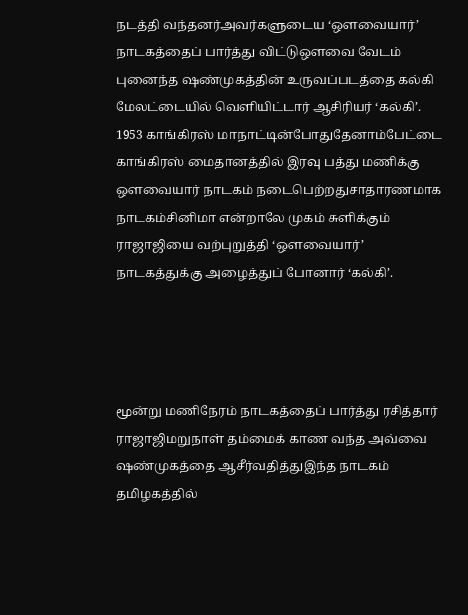நடத்தி வந்தனர்அவர்களுடைய ‘ஔவையார்’ நாடகத்தைப் பார்த்து விட்டுஔவை வேடம் புனைந்த ஷண்முகத்தின் உருவப்படத்தை கல்கி மேலட்டையில் வெளியிட்டார் ஆசிரியர் ‘கல்கி’. 1953 காங்கிரஸ் மாநாட்டின்போதுதேனாம்பேட்டை காங்கிரஸ் மைதானத்தில் இரவு பத்து மணிக்கு ஔவையார் நாடகம் நடைபெற்றதுசாதாரணமாக நாடகம்சினிமா என்றாலே முகம் சுளிக்கும் ராஜாஜியை வற்புறுத்தி ‘ஔவையார்’ நாடகத்துக்கு அழைத்துப் போனார் ‘கல்கி’.




மூன்று மணிநேரம் நாடகத்தைப் பார்த்து ரசித்தார் ராஜாஜிமறுநாள் தம்மைக் காண வந்த அவ்வை ஷண்முகத்தை ஆசீர்வதித்துஇந்த நாடகம் தமிழகத்தில்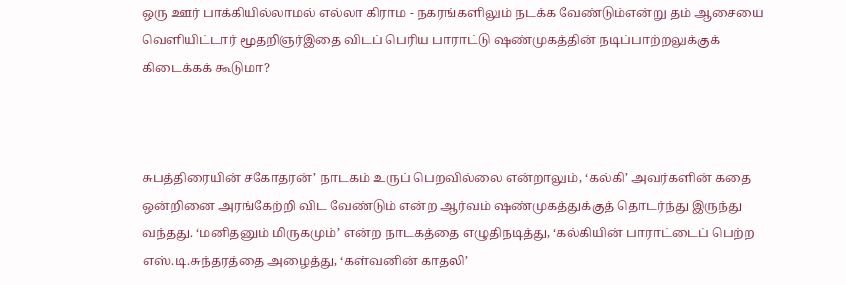ஒரு ஊர் பாக்கியில்லாமல் எல்லா கிராம - நகரங்களிலும் நடக்க வேண்டும்என்று தம் ஆசையை வெளியிட்டார் மூதறிஞர்இதை விடப் பெரிய பாராட்டு ஷண்முகத்தின் நடிப்பாற்றலுக்குக் கிடைக்கக் கூடுமா?



சுபத்திரையின் சகோதரன்’ நாடகம் உருப் பெறவில்லை என்றாலும், ‘கல்கி’ அவர்களின் கதை ஒன்றினை அரங்கேற்றி விட வேண்டும் என்ற ஆர்வம் ஷண்முகத்துக்குத் தொடர்ந்து இருந்து வந்தது. ‘மனிதனும் மிருகமும்’ என்ற நாடகத்தை எழுதிநடித்து, ‘கல்கியின் பாராட்டைப் பெற்ற எஸ்.டி.சுந்தரத்தை அழைத்து, ‘கள்வனின் காதலி’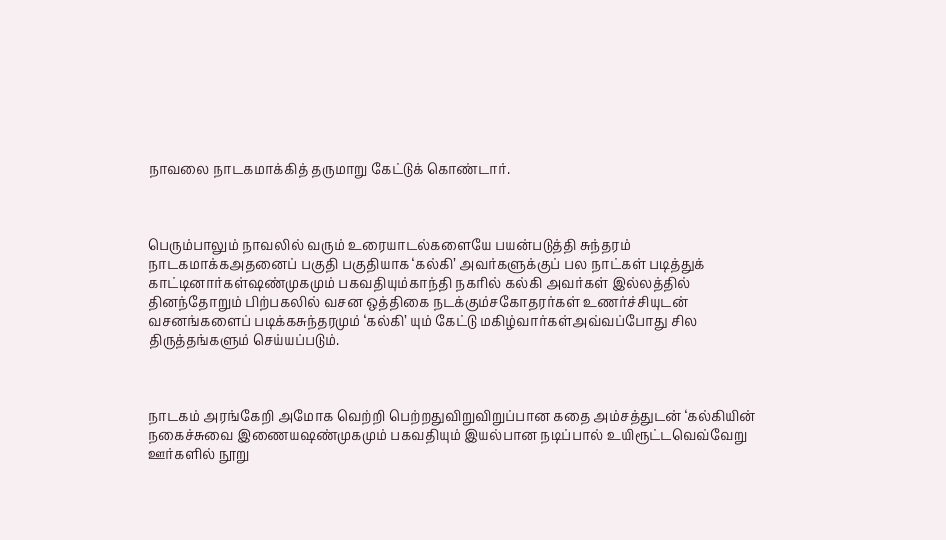நாவலை நாடகமாக்கித் தருமாறு கேட்டுக் கொண்டார்.



பெரும்பாலும் நாவலில் வரும் உரையாடல்களையே பயன்படுத்தி சுந்தரம் நாடகமாக்கஅதனைப் பகுதி பகுதியாக ‘கல்கி’ அவர்களுக்குப் பல நாட்கள் படித்துக் காட்டினார்கள்ஷண்முகமும் பகவதியும்காந்தி நகரில் கல்கி அவர்கள் இல்லத்தில் தினந்தோறும் பிற்பகலில் வசன ஒத்திகை நடக்கும்சகோதரர்கள் உணர்ச்சியுடன் வசனங்களைப் படிக்கசுந்தரமும் ‘கல்கி’ யும் கேட்டு மகிழ்வார்கள்அவ்வப்போது சில திருத்தங்களும் செய்யப்படும்.



நாடகம் அரங்கேறி அமோக வெற்றி பெற்றதுவிறுவிறுப்பான கதை அம்சத்துடன் ‘கல்கியின் நகைச்சுவை இணையஷண்முகமும் பகவதியும் இயல்பான நடிப்பால் உயிரூட்டவெவ்வேறு ஊர்களில் நூறு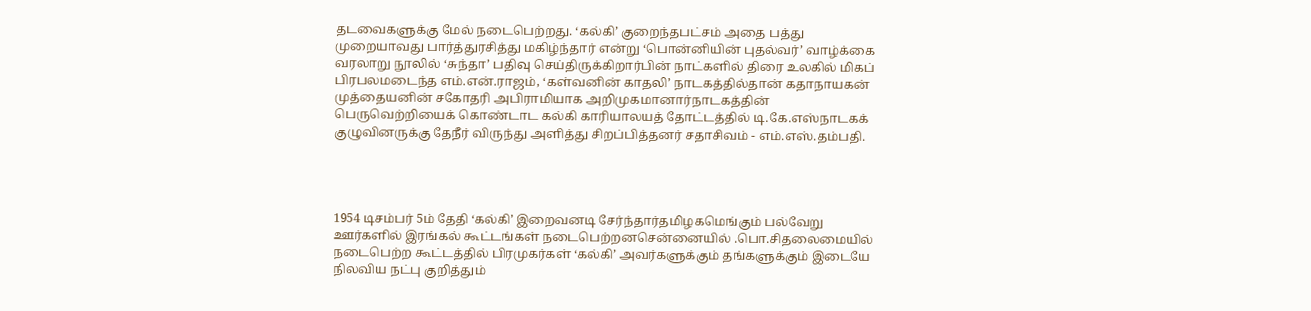தடவைகளுக்கு மேல் நடைபெற்றது. ‘கல்கி’ குறைந்தபட்சம் அதை பத்து முறையாவது பார்த்துரசித்து மகிழ்ந்தார் என்று ‘பொன்னியின் புதல்வர்’ வாழ்க்கை வரலாறு நூலில் ‘சுந்தா’ பதிவு செய்திருக்கிறார்பின் நாட்களில் திரை உலகில் மிகப் பிரபலமடைந்த எம்.என்.ராஜம், ‘கள்வனின் காதலி’ நாடகத்தில்தான் கதாநாயகன் முத்தையனின் சகோதரி அபிராமியாக அறிமுகமானார்நாடகத்தின் பெருவெற்றியைக் கொண்டாட கல்கி காரியாலயத் தோட்டத்தில் டி.கே.எஸ்நாடகக் குழுவினருக்கு தேநீர் விருந்து அளித்து சிறப்பித்தனர் சதாசிவம் - எம்.எஸ்.தம்பதி.




1954 டிசம்பர் 5ம் தேதி ‘கல்கி’ இறைவனடி சேர்ந்தார்தமிழகமெங்கும் பல்வேறு ஊர்களில் இரங்கல் கூட்டங்கள் நடைபெற்றனசென்னையில் .பொ.சிதலைமையில் நடைபெற்ற கூட்டத்தில் பிரமுகர்கள் ‘கல்கி’ அவர்களுக்கும் தங்களுக்கும் இடையே நிலவிய நட்பு குறித்தும்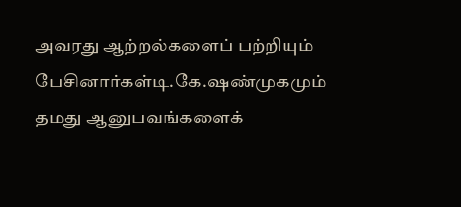அவரது ஆற்றல்களைப் பற்றியும் பேசினார்கள்டி.கே.ஷண்முகமும் தமது ஆனுபவங்களைக்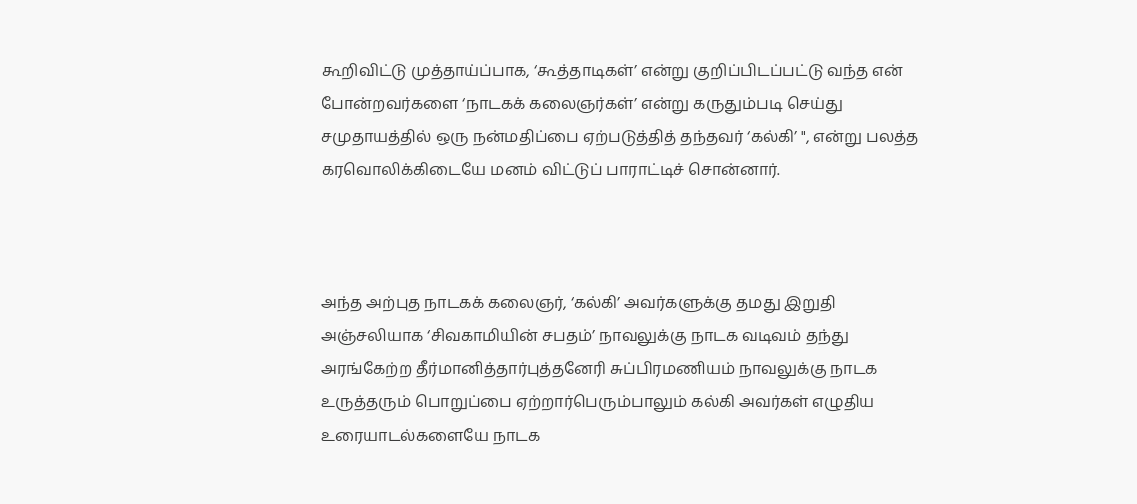கூறிவிட்டு முத்தாய்ப்பாக, ‘கூத்தாடிகள்’ என்று குறிப்பிடப்பட்டு வந்த என் போன்றவர்களை ‘நாடகக் கலைஞர்கள்’ என்று கருதும்படி செய்து சமுதாயத்தில் ஒரு நன்மதிப்பை ஏற்படுத்தித் தந்தவர் ‘கல்கி’ ", என்று பலத்த கரவொலிக்கிடையே மனம் விட்டுப் பாராட்டிச் சொன்னார்.



அந்த அற்புத நாடகக் கலைஞர், ‘கல்கி’ அவர்களுக்கு தமது இறுதி அஞ்சலியாக ‘சிவகாமியின் சபதம்’ நாவலுக்கு நாடக வடிவம் தந்து அரங்கேற்ற தீர்மானித்தார்புத்தனேரி சுப்பிரமணியம் நாவலுக்கு நாடக உருத்தரும் பொறுப்பை ஏற்றார்பெரும்பாலும் கல்கி அவர்கள் எழுதிய உரையாடல்களையே நாடக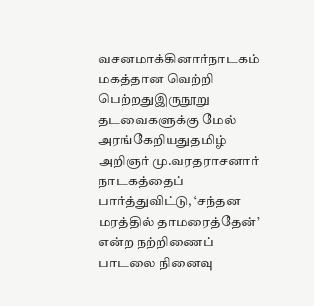வசனமாக்கினார்நாடகம் மகத்தான வெற்றி பெற்றதுஇருநூறு தடவைகளுக்கு மேல் அரங்கேறியதுதமிழ் அறிஞர் மு.வரதராசனார் நாடகத்தைப் பார்த்துவிட்டு, ‘சந்தன மரத்தில் தாமரைத்தேன்’ என்ற நற்றிணைப் பாடலை நினைவு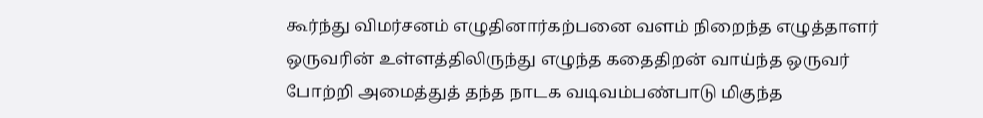கூர்ந்து விமர்சனம் எழுதினார்கற்பனை வளம் நிறைந்த எழுத்தாளர் ஒருவரின் உள்ளத்திலிருந்து எழுந்த கதைதிறன் வாய்ந்த ஒருவர் போற்றி அமைத்துத் தந்த நாடக வடிவம்பண்பாடு மிகுந்த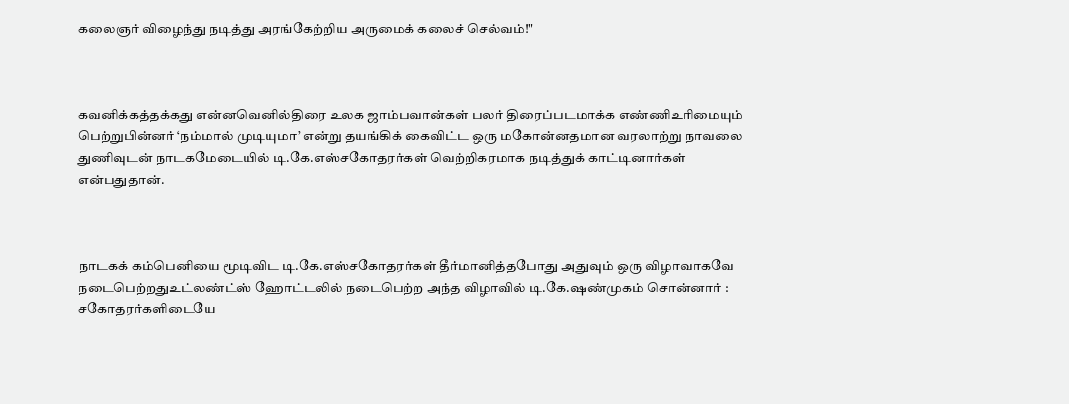கலைஞர் விழைந்து நடித்து அரங்கேற்றிய அருமைக் கலைச் செல்வம்!"



கவனிக்கத்தக்கது என்னவெனில்திரை உலக ஜாம்பவான்கள் பலர் திரைப்படமாக்க எண்ணிஉரிமையும் பெற்றுபின்னர் ‘நம்மால் முடியுமா’ என்று தயங்கிக் கைவிட்ட ஒரு மகோன்னதமான வரலாற்று நாவலை துணிவுடன் நாடகமேடையில் டி.கே.எஸ்சகோதரர்கள் வெற்றிகரமாக நடித்துக் காட்டினார்கள் என்பதுதான்.



நாடகக் கம்பெனியை மூடிவிட டி.கே.எஸ்சகோதரர்கள் தீர்மானித்தபோது அதுவும் ஒரு விழாவாகவே நடைபெற்றதுஉட்லண்ட்ஸ் ஹோட்டலில் நடைபெற்ற அந்த விழாவில் டி.கே.ஷண்முகம் சொன்னார் : சகோதரர்களிடையே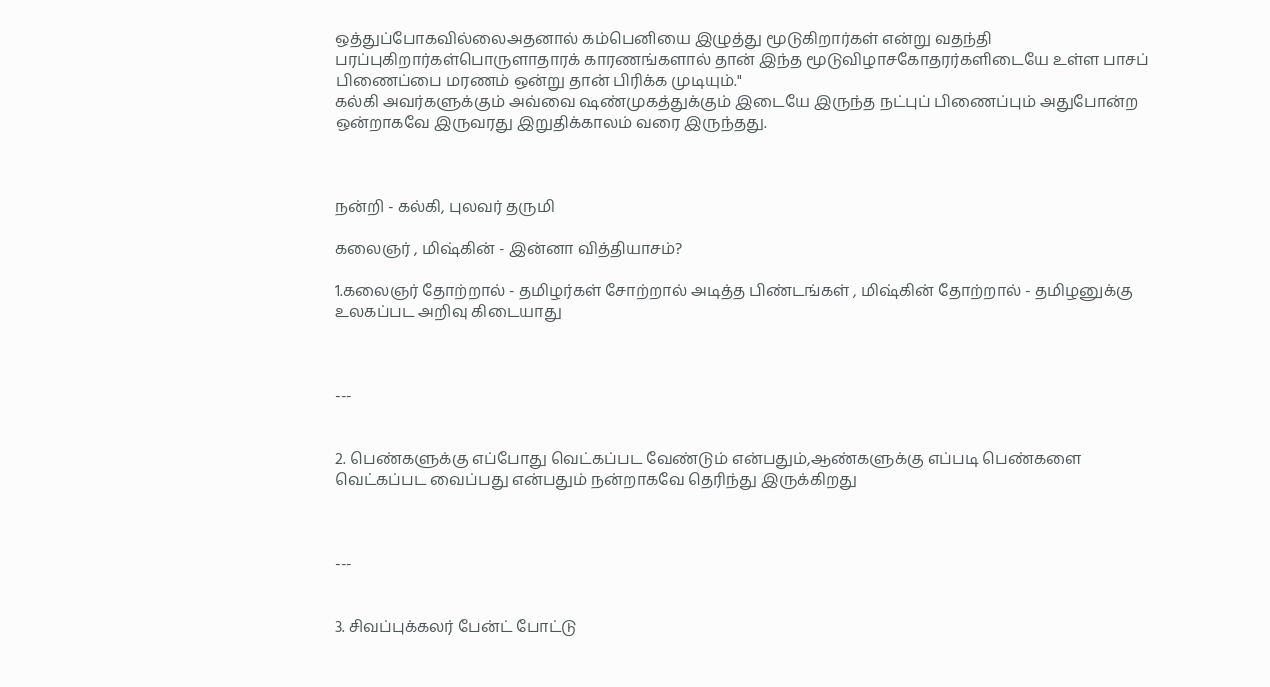ஒத்துப்போகவில்லைஅதனால் கம்பெனியை இழுத்து மூடுகிறார்கள் என்று வதந்தி பரப்புகிறார்கள்பொருளாதாரக் காரணங்களால் தான் இந்த மூடுவிழாசகோதரர்களிடையே உள்ள பாசப் பிணைப்பை மரணம் ஒன்று தான் பிரிக்க முடியும்."
கல்கி அவர்களுக்கும் அவ்வை ஷண்முகத்துக்கும் இடையே இருந்த நட்புப் பிணைப்பும் அதுபோன்ற ஒன்றாகவே இருவரது இறுதிக்காலம் வரை இருந்தது.



நன்றி - கல்கி, புலவர் தருமி

கலைஞர் , மிஷ்கின் - இன்னா வித்தியாசம்?

1.கலைஞர் தோற்றால் - தமிழர்கள் சோற்றால் அடித்த பிண்டங்கள் , மிஷ்கின் தோற்றால் - தமிழனுக்கு உலகப்பட அறிவு கிடையாது



---


2. பெண்களுக்கு எப்போது வெட்கப்பட வேண்டும் என்பதும்,ஆண்களுக்கு எப்படி பெண்களை வெட்கப்பட வைப்பது என்பதும் நன்றாகவே தெரிந்து இருக்கிறது



---


3. சிவப்புக்கலர் பேன்ட் போட்டு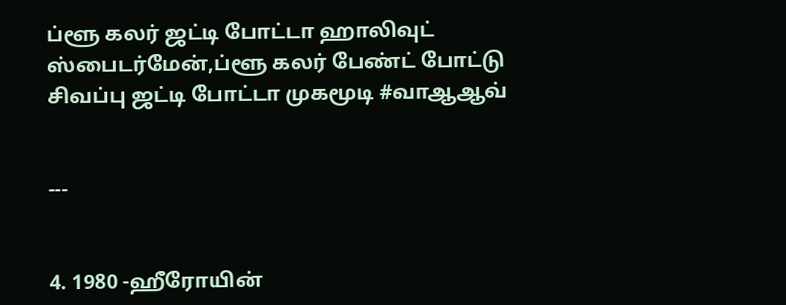ப்ளூ கலர் ஜட்டி போட்டா ஹாலிவுட் ஸ்பைடர்மேன்,ப்ளூ கலர் பேண்ட் போட்டு சிவப்பு ஜட்டி போட்டா முகமூடி #வாஆஆவ்


---


4. 1980 -ஹீரோயின்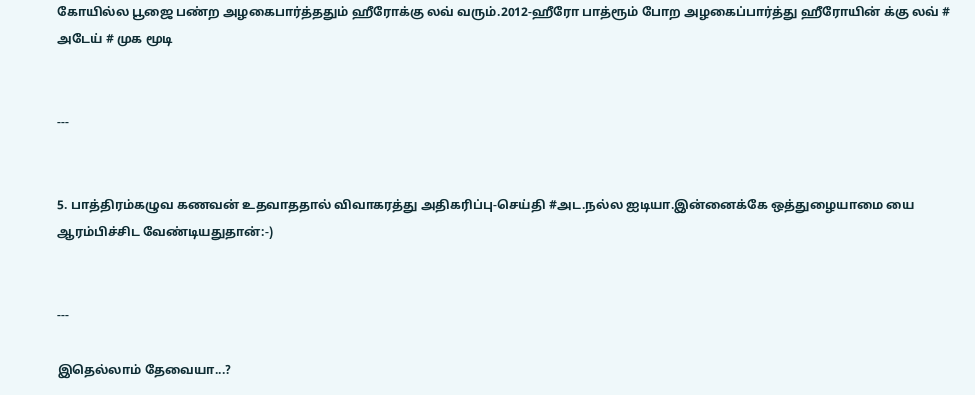கோயில்ல பூஜை பண்ற அழகைபார்த்ததும் ஹீரோக்கு லவ் வரும்.2012-ஹீரோ பாத்ரூம் போற அழகைப்பார்த்து ஹீரோயின் க்கு லவ் # அடேய் # முக மூடி


---


5. பாத்திரம்கழுவ கணவன் உதவாததால் விவாகரத்து அதிகரிப்பு-செய்தி #அட.நல்ல ஐடியா.இன்னைக்கே ஒத்துழையாமை யை ஆரம்பிச்சிட வேண்டியதுதான்:-)


---

இதெல்லாம் தேவையா...?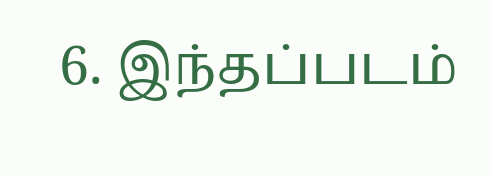6. இந்தப்படம்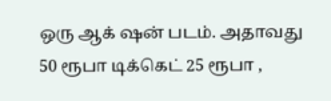ஒரு ஆக் ஷன் படம். அதாவது 50 ரூபா டிக்கெட் 25 ரூபா ,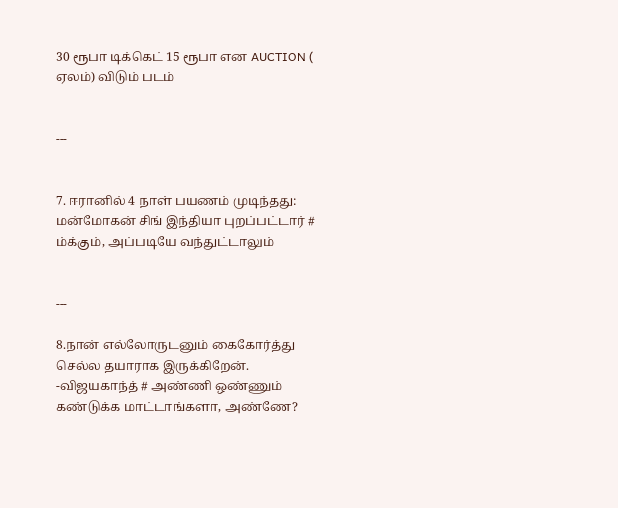30 ரூபா டிக்கெட் 15 ரூபா என AUCTION ( ஏலம்) விடும் படம்


---


7. ஈரானில் 4 நாள் பயணம் முடிந்தது: மன்மோகன் சிங் இந்தியா புறப்பட்டார் # ம்க்கும், அப்படியே வந்துட்டாலும்


---

8.நான் எல்லோருடனும் கைகோர்த்து செல்ல தயாராக இருக்கிறேன். -விஜயகாந்த் # அண்ணி ஒண்ணும் கண்டுக்க மாட்டாங்களா, அண்ணே?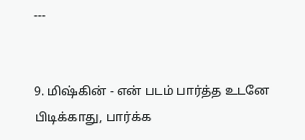---


9. மிஷ்கின் - என் படம் பார்த்த உடனே பிடிக்காது, பார்க்க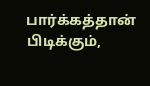பார்க்கத்தான் பிடிக்கும்,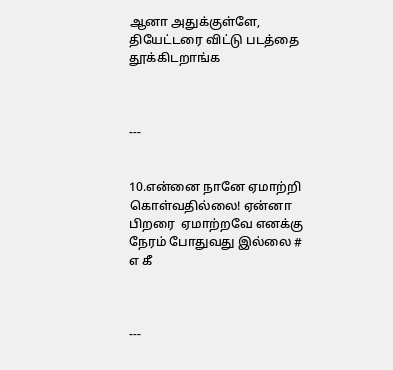ஆனா அதுக்குள்ளே, தியேட்டரை விட்டு படத்தை தூக்கிடறாங்க



---


10.என்னை நானே ஏமாற்றி கொள்வதில்லை! ஏன்னா பிறரை  ஏமாற்றவே எனக்கு நேரம் போதுவது இல்லை # எ கீ



---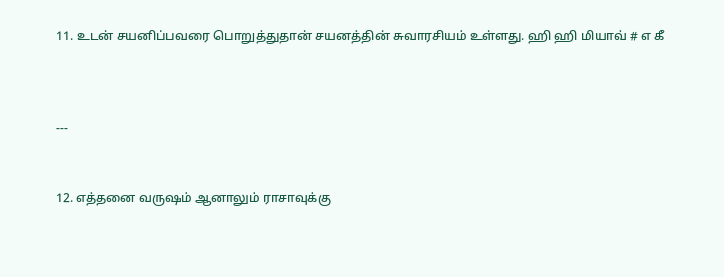11. உடன் சயனிப்பவரை பொறுத்துதான் சயனத்தின் சுவாரசியம் உள்ளது. ஹி ஹி மியாவ் # எ கீ



---


12. எத்தனை வருஷம் ஆனாலும் ராசாவுக்கு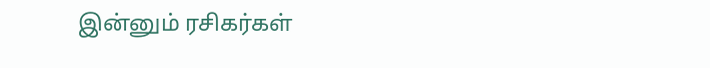இன்னும் ரசிகர்கள்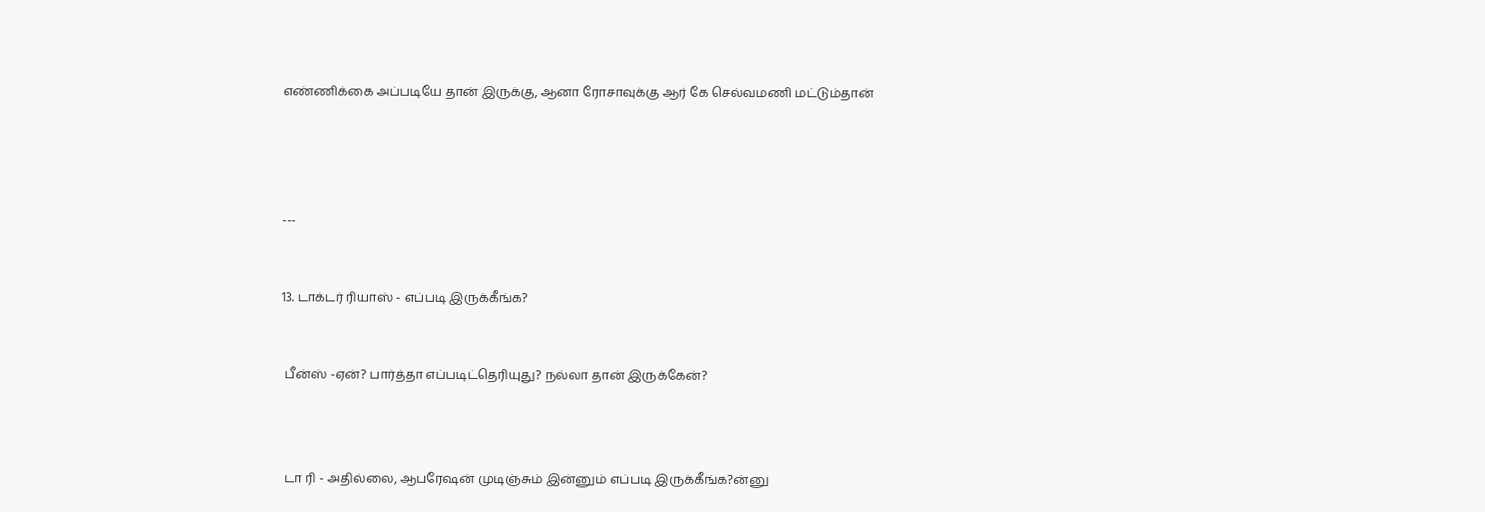எண்ணிக்கை அப்படியே தான் இருக்கு, ஆனா ரோசாவுக்கு ஆர் கே செல்வமணி மட்டும்தான்




---


13. டாக்டர் ரியாஸ் - எப்படி இருக்கீங்க?


 பீன்ஸ் -ஏன்? பார்த்தா எப்படிட்தெரியுது? நல்லா தான் இருக்கேன்?



 டா ரி - அதில்லை, ஆபரேஷன் முடிஞ்சும் இன்னும் எப்படி இருக்கீங்க?ன்னு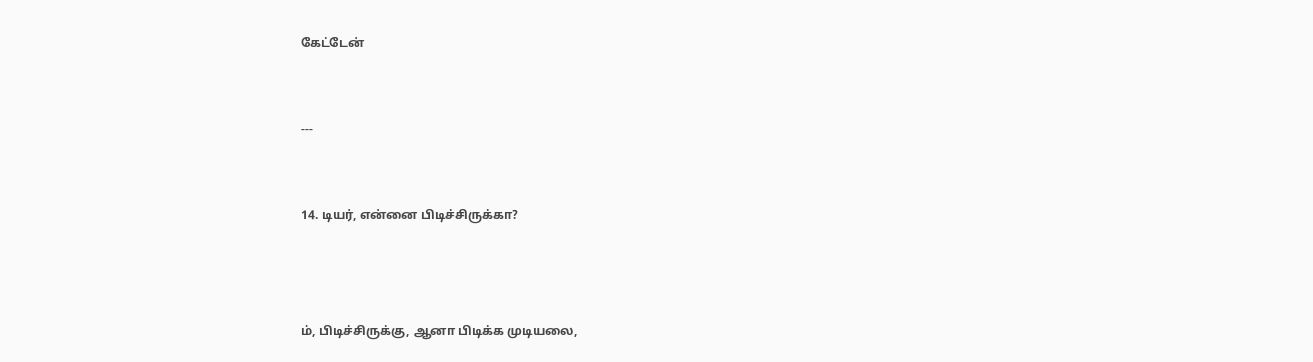கேட்டேன்


---


14. டியர், என்னை பிடிச்சிருக்கா?



ம், பிடிச்சிருக்கு, ஆனா பிடிக்க முடியலை,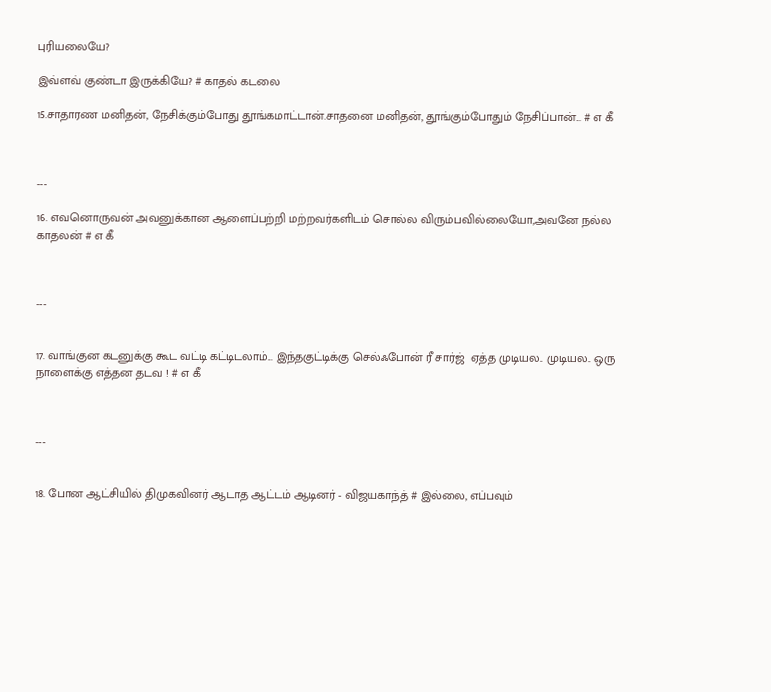புரியலையே?

இவ்ளவ் குண்டா இருக்கியே? # காதல் கடலை

15.சாதாரண மனிதன், நேசிக்கும்போது தூங்கமாட்டான்.சாதனை மனிதன், தூங்கும்போதும் நேசிப்பான்... # எ கீ



---

16. எவனொருவன் அவனுக்கான ஆளைப்பற்றி மற்றவர்களிடம் சொல்ல விரும்பவில்லையோ,அவனே நல்ல காதலன் # எ கீ



---


17. வாங்குன கடனுக்கு கூட வட்டி கட்டிடலாம்... இந்தகுட்டிக்கு செல்ஃபோன் ரீ சார்ஜ்  ஏத்த முடியல.. முடியல.. ஒரு நாளைக்கு எத்தன தடவ ! # எ கீ



---


18. போன ஆட்சியில் திமுகவினர் ஆடாத ஆட்டம் ஆடினர் - விஜயகாந்த் # இல்லை, எப்பவும்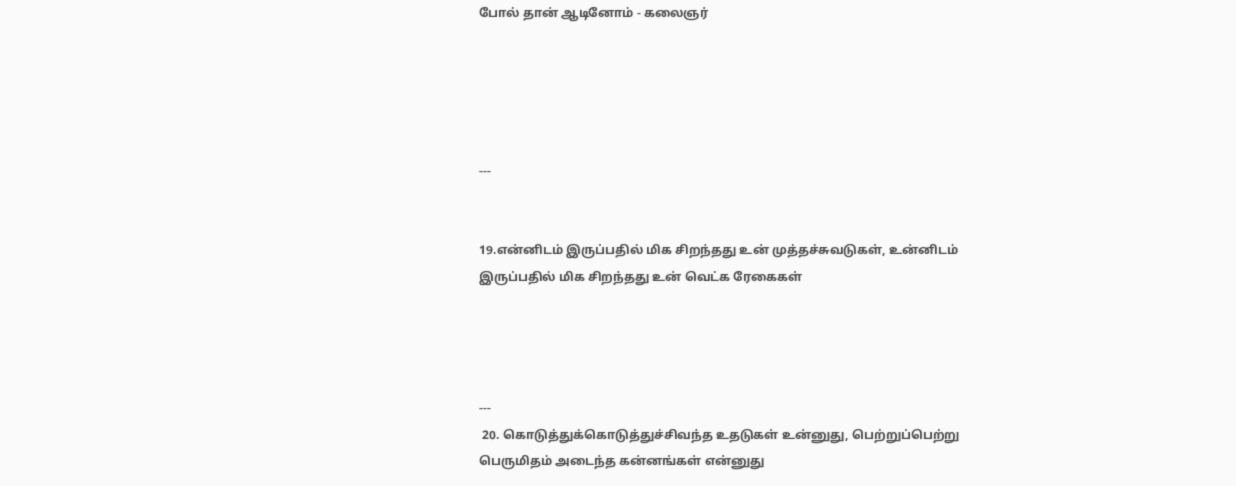போல் தான் ஆடினோம் - கலைஞர்





---


19.என்னிடம் இருப்பதில் மிக சிறந்தது உன் முத்தச்சுவடுகள், உன்னிடம் இருப்பதில் மிக சிறந்தது உன் வெட்க ரேகைகள்




---
 20. கொடுத்துக்கொடுத்துச்சிவந்த உதடுகள் உன்னுது, பெற்றுப்பெற்று பெருமிதம் அடைந்த கன்னங்கள் என்னுது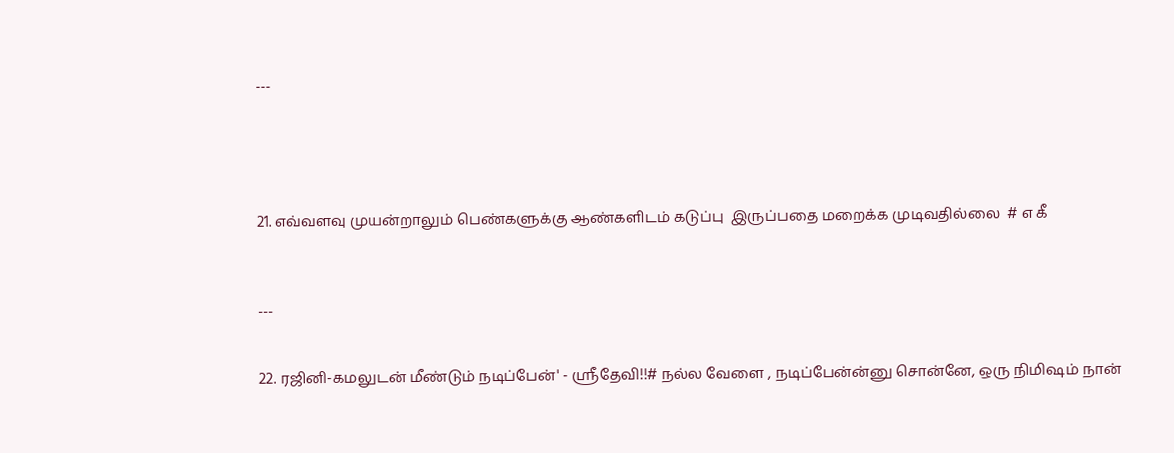---





21. எவ்வளவு முயன்றாலும் பெண்களுக்கு ஆண்களிடம் கடுப்பு  இருப்பதை மறைக்க முடிவதில்லை  # எ கீ



---


22. ரஜினி-கமலுடன் மீண்டும் நடிப்பேன்' - ஸ்ரீதேவி!!# நல்ல வேளை , நடிப்பேன்ன்னு சொன்னே, ஒரு நிமிஷம் நான்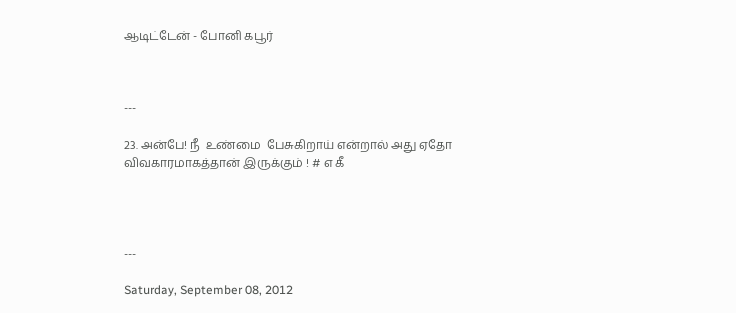ஆடிட்டேன் - போனி கபூர்



---

23. அன்பே! நீ  உண்மை  பேசுகிறாய் என்றால் அது ஏதோ விவகாரமாகத்தான் இருக்கும் ! # எ கீ




---

Saturday, September 08, 2012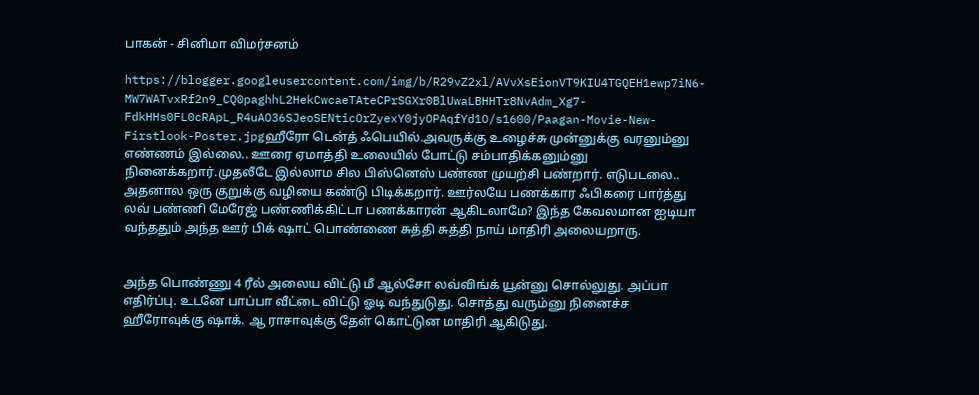பாகன் - சினிமா விமர்சனம்

https://blogger.googleusercontent.com/img/b/R29vZ2xl/AVvXsEionVT9KIU4TGQEH1ewp7iN6-MW7WATvxRf2n9_CQ0paghhL2HekCwcaeTAteCPrSGXr0BlUwaLBHHTr8NvAdm_Xg7-FdkHHs0FL0cRApL_R4uAO36SJeoSENticOrZyexY0jyOPAqfYd1O/s1600/Paagan-Movie-New-Firstlook-Poster.jpgஹீரோ டென்த் ஃபெயில்.அவருக்கு உழைச்சு முன்னுக்கு வரனும்னு எண்ணம் இல்லை.. ஊரை ஏமாத்தி உலையில் போட்டு சம்பாதிக்கனும்னு நினைக்கறார்.முதலீடே இல்லாம சில பிஸ்னெஸ் பண்ண முயற்சி பண்றார். எடுபடலை.. அதனால ஒரு குறுக்கு வழியை கண்டு பிடிக்கறார். ஊர்லயே பணக்கார ஃபிகரை பார்த்து லவ் பண்ணி மேரேஜ் பண்ணிக்கிட்டா பணக்காரன் ஆகிடலாமே? இந்த கேவலமான ஐடியா வந்ததும் அந்த ஊர் பிக் ஷாட் பொண்ணை சுத்தி சுத்தி நாய் மாதிரி அலையறாரு.


அந்த பொண்ணு 4 ரீல் அலைய விட்டு மீ ஆல்சோ லவ்விங்க் யூன்னு சொல்லுது. அப்பா எதிர்ப்பு. உடனே பாப்பா வீட்டை விட்டு ஓடி வந்துடுது. சொத்து வரும்னு நினைச்ச ஹீரோவுக்கு ஷாக். ஆ ராசாவுக்கு தேள் கொட்டுன மாதிரி ஆகிடுது.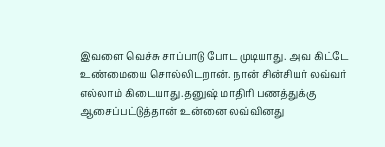இவளை வெச்சு சாப்பாடு போட முடியாது. அவ கிட்டே உண்மையை சொல்லிடறான். நான் சின்சியர் லவ்வர் எல்லாம் கிடையாது.தனுஷ் மாதிரி பணத்துக்கு ஆசைப்பட்டுத்தான் உன்னை லவ்வினது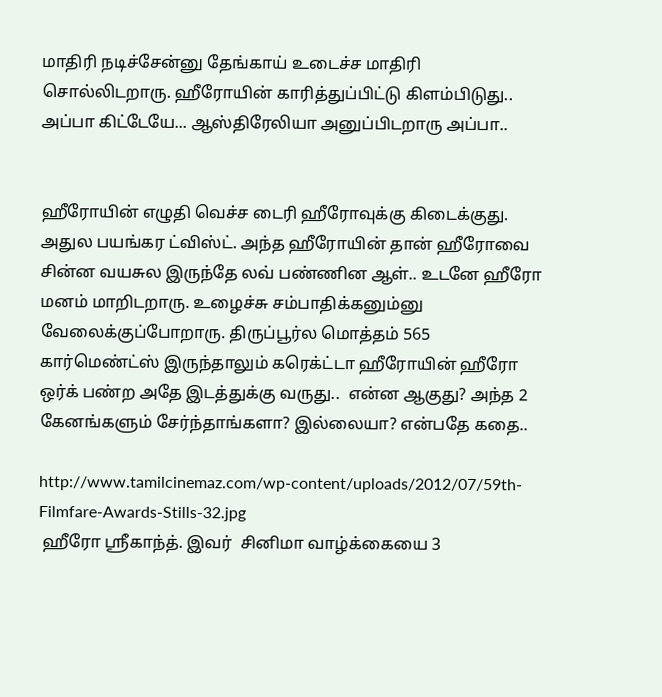மாதிரி நடிச்சேன்னு தேங்காய் உடைச்ச மாதிரி சொல்லிடறாரு. ஹீரோயின் காரித்துப்பிட்டு கிளம்பிடுது.. அப்பா கிட்டேயே... ஆஸ்திரேலியா அனுப்பிடறாரு அப்பா..


ஹீரோயின் எழுதி வெச்ச டைரி ஹீரோவுக்கு கிடைக்குது. அதுல பயங்கர ட்விஸ்ட். அந்த ஹீரோயின் தான் ஹீரோவை சின்ன வயசுல இருந்தே லவ் பண்ணின ஆள்.. உடனே ஹீரோ மனம் மாறிடறாரு. உழைச்சு சம்பாதிக்கனும்னு வேலைக்குப்போறாரு. திருப்பூர்ல மொத்தம் 565 கார்மெண்ட்ஸ் இருந்தாலும் கரெக்ட்டா ஹீரோயின் ஹீரோ ஒர்க் பண்ற அதே இடத்துக்கு வருது..  என்ன ஆகுது? அந்த 2 கேனங்களும் சேர்ந்தாங்களா? இல்லையா? என்பதே கதை..

http://www.tamilcinemaz.com/wp-content/uploads/2012/07/59th-Filmfare-Awards-Stills-32.jpg
 ஹீரோ ஸ்ரீகாந்த். இவர்  சினிமா வாழ்க்கையை 3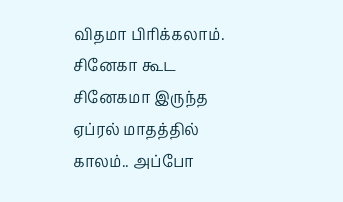விதமா பிரிக்கலாம். சினேகா கூட சினேகமா இருந்த ஏப்ரல் மாதத்தில் காலம்.. அப்போ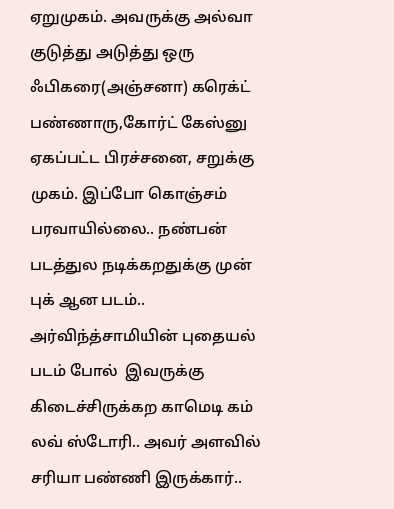ஏறுமுகம். அவருக்கு அல்வா குடுத்து அடுத்து ஒரு ஃபிகரை(அஞ்சனா) கரெக்ட் பண்ணாரு,கோர்ட் கேஸ்னு ஏகப்பட்ட பிரச்சனை, சறுக்கு முகம். இப்போ கொஞ்சம் பரவாயில்லை.. நண்பன் படத்துல நடிக்கறதுக்கு முன் புக் ஆன படம்.. அர்விந்த்சாமியின் புதையல் படம் போல்  இவருக்கு கிடைச்சிருக்கற காமெடி கம் லவ் ஸ்டோரி.. அவர் அளவில் சரியா பண்ணி இருக்கார்..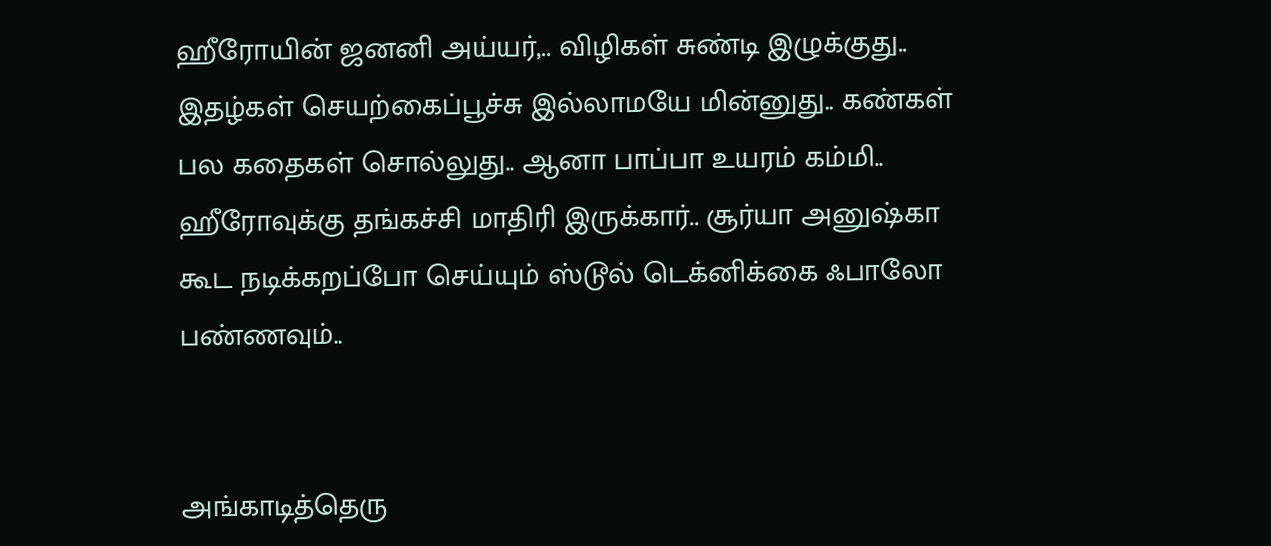ஹீரோயின் ஜனனி அய்யர்,.. விழிகள் சுண்டி இழுக்குது.. இதழ்கள் செயற்கைப்பூச்சு இல்லாமயே மின்னுது.. கண்கள் பல கதைகள் சொல்லுது.. ஆனா பாப்பா உயரம் கம்மி.. ஹீரோவுக்கு தங்கச்சி மாதிரி இருக்கார்.. சூர்யா அனுஷ்கா கூட நடிக்கறப்போ செய்யும் ஸ்டூல் டெக்னிக்கை ஃபாலோ பண்ணவும்..


அங்காடித்தெரு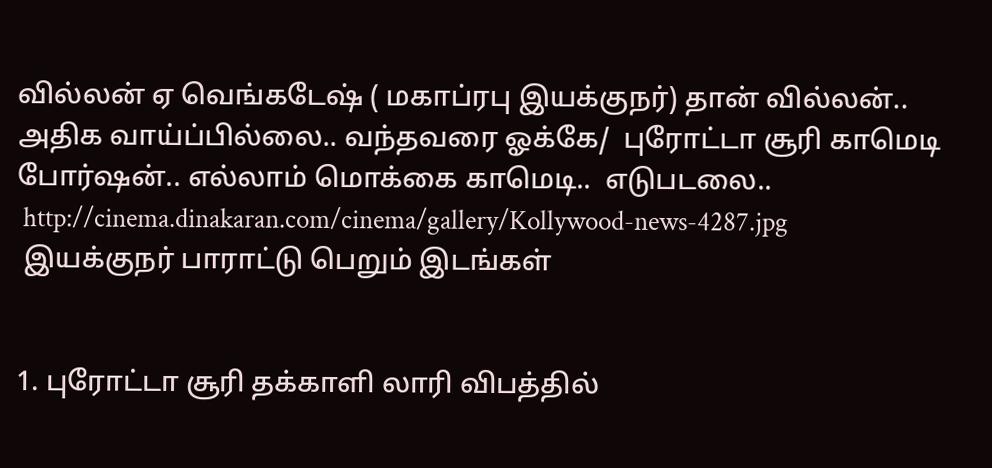வில்லன் ஏ வெங்கடேஷ் ( மகாப்ரபு இயக்குநர்) தான் வில்லன்.. அதிக வாய்ப்பில்லை.. வந்தவரை ஓக்கே/  புரோட்டா சூரி காமெடி போர்ஷன்.. எல்லாம் மொக்கை காமெடி..  எடுபடலை..
 http://cinema.dinakaran.com/cinema/gallery/Kollywood-news-4287.jpg
 இயக்குநர் பாராட்டு பெறும் இடங்கள்


1. புரோட்டா சூரி தக்காளி லாரி விபத்தில்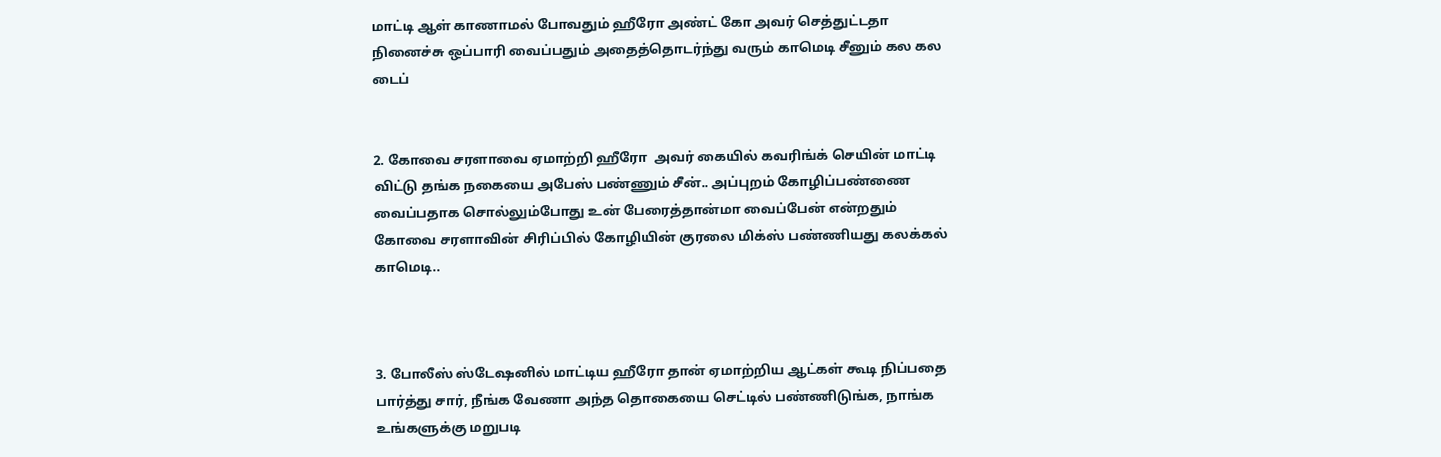மாட்டி ஆள் காணாமல் போவதும் ஹீரோ அண்ட் கோ அவர் செத்துட்டதா நினைச்சு ஒப்பாரி வைப்பதும் அதைத்தொடர்ந்து வரும் காமெடி சீனும் கல கல டைப்


2. கோவை சரளாவை ஏமாற்றி ஹீரோ  அவர் கையில் கவரிங்க் செயின் மாட்டி விட்டு தங்க நகையை அபேஸ் பண்ணும் சீன்.. அப்புறம் கோழிப்பண்ணை வைப்பதாக சொல்லும்போது உன் பேரைத்தான்மா வைப்பேன் என்றதும் கோவை சரளாவின் சிரிப்பில் கோழியின் குரலை மிக்ஸ் பண்ணியது கலக்கல் காமெடி..



3. போலீஸ் ஸ்டேஷனில் மாட்டிய ஹீரோ தான் ஏமாற்றிய ஆட்கள் கூடி நிப்பதை பார்த்து சார், நீங்க வேணா அந்த தொகையை செட்டில் பண்ணிடுங்க, நாங்க உங்களுக்கு மறுபடி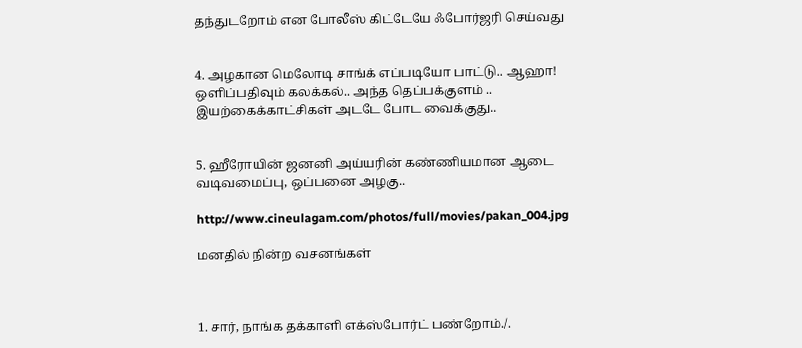தந்துடறோம் என போலீஸ் கிட்டேயே ஃபோர்ஜரி செய்வது


4. அழகான மெலோடி சாங்க் எப்படியோ பாட்டு.. ஆஹா! ஒளிப்பதிவும் கலக்கல்.. அந்த தெப்பக்குளம் .. இயற்கைக்காட்சிகள் அடடே போட வைக்குது..


5. ஹீரோயின் ஜனனி அய்யரின் கண்ணியமான ஆடை வடிவமைப்பு, ஒப்பனை அழகு..

http://www.cineulagam.com/photos/full/movies/pakan_004.jpg

மனதில் நின்ற வசனங்கள்



1. சார், நாங்க தக்காளி எக்ஸ்போர்ட் பண்றோம்./.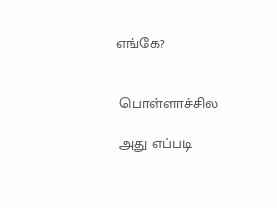எங்கே?


 பொள்ளாச்சில

 அது எப்படி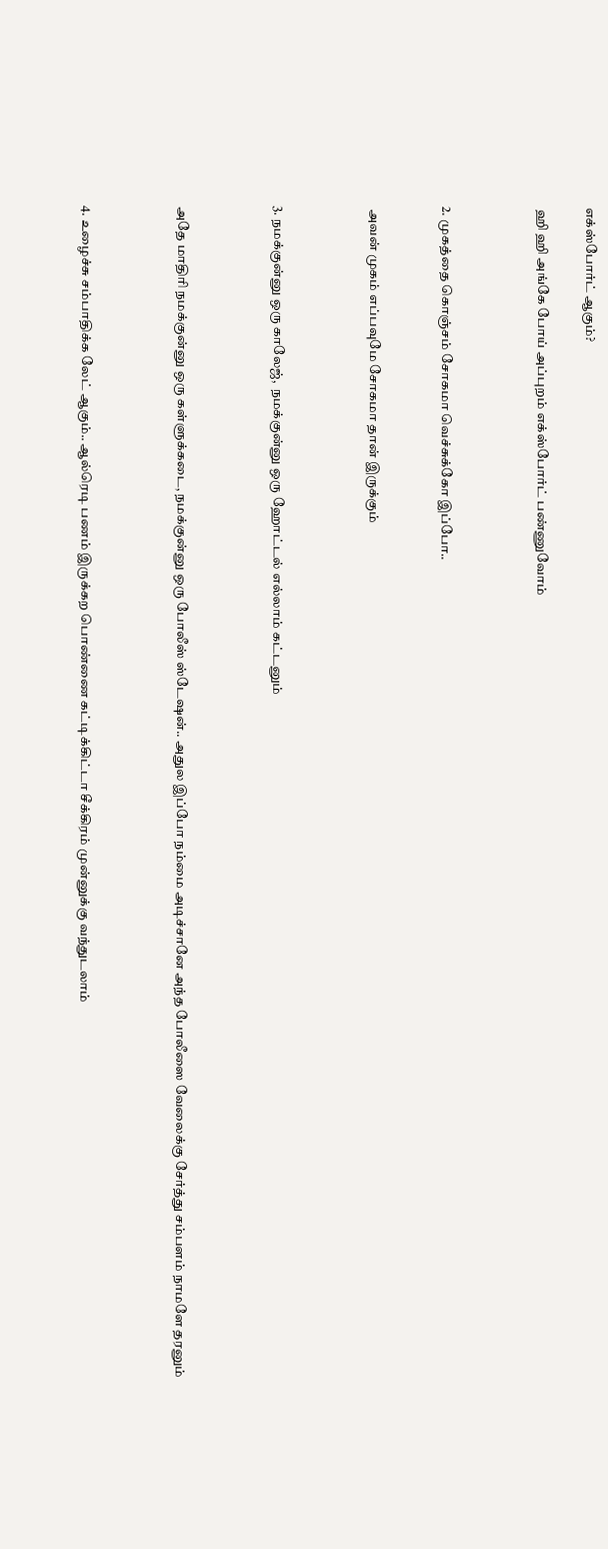எக்ஸ்போர்ட் ஆகும்?

 ஹி ஹி அங்கே போய் அப்புறம் எக்ஸ்போர்ட் பண்ணுவோம்



2. முகத்தை கொஞ்சம் சோகமா வெச்சுக்கோ இப்போ..


 அவன் முகம் எப்பவுமே சோகமா தான் இருக்கும்



3. நமக்குன்னு ஒரு காலேஜ்,  நமக்குன்னு ஒரு ஹோட்டல் எல்லாம் கட்டனும்



அதே மாதிரி நமக்குன்னு ஒரு கள்ளுக்கடை, நமக்குன்னு ஒரு போலீஸ் ஸ்டேஷன்.. அதுல இப்போ நம்மை அடிச்சானே அந்த போலீஸை வேலைக்கு சேர்த்து சம்பளம் நாமளே தரனும்



4. உழைச்சு சம்பாதிக்க லேட் ஆகும்.. ஆல்ரெடி பணம் இருக்கற பொண்ணை கட்டிக்கிட்டா சீக்கிரம் முன்னுக்கு வந்துடலாம்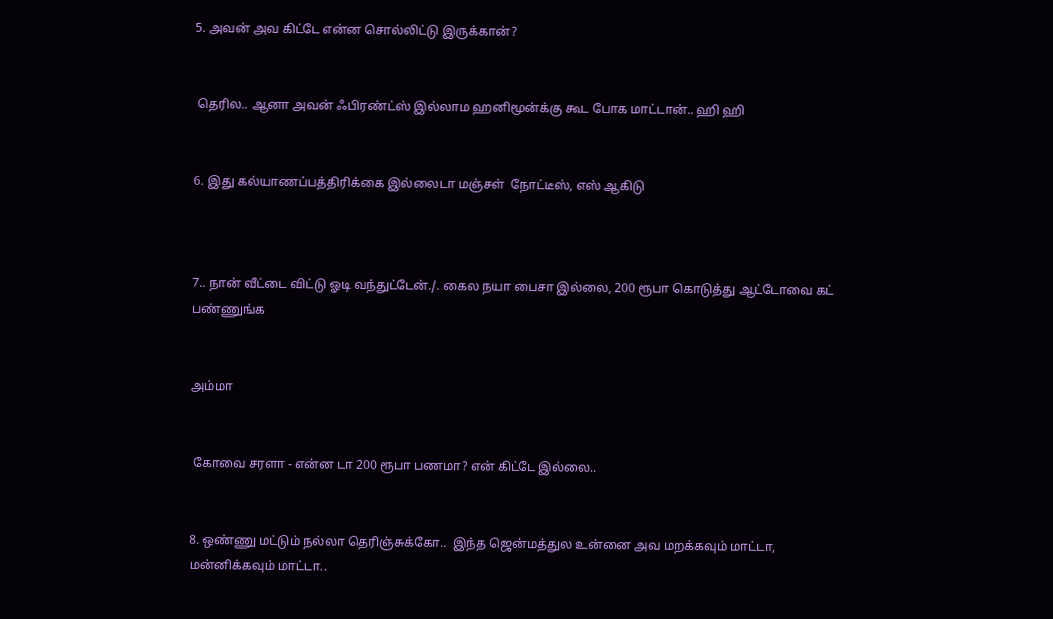5. அவன் அவ கிட்டே என்ன சொல்லிட்டு இருக்கான்?


 தெரில.. ஆனா அவன் ஃபிரண்ட்ஸ் இல்லாம ஹனிமூன்க்கு கூட போக மாட்டான்.. ஹி ஹி


6. இது கல்யாணப்பத்திரிக்கை இல்லைடா மஞ்சள்  நோட்டீஸ், எஸ் ஆகிடு



7.. நான் வீட்டை விட்டு ஓடி வந்துட்டேன்./. கைல நயா பைசா இல்லை, 200 ரூபா கொடுத்து ஆட்டோவை கட் பண்ணுங்க


அம்மா


 கோவை சரளா - என்ன டா 200 ரூபா பணமா? என் கிட்டே இல்லை..


8. ஒண்ணு மட்டும் நல்லா தெரிஞ்சுக்கோ..  இந்த ஜென்மத்துல உன்னை அவ மறக்கவும் மாட்டா, மன்னிக்கவும் மாட்டா..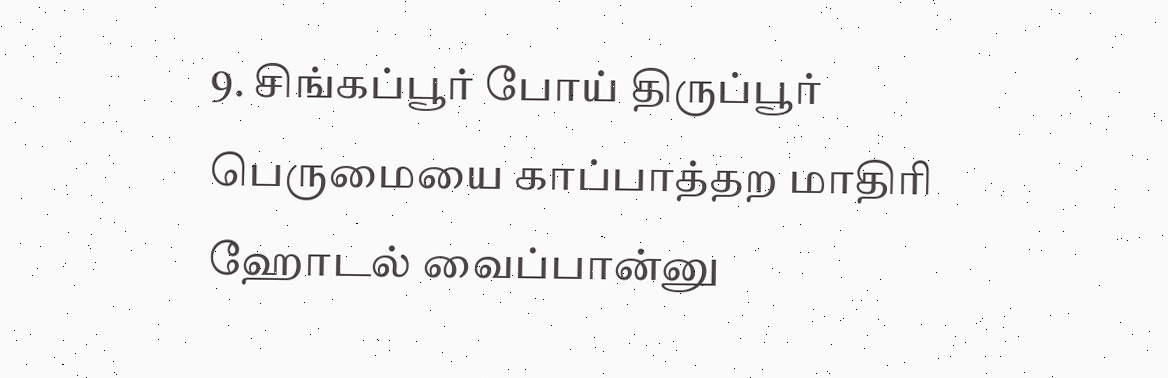9. சிங்கப்பூர் போய் திருப்பூர் பெருமையை காப்பாத்தற மாதிரி  ஹோடல் வைப்பான்னு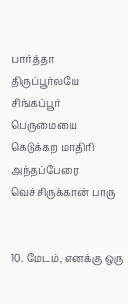பார்த்தா திருப்பூர்லயே சிங்கப்பூர் பெருமையை கெடுக்கற மாதிரி அந்தப்பேரை வெச்சிருக்கான் பாரு


10. மேடம், எனக்கு ஒரு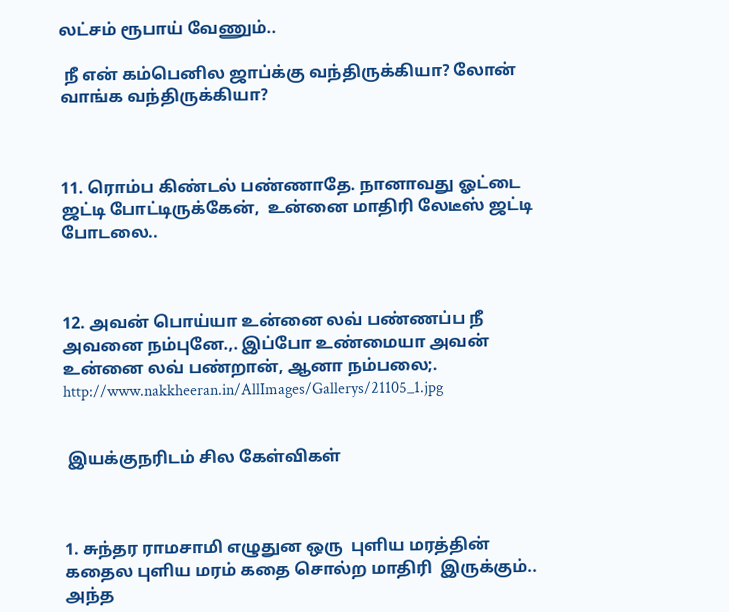லட்சம் ரூபாய் வேணும்..

 நீ என் கம்பெனில ஜாப்க்கு வந்திருக்கியா? லோன் வாங்க வந்திருக்கியா?



11. ரொம்ப கிண்டல் பண்ணாதே. நானாவது ஓட்டை ஜட்டி போட்டிருக்கேன்,  உன்னை மாதிரி லேடீஸ் ஜட்டி போடலை..



12. அவன் பொய்யா உன்னை லவ் பண்ணப்ப நீ அவனை நம்புனே.,. இப்போ உண்மையா அவன் உன்னை லவ் பண்றான், ஆனா நம்பலை;.
http://www.nakkheeran.in/AllImages/Gallerys/21105_1.jpg


 இயக்குநரிடம் சில கேள்விகள்



1. சுந்தர ராமசாமி எழுதுன ஒரு  புளிய மரத்தின் கதைல புளிய மரம் கதை சொல்ற மாதிரி  இருக்கும்.. அந்த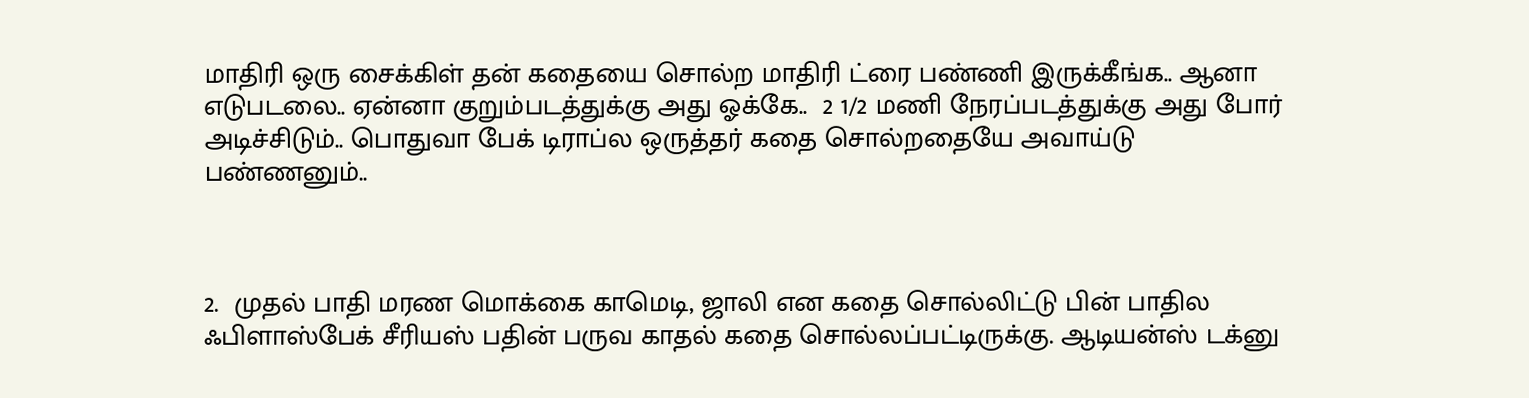மாதிரி ஒரு சைக்கிள் தன் கதையை சொல்ற மாதிரி ட்ரை பண்ணி இருக்கீங்க.. ஆனா எடுபடலை.. ஏன்னா குறும்படத்துக்கு அது ஓக்கே..  2 1/2 மணி நேரப்படத்துக்கு அது போர் அடிச்சிடும்.. பொதுவா பேக் டிராப்ல ஒருத்தர் கதை சொல்றதையே அவாய்டு பண்ணனும்..



2.  முதல் பாதி மரண மொக்கை காமெடி, ஜாலி என கதை சொல்லிட்டு பின் பாதில  ஃபிளாஸ்பேக் சீரியஸ் பதின் பருவ காதல் கதை சொல்லப்பட்டிருக்கு. ஆடியன்ஸ் டக்னு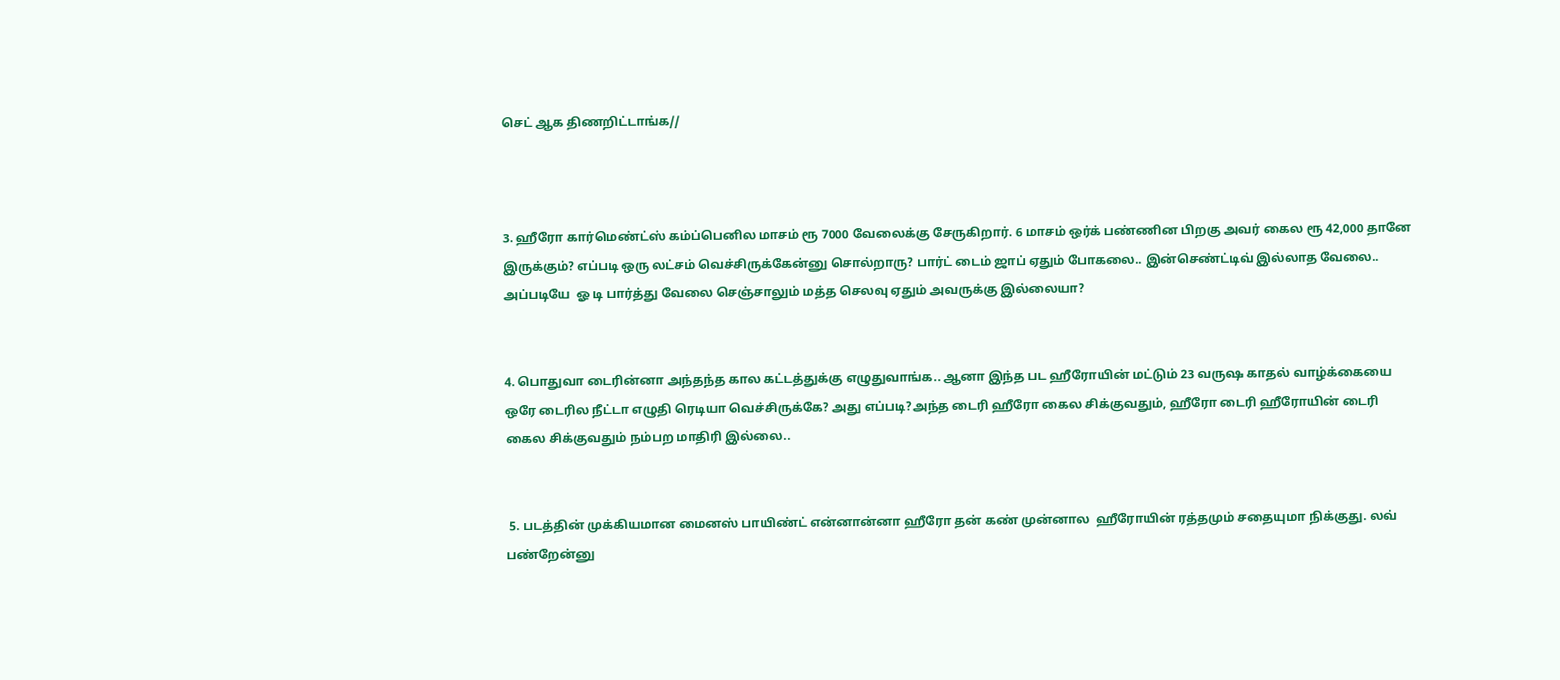செட் ஆக திணறிட்டாங்க//



3. ஹீரோ கார்மெண்ட்ஸ் கம்ப்பெனில மாசம் ரூ 7000 வேலைக்கு சேருகிறார். 6 மாசம் ஒர்க் பண்ணின பிறகு அவர் கைல ரூ 42,000 தானே இருக்கும்? எப்படி ஒரு லட்சம் வெச்சிருக்கேன்னு சொல்றாரு? பார்ட் டைம் ஜாப் ஏதும் போகலை.. இன்செண்ட்டிவ் இல்லாத வேலை..  அப்படியே  ஓ டி பார்த்து வேலை செஞ்சாலும் மத்த செலவு ஏதும் அவருக்கு இல்லையா?


4. பொதுவா டைரின்னா அந்தந்த கால கட்டத்துக்கு எழுதுவாங்க.. ஆனா இந்த பட ஹீரோயின் மட்டும் 23 வருஷ காதல் வாழ்க்கையை ஒரே டைரில நீட்டா எழுதி ரெடியா வெச்சிருக்கே? அது எப்படி?அந்த டைரி ஹீரோ கைல சிக்குவதும், ஹீரோ டைரி ஹீரோயின் டைரி கைல சிக்குவதும் நம்பற மாதிரி இல்லை..


 5. படத்தின் முக்கியமான மைனஸ் பாயிண்ட் என்னான்னா ஹீரோ தன் கண் முன்னால  ஹீரோயின் ரத்தமும் சதையுமா நிக்குது. லவ் பண்றேன்னு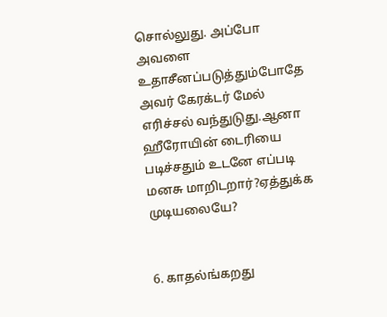சொல்லுது. அப்போ அவளை உதாசீனப்படுத்தும்போதே அவர் கேரக்டர் மேல் எரிச்சல் வந்துடுது.ஆனா ஹீரோயின் டைரியை படிச்சதும் உடனே எப்படி மனசு மாறிடறார்?ஏத்துக்க முடியலையே?


6. காதல்ங்கறது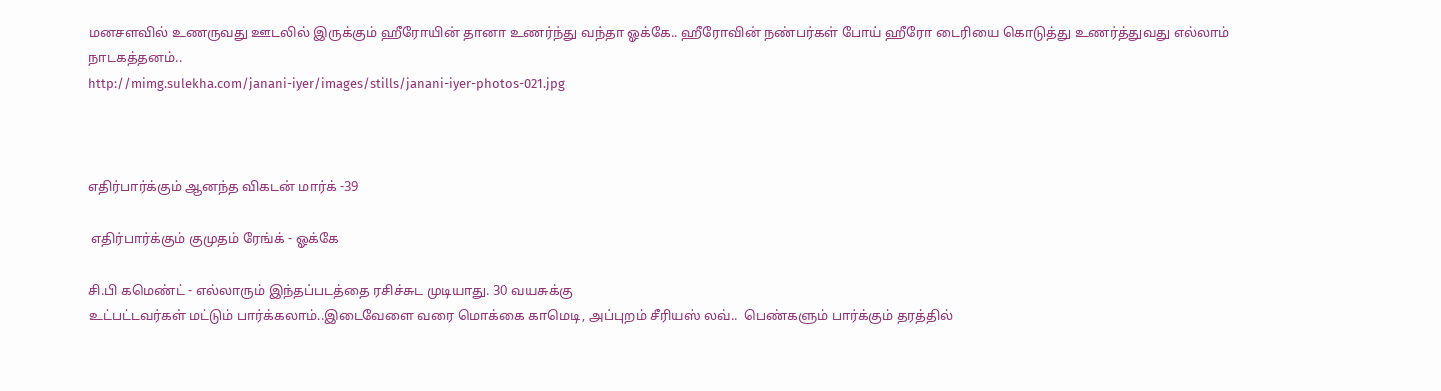மனசளவில் உணருவது ஊடலில் இருக்கும் ஹீரோயின் தானா உணர்ந்து வந்தா ஓக்கே.. ஹீரோவின் நண்பர்கள் போய் ஹீரோ டைரியை கொடுத்து உணர்த்துவது எல்லாம் நாடகத்தனம்..
http://mimg.sulekha.com/janani-iyer/images/stills/janani-iyer-photos-021.jpg



எதிர்பார்க்கும் ஆனந்த விகடன் மார்க் -39

 எதிர்பார்க்கும் குமுதம் ரேங்க் - ஓக்கே

சி.பி கமெண்ட் - எல்லாரும் இந்தப்படத்தை ரசிச்சுட முடியாது. 30 வயசுக்கு
உட்பட்டவர்கள் மட்டும் பார்க்கலாம்..இடைவேளை வரை மொக்கை காமெடி, அப்புறம் சீரியஸ் லவ்..  பெண்களும் பார்க்கும் தரத்தில்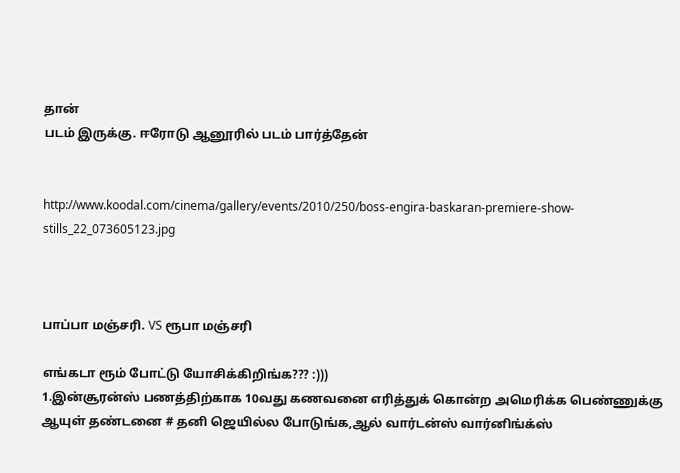தான்
படம் இருக்கு. ஈரோடு ஆனூரில் படம் பார்த்தேன்


http://www.koodal.com/cinema/gallery/events/2010/250/boss-engira-baskaran-premiere-show-stills_22_073605123.jpg



பாப்பா மஞ்சரி. VS ரூபா மஞ்சரி

எங்கடா ரூம் போட்டு யோசிக்கிறிங்க??? :)))
1.இன்சூரன்ஸ் பணத்திற்காக 10வது கணவனை எரித்துக் கொன்ற அமெரிக்க பெண்ணுக்கு ஆயுள் தண்டனை # தனி ஜெயில்ல போடுங்க,ஆல் வார்டன்ஸ் வார்னிங்க்ஸ்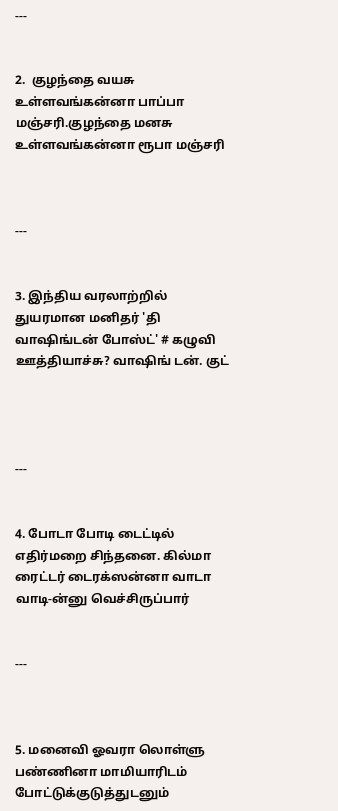---


2.  குழந்தை வயசு உள்ளவங்கன்னா பாப்பா மஞ்சரி.குழந்தை மனசு உள்ளவங்கன்னா ரூபா மஞ்சரி



---


3. இந்திய வரலாற்றில் துயரமான மனிதர் 'தி வாஷிங்டன் போஸ்ட்' # கழுவி ஊத்தியாச்சு? வாஷிங் டன். குட்




---


4. போடா போடி டைட்டில் எதிர்மறை சிந்தனை. கில்மா ரைட்டர் டைரக்ஸன்னா வாடா வாடி-ன்னு வெச்சிருப்பார்


---



5. மனைவி ஓவரா லொள்ளு பண்ணினா மாமியாரிடம் போட்டுக்குடுத்துடனும்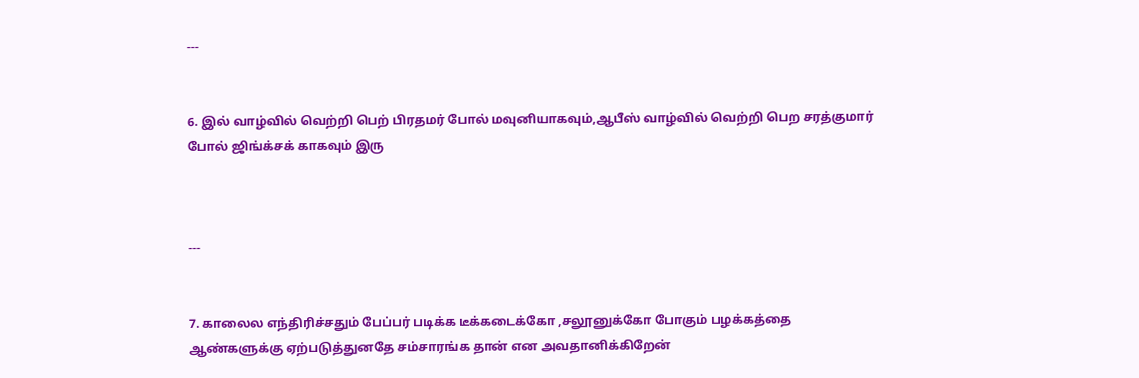---


6. இல் வாழ்வில் வெற்றி பெற் பிரதமர் போல் மவுனியாகவும்,ஆபீஸ் வாழ்வில் வெற்றி பெற சரத்குமார் போல் ஜிங்க்சக் காகவும் இரு



---


7. காலைல எந்திரிச்சதும் பேப்பர் படிக்க டீக்கடைக்கோ ,சலூனுக்கோ போகும் பழக்கத்தை ஆண்களுக்கு ஏற்படுத்துனதே சம்சாரங்க தான் என அவதானிக்கிறேன்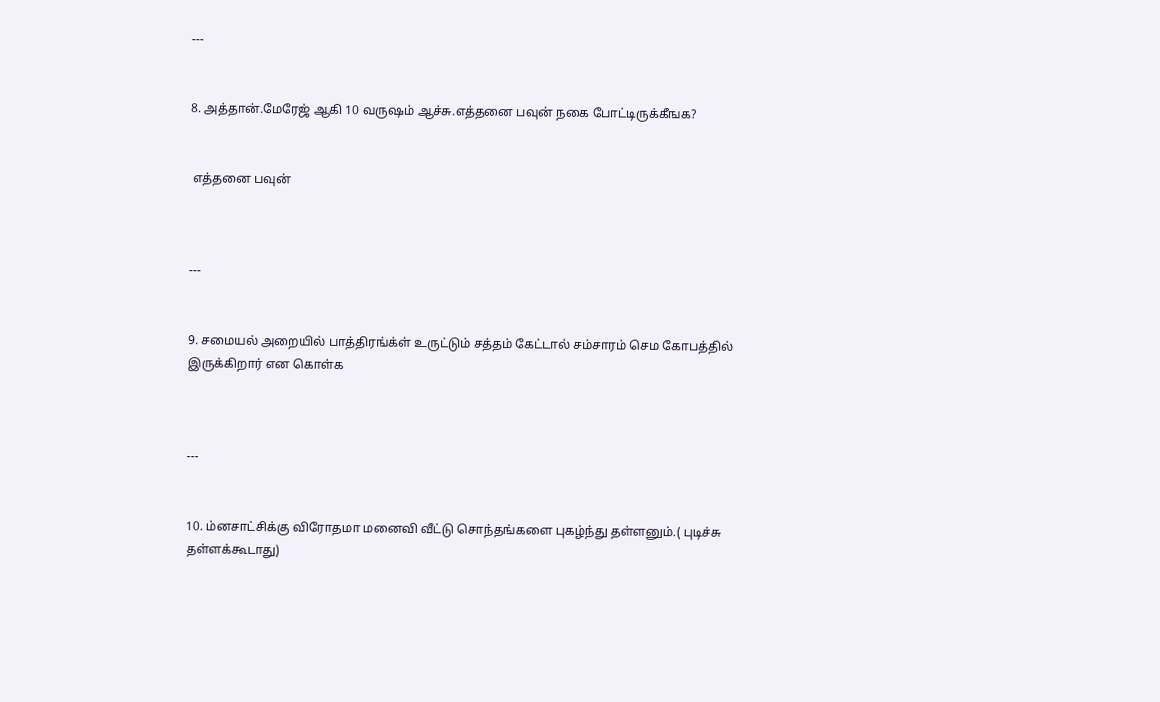---


8. அத்தான்.மேரேஜ் ஆகி 10 வருஷம் ஆச்சு.எத்தனை பவுன் நகை போட்டிருக்கீஙக?


 எத்தனை பவுன்



---


9. சமையல் அறையில் பாத்திரங்க்ள் உருட்டும் சத்தம் கேட்டால் சம்சாரம் செம கோபத்தில் இருக்கிறார் என கொள்க



---


10. ம்னசாட்சிக்கு விரோதமா மனைவி வீட்டு சொந்தங்களை புகழ்ந்து தள்ளனும்.( புடிச்சு தள்ளக்கூடாது)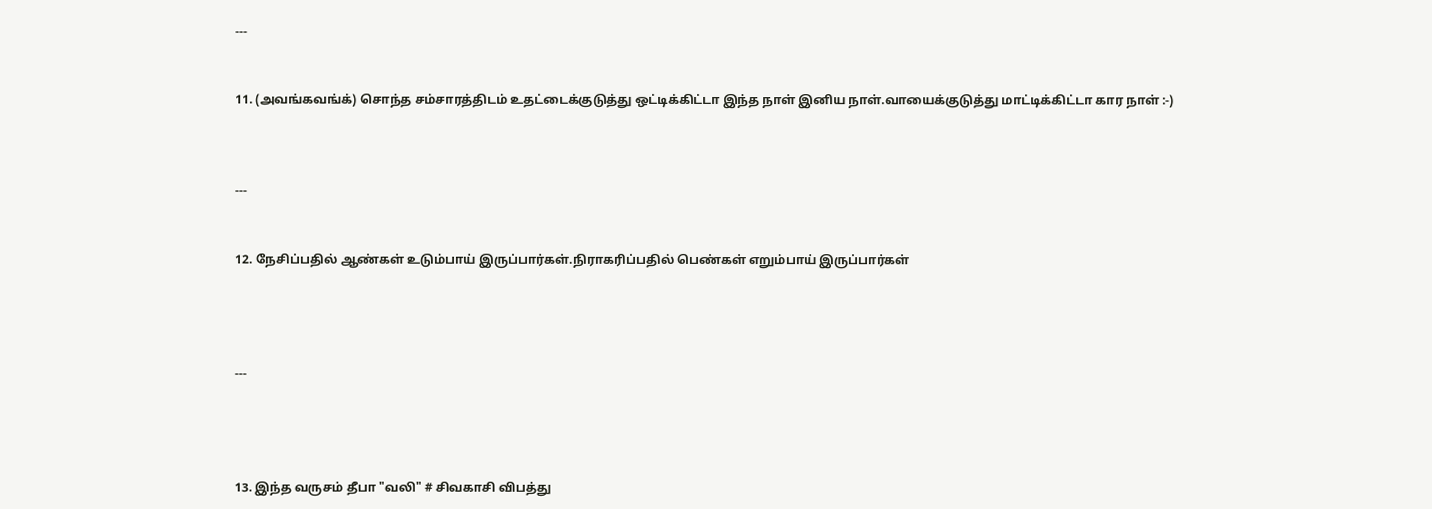---


11. (அவங்கவங்க்) சொந்த சம்சாரத்திடம் உதட்டைக்குடுத்து ஒட்டிக்கிட்டா இந்த நாள் இனிய நாள்.வாயைக்குடுத்து மாட்டிக்கிட்டா கார நாள் :-)



---


12. நேசிப்பதில் ஆண்கள் உடும்பாய் இருப்பார்கள்.நிராகரிப்பதில் பெண்கள் எறும்பாய் இருப்பார்கள்




---




13. இந்த வருசம் தீபா "வலி" # சிவகாசி விபத்து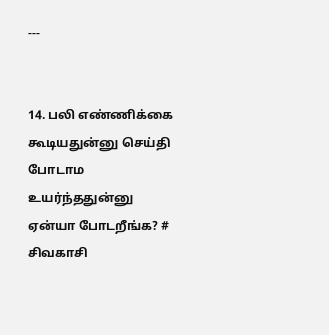---


14. பலி எண்ணிக்கை கூடியதுன்னு செய்தி போடாம உயர்ந்ததுன்னு ஏன்யா போடறீங்க? # சிவகாசி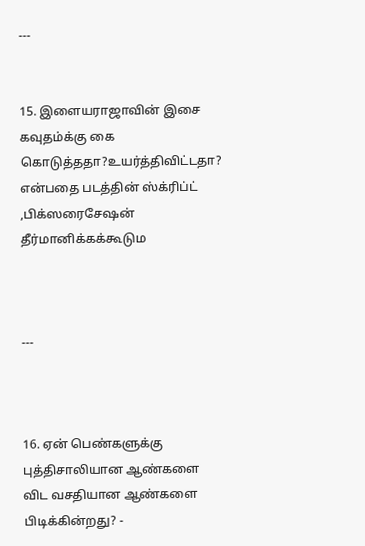---


15. இளையராஜாவின் இசை கவுதம்க்கு கை கொடுத்ததா?உயர்த்திவிட்டதா? என்பதை படத்தின் ஸ்க்ரிப்ட் ,பிக்ஸரைசேஷன் தீர்மானிக்கக்கூடும



---



16. ஏன் பெண்களுக்கு புத்திசாலியான ஆண்களை விட வசதியான ஆண்களை பிடிக்கின்றது? -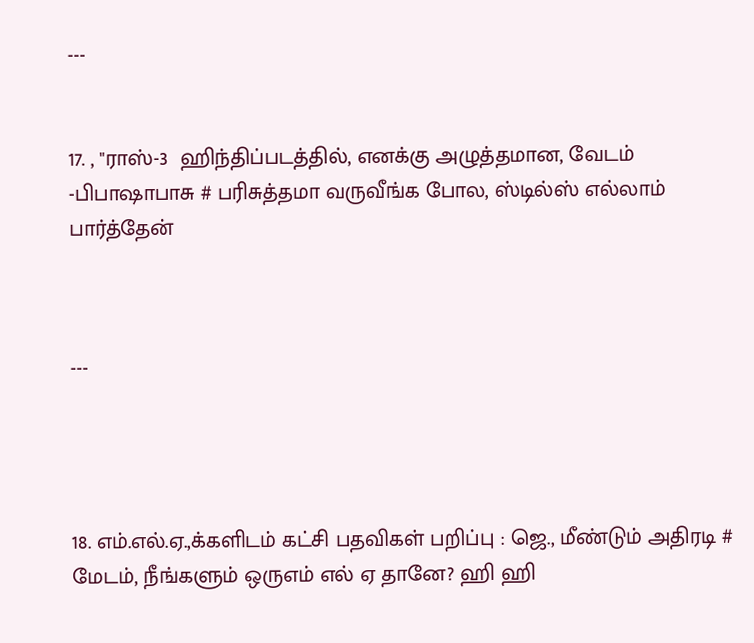---


17. , "ராஸ்-3  ஹிந்திப்படத்தில், எனக்கு அழுத்தமான, வேடம் -பிபாஷாபாசு # பரிசுத்தமா வருவீங்க போல, ஸ்டில்ஸ் எல்லாம் பார்த்தேன்



---




18. எம்.எல்.ஏ.,க்களிடம் கட்சி பதவிகள் பறிப்பு : ஜெ., மீண்டும் அதிரடி # மேடம், நீங்களும் ஒருஎம் எல் ஏ தானே? ஹி ஹி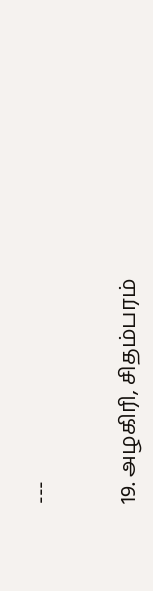---


19. அழகிரி, சிதம்பரம்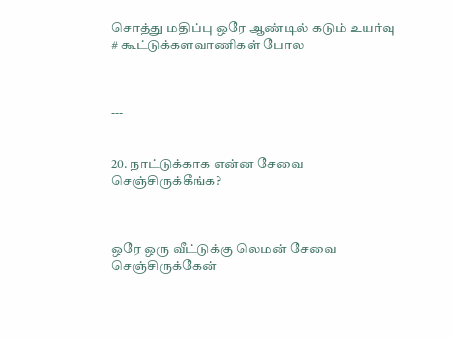சொத்து மதிப்பு ஒரே ஆண்டில் கடும் உயர்வு # கூட்டுக்களவாணிகள் போல



---


20. நாட்டுக்காக என்ன சேவை செஞ்சிருக்கீங்க?



ஒரே ஒரு வீட்டுக்கு லெமன் சேவை செஞ்சிருக்கேன்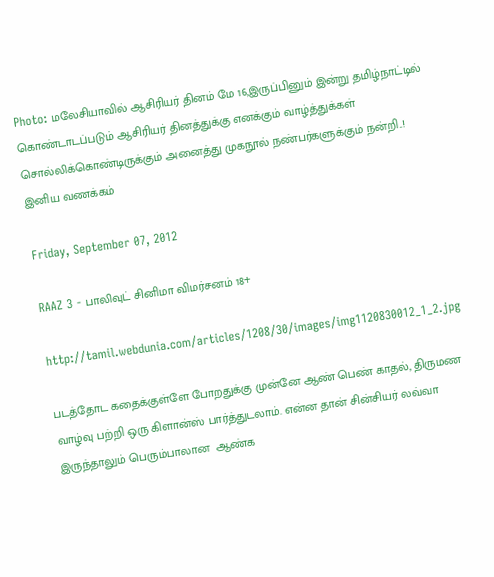Photo: மலேசியாவில் ஆசிரியர் தினம் மே 16,இருப்பினும் இன்று தமிழ்நாட்டில் கொண்டாடப்படும் ஆசிரியர் தினத்துக்கு எனக்கும் வாழ்த்துக்கள் சொல்லிக்கொண்டிருக்கும் அனைத்து முகநூல் நண்பர்களுக்கும் நன்றி..!
இனிய வணக்கம்

Friday, September 07, 2012

RAAZ 3 - பாலிவுட் சினிமா விமர்சனம் 18+

http://tamil.webdunia.com/articles/1208/30/images/img1120830012_1_2.jpg

படத்தோட கதைக்குள்ளே போறதுக்கு முன்னே ஆண் பெண் காதல், திருமண வாழ்வு பற்றி ஒரு கிளான்ஸ் பார்த்துடலாம். என்ன தான் சின்சியர் லவ்வா இருந்தாலும் பெரும்பாலான  ஆண்க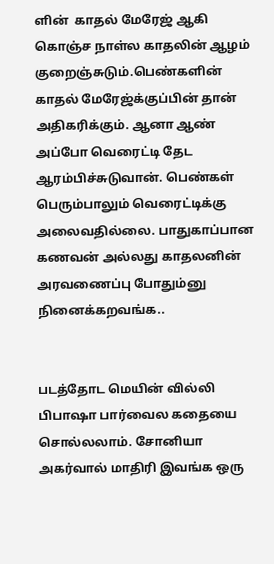ளின்  காதல் மேரேஜ் ஆகி கொஞ்ச நாள்ல காதலின் ஆழம் குறைஞ்சுடும்.பெண்களின் காதல் மேரேஜ்க்குப்பின் தான் அதிகரிக்கும். ஆனா ஆண் அப்போ வெரைட்டி தேட ஆரம்பிச்சுடுவான். பெண்கள் பெரும்பாலும் வெரைட்டிக்கு அலைவதில்லை. பாதுகாப்பான கணவன் அல்லது காதலனின் அரவணைப்பு போதும்னு நினைக்கறவங்க..


படத்தோட மெயின் வில்லி  பிபாஷா பார்வைல கதையை சொல்லலாம். சோனியா அகர்வால் மாதிரி இவங்க ஒரு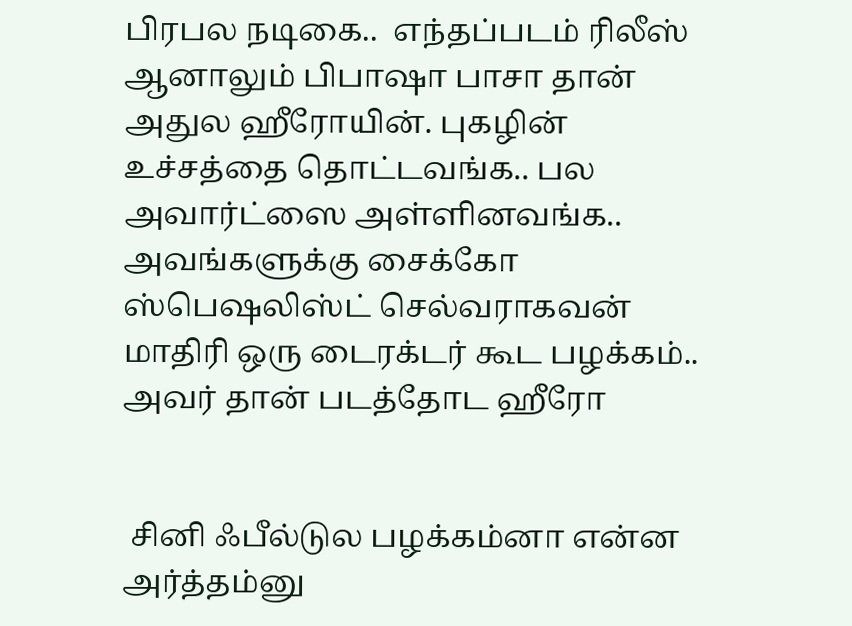பிரபல நடிகை..  எந்தப்படம் ரிலீஸ் ஆனாலும் பிபாஷா பாசா தான் அதுல ஹீரோயின். புகழின் உச்சத்தை தொட்டவங்க.. பல அவார்ட்ஸை அள்ளினவங்க.. அவங்களுக்கு சைக்கோ ஸ்பெஷலிஸ்ட் செல்வராகவன் மாதிரி ஒரு டைரக்டர் கூட பழக்கம்.. அவர் தான் படத்தோட ஹீரோ


 சினி ஃபீல்டுல பழக்கம்னா என்ன அர்த்தம்னு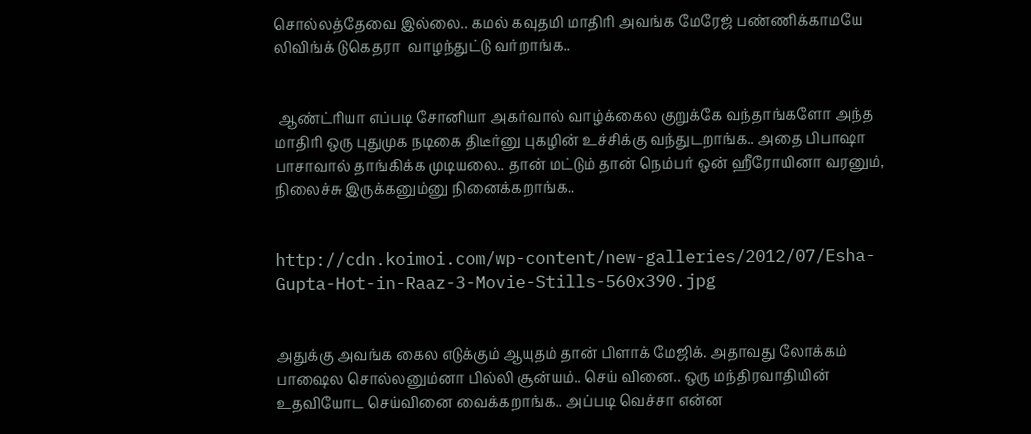சொல்லத்தேவை இல்லை.. கமல் கவுதமி மாதிரி அவங்க மேரேஜ் பண்ணிக்காமயே லிவிங்க் டுகெதரா  வாழந்துட்டு வர்றாங்க..


 ஆண்ட்ரியா எப்படி சோனியா அகர்வால் வாழ்க்கைல குறுக்கே வந்தாங்களோ அந்த மாதிரி ஒரு புதுமுக நடிகை திடீர்னு புகழின் உச்சிக்கு வந்துடறாங்க.. அதை பிபாஷா பாசாவால் தாங்கிக்க முடியலை.. தான் மட்டும் தான் நெம்பர் ஒன் ஹீரோயினா வரனும், நிலைச்சு இருக்கனும்னு நினைக்கறாங்க..


http://cdn.koimoi.com/wp-content/new-galleries/2012/07/Esha-Gupta-Hot-in-Raaz-3-Movie-Stills-560x390.jpg


அதுக்கு அவங்க கைல எடுக்கும் ஆயுதம் தான் பிளாக் மேஜிக். அதாவது லோக்கம் பாஷைல சொல்லனும்னா பில்லி சூன்யம்.. செய் வினை.. ஒரு மந்திரவாதியின் உதவியோட செய்வினை வைக்கறாங்க.. அப்படி வெச்சா என்ன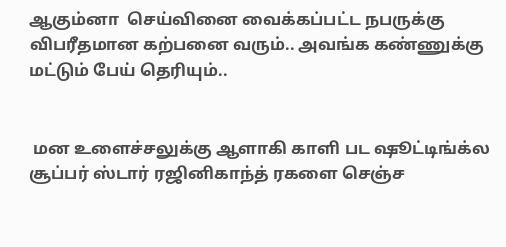ஆகும்னா  செய்வினை வைக்கப்பட்ட நபருக்கு விபரீதமான கற்பனை வரும்.. அவங்க கண்ணுக்கு மட்டும் பேய் தெரியும்..


 மன உளைச்சலுக்கு ஆளாகி காளி பட ஷூட்டிங்க்ல சூப்பர் ஸ்டார் ரஜினிகாந்த் ரகளை செஞ்ச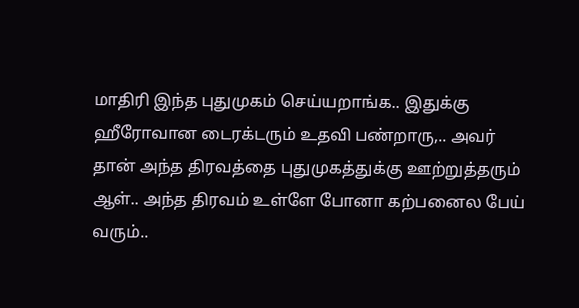மாதிரி இந்த புதுமுகம் செய்யறாங்க.. இதுக்கு ஹீரோவான டைரக்டரும் உதவி பண்றாரு,.. அவர் தான் அந்த திரவத்தை புதுமுகத்துக்கு ஊற்றுத்தரும் ஆள்.. அந்த திரவம் உள்ளே போனா கற்பனைல பேய் வரும்..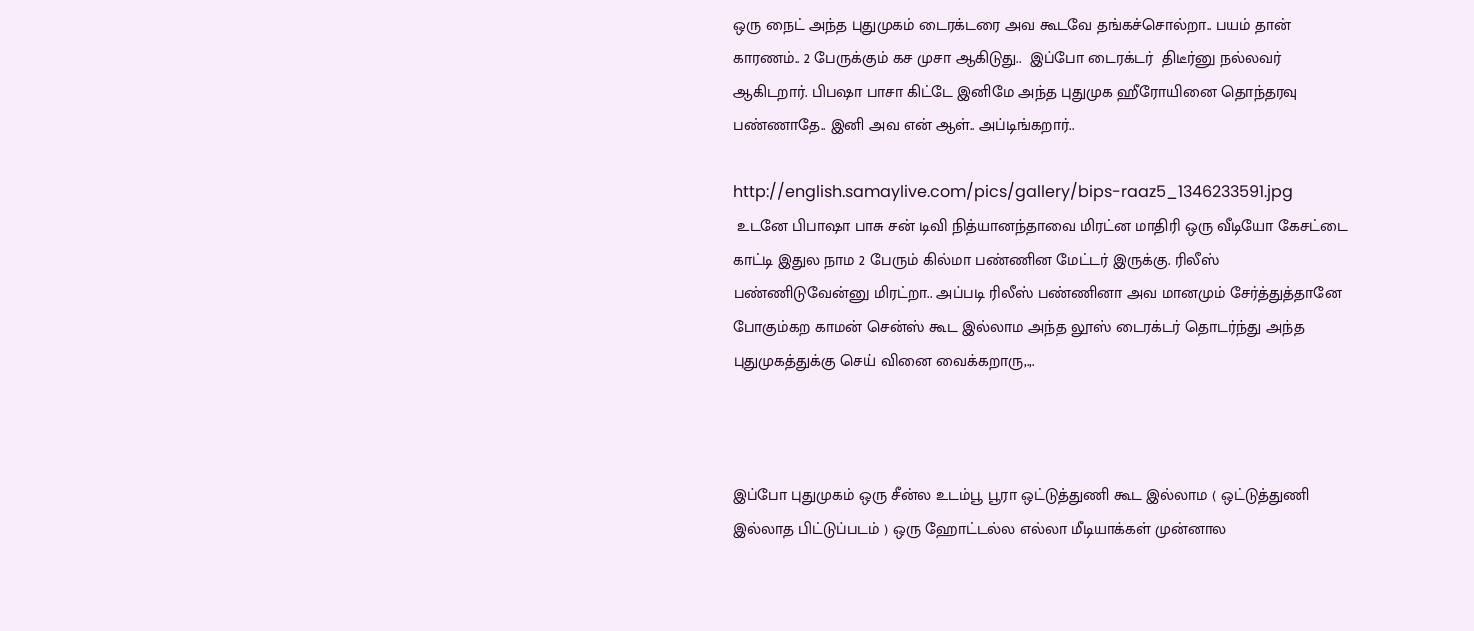ஒரு நைட் அந்த புதுமுகம் டைரக்டரை அவ கூடவே தங்கச்சொல்றா.. பயம் தான் காரணம்.. 2 பேருக்கும் கச முசா ஆகிடுது..  இப்போ டைரக்டர்  திடீர்னு நல்லவர் ஆகிடறார். பிபஷா பாசா கிட்டே இனிமே அந்த புதுமுக ஹீரோயினை தொந்தரவு பண்ணாதே.. இனி அவ என் ஆள்.. அப்டிங்கறார்..

http://english.samaylive.com/pics/gallery/bips-raaz5_1346233591.jpg
 உடனே பிபாஷா பாசு சன் டிவி நித்யானந்தாவை மிரட்ன மாதிரி ஒரு வீடியோ கேசட்டை காட்டி இதுல நாம 2 பேரும் கில்மா பண்ணின மேட்டர் இருக்கு. ரிலீஸ் பண்ணிடுவேன்னு மிரட்றா.. அப்படி ரிலீஸ் பண்ணினா அவ மானமும் சேர்த்துத்தானே போகும்கற காமன் சென்ஸ் கூட இல்லாம அந்த லூஸ் டைரக்டர் தொடர்ந்து அந்த புதுமுகத்துக்கு செய் வினை வைக்கறாரு,.,.



இப்போ புதுமுகம் ஒரு சீன்ல உடம்பூ பூரா ஒட்டுத்துணி கூட இல்லாம ( ஒட்டுத்துணி இல்லாத பிட்டுப்படம் ) ஒரு ஹோட்டல்ல எல்லா மீடியாக்கள் முன்னால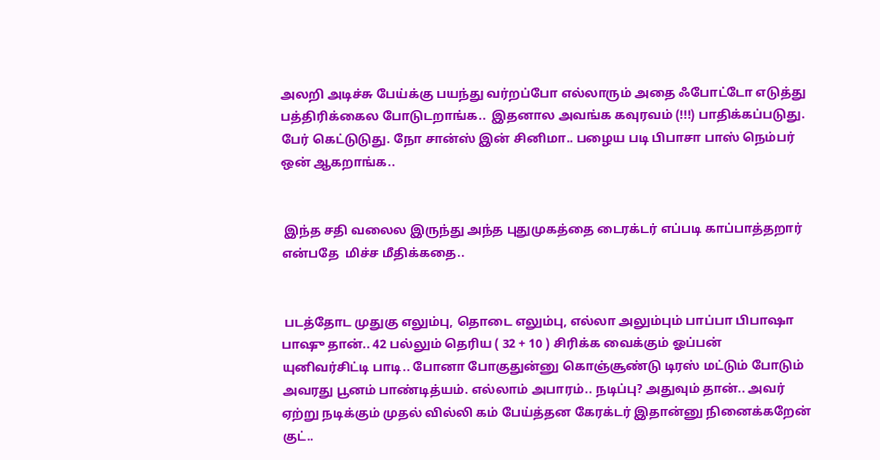அலறி அடிச்சு பேய்க்கு பயந்து வர்றப்போ எல்லாரும் அதை ஃபோட்டோ எடுத்து பத்திரிக்கைல போடுடறாங்க..  இதனால அவங்க கவுரவம் (!!!) பாதிக்கப்படுது. பேர் கெட்டுடுது. நோ சான்ஸ் இன் சினிமா.. பழைய படி பிபாசா பாஸ் நெம்பர் ஒன் ஆகறாங்க..


 இந்த சதி வலைல இருந்து அந்த புதுமுகத்தை டைரக்டர் எப்படி காப்பாத்தறார் என்பதே  மிச்ச மீதிக்கதை..


 படத்தோட முதுகு எலும்பு, தொடை எலும்பு, எல்லா அலும்பும் பாப்பா பிபாஷா பாஷு தான்.. 42 பல்லும் தெரிய ( 32 + 10 ) சிரிக்க வைக்கும் ஓப்பன் யுனிவர்சிட்டி பாடி.. போனா போகுதுன்னு கொஞ்சூண்டு டிரஸ் மட்டும் போடும் அவரது பூனம் பாண்டித்யம். எல்லாம் அபாரம்.. நடிப்பு? அதுவும் தான்.. அவர் ஏற்று நடிக்கும் முதல் வில்லி கம் பேய்த்தன கேரக்டர் இதான்னு நினைக்கறேன் குட்..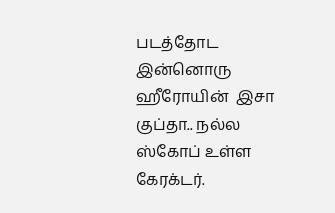படத்தோட இன்னொரு ஹீரோயின்  இசா குப்தா.. நல்ல ஸ்கோப் உள்ள கேரக்டர்.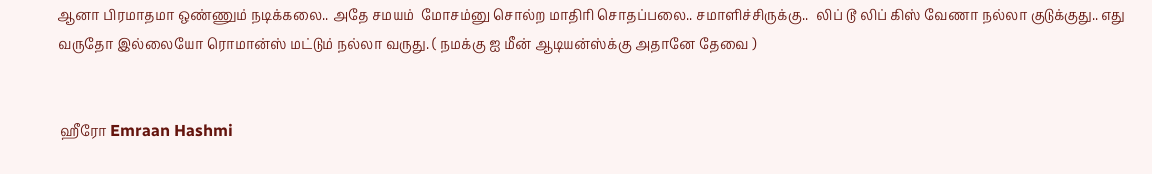ஆனா பிரமாதமா ஒண்ணும் நடிக்கலை.. அதே சமயம்  மோசம்னு சொல்ற மாதிரி சொதப்பலை.. சமாளிச்சிருக்கு..  லிப் டூ லிப் கிஸ் வேணா நல்லா குடுக்குது.. எது வருதோ இல்லையோ ரொமான்ஸ் மட்டும் நல்லா வருது. ( நமக்கு ஐ மீன் ஆடியன்ஸ்க்கு அதானே தேவை )


 ஹீரோ Emraan Hashmi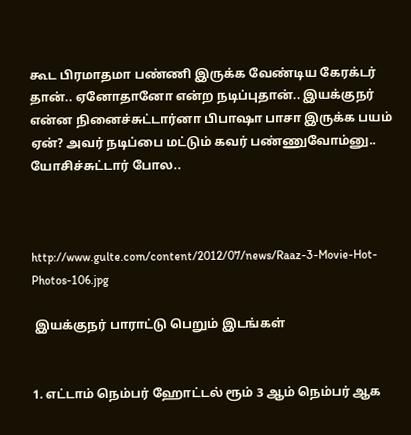கூட பிரமாதமா பண்ணி இருக்க வேண்டிய கேரக்டர் தான்.. ஏனோதானோ என்ற நடிப்புதான்.. இயக்குநர் என்ன நினைச்சுட்டார்னா பிபாஷா பாசா இருக்க பயம் ஏன்? அவர் நடிப்பை மட்டும் கவர் பண்ணுவோம்னு.. யோசிச்சுட்டார் போல..



http://www.gulte.com/content/2012/07/news/Raaz-3-Movie-Hot-Photos-106.jpg

 இயக்குநர் பாராட்டு பெறும் இடங்கள்


1. எட்டாம் நெம்பர் ஹோட்டல் ரூம் 3 ஆம் நெம்பர் ஆக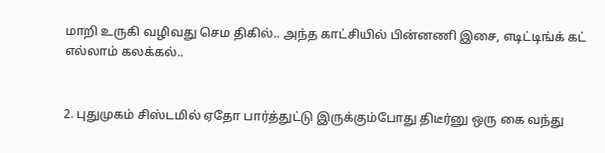மாறி உருகி வழிவது செம திகில்.. அந்த காட்சியில் பின்னணி இசை, எடிட்டிங்க் கட் எல்லாம் கலக்கல்..


2. புதுமுகம் சிஸ்டமில் ஏதோ பார்த்துட்டு இருக்கும்போது திடீர்னு ஒரு கை வந்து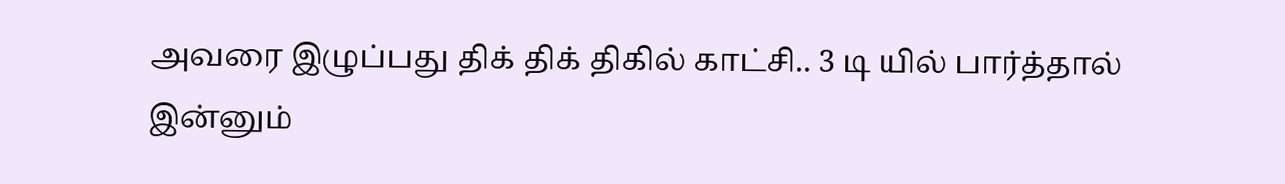அவரை இழுப்பது திக் திக் திகில் காட்சி.. 3 டி யில் பார்த்தால் இன்னும்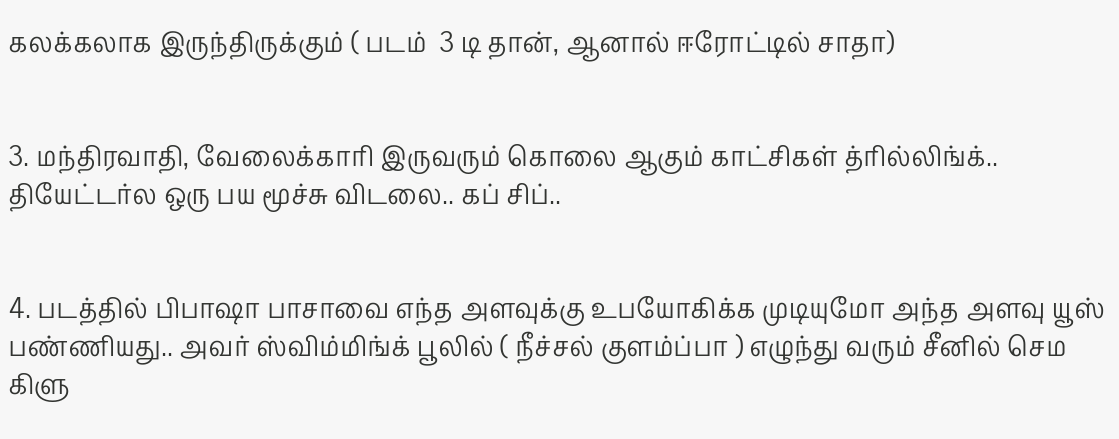கலக்கலாக இருந்திருக்கும் ( படம்  3 டி தான், ஆனால் ஈரோட்டில் சாதா)


3. மந்திரவாதி, வேலைக்காரி இருவரும் கொலை ஆகும் காட்சிகள் த்ரில்லிங்க்.. தியேட்டர்ல ஒரு பய மூச்சு விடலை.. கப் சிப்..


4. படத்தில் பிபாஷா பாசாவை எந்த அளவுக்கு உபயோகிக்க முடியுமோ அந்த அளவு யூஸ் பண்ணியது.. அவர் ஸ்விம்மிங்க் பூலில் ( நீச்சல் குளம்ப்பா ) எழுந்து வரும் சீனில் செம கிளு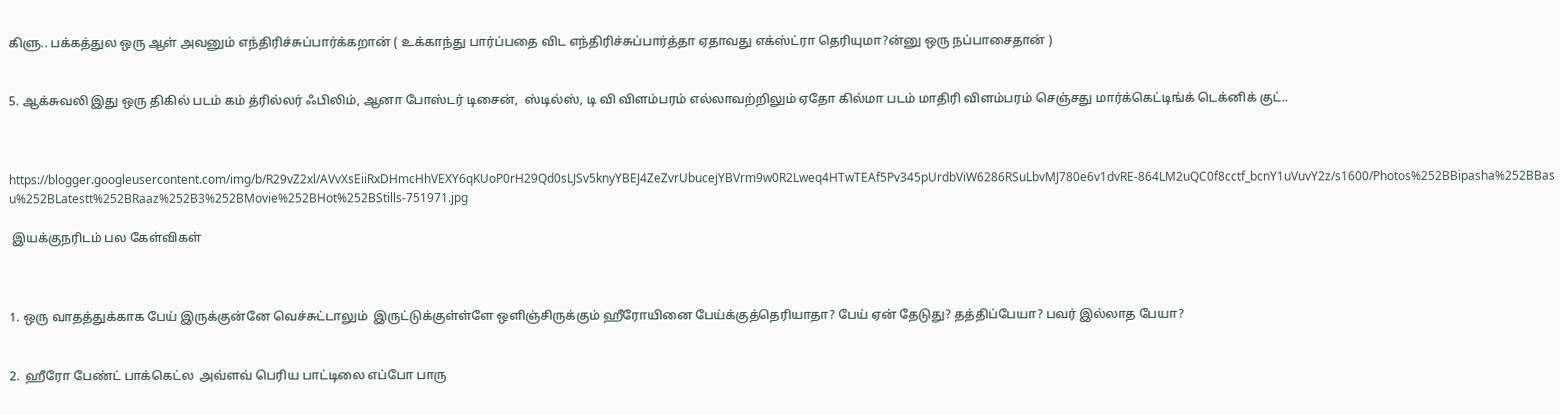கிளு.. பக்கத்துல ஒரு ஆள் அவனும் எந்திரிச்சுப்பார்க்கறான் ( உக்காந்து பார்ப்பதை விட எந்திரிச்சுப்பார்த்தா ஏதாவது எக்ஸ்ட்ரா தெரியுமா?ன்னு ஒரு நப்பாசைதான் )


5. ஆக்சுவலி இது ஒரு திகில் படம் கம் த்ரில்லர் ஃபிலிம், ஆனா போஸ்டர் டிசைன்,  ஸ்டில்ஸ், டி வி விளம்பரம் எல்லாவற்றிலும் ஏதோ கில்மா படம் மாதிரி விளம்பரம் செஞ்சது மார்க்கெட்டிங்க் டெக்னிக் குட்..



https://blogger.googleusercontent.com/img/b/R29vZ2xl/AVvXsEiiRxDHmcHhVEXY6qKUoP0rH29Qd0sLJSv5knyYBEJ4ZeZvrUbucejYBVrm9w0R2Lweq4HTwTEAf5Pv345pUrdbViW6286RSuLbvMJ780e6v1dvRE-864LM2uQC0f8cctf_bcnY1uVuvY2z/s1600/Photos%252BBipasha%252BBasu%252BLatestt%252BRaaz%252B3%252BMovie%252BHot%252BStills-751971.jpg

 இயக்குநரிடம் பல கேள்விகள்



1. ஒரு வாதத்துக்காக பேய் இருக்குன்னே வெச்சுட்டாலும்  இருட்டுக்குள்ள்ளே ஒளிஞ்சிருக்கும் ஹீரோயினை பேய்க்குத்தெரியாதா? பேய் ஏன் தேடுது? தத்திப்பேயா? பவர் இல்லாத பேயா?


2.  ஹீரோ பேண்ட் பாக்கெட்ல  அவ்ளவ் பெரிய பாட்டிலை எப்போ பாரு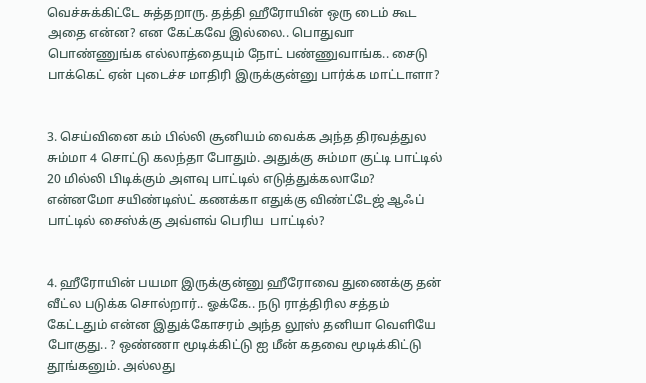வெச்சுக்கிட்டே சுத்தறாரு. தத்தி ஹீரோயின் ஒரு டைம் கூட அதை என்ன? என கேட்கவே இல்லை.. பொதுவா பொண்ணுங்க எல்லாத்தையும் நோட் பண்ணுவாங்க.. சைடு பாக்கெட் ஏன் புடைச்ச மாதிரி இருக்குன்னு பார்க்க மாட்டாளா?


3. செய்வினை கம் பில்லி சூனியம் வைக்க அந்த திரவத்துல சும்மா 4 சொட்டு கலந்தா போதும். அதுக்கு சும்மா குட்டி பாட்டில்  20 மில்லி பிடிக்கும் அளவு பாட்டில் எடுத்துக்கலாமே? என்னமோ சயிண்டிஸ்ட் கணக்கா எதுக்கு விண்ட்டேஜ் ஆஃப் பாட்டில் சைஸ்க்கு அவ்ளவ் பெரிய  பாட்டில்?


4. ஹீரோயின் பயமா இருக்குன்னு ஹீரோவை துணைக்கு தன் வீட்ல படுக்க சொல்றார்.. ஓக்கே.. நடு ராத்திரில சத்தம் கேட்டதும் என்ன இதுக்கோசரம் அந்த லூஸ் தனியா வெளியே போகுது.. ? ஒண்ணா மூடிக்கிட்டு ஐ மீன் கதவை மூடிக்கிட்டு தூங்கனும். அல்லது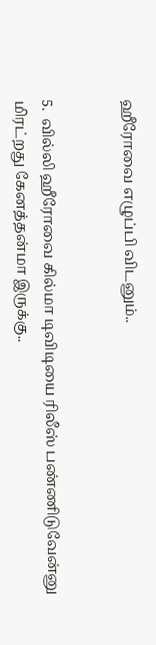ஹீரோவை எழுப்பி விடனும்..


5.  வில்லி ஹீரோவை கில்மா டிவிடியை ரிலீஸ் பண்ணிடுவேன்னு மிரட்றது கேனத்தன்மா இருக்கு..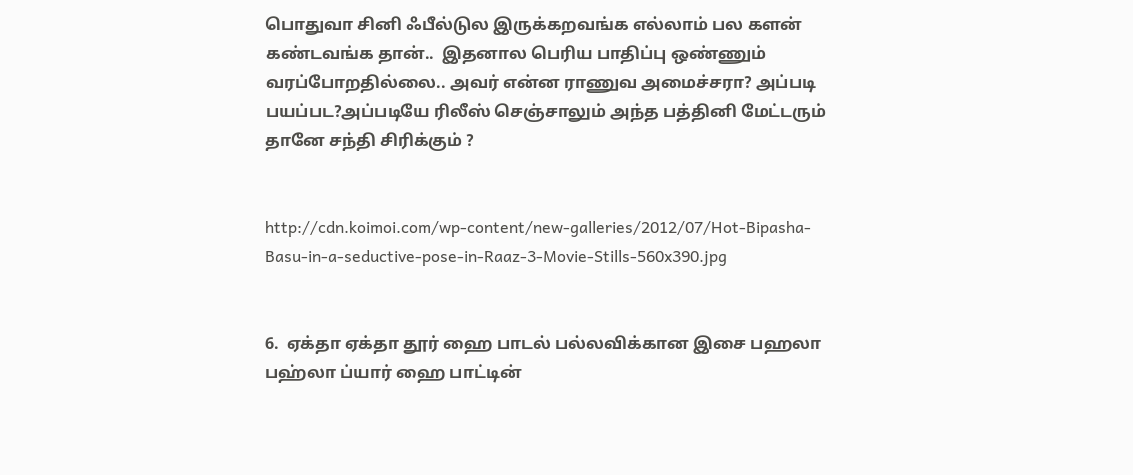பொதுவா சினி ஃபீல்டுல இருக்கறவங்க எல்லாம் பல களன் கண்டவங்க தான்..  இதனால பெரிய பாதிப்பு ஒண்ணும் வரப்போறதில்லை.. அவர் என்ன ராணுவ அமைச்சரா? அப்படி பயப்பட?அப்படியே ரிலீஸ் செஞ்சாலும் அந்த பத்தினி மேட்டரும் தானே சந்தி சிரிக்கும் ?


http://cdn.koimoi.com/wp-content/new-galleries/2012/07/Hot-Bipasha-Basu-in-a-seductive-pose-in-Raaz-3-Movie-Stills-560x390.jpg


6.  ஏக்தா ஏக்தா தூர் ஹை பாடல் பல்லவிக்கான இசை பஹலா பஹ்லா ப்யார் ஹை பாட்டின்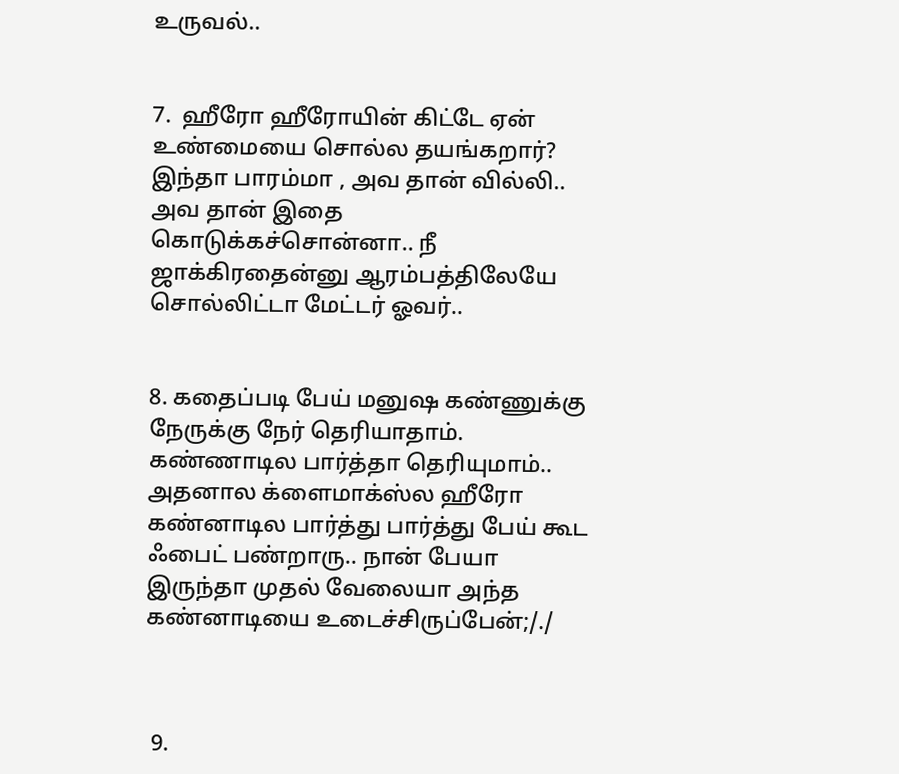உருவல்..


7.  ஹீரோ ஹீரோயின் கிட்டே ஏன் உண்மையை சொல்ல தயங்கறார்? இந்தா பாரம்மா , அவ தான் வில்லி.. அவ தான் இதை கொடுக்கச்சொன்னா.. நீ ஜாக்கிரதைன்னு ஆரம்பத்திலேயே சொல்லிட்டா மேட்டர் ஓவர்..


8. கதைப்படி பேய் மனுஷ கண்ணுக்கு நேருக்கு நேர் தெரியாதாம். கண்ணாடில பார்த்தா தெரியுமாம்.. அதனால க்ளைமாக்ஸ்ல ஹீரோ கண்னாடில பார்த்து பார்த்து பேய் கூட ஃபைட் பண்றாரு.. நான் பேயா இருந்தா முதல் வேலையா அந்த கண்னாடியை உடைச்சிருப்பேன்;/./



 9.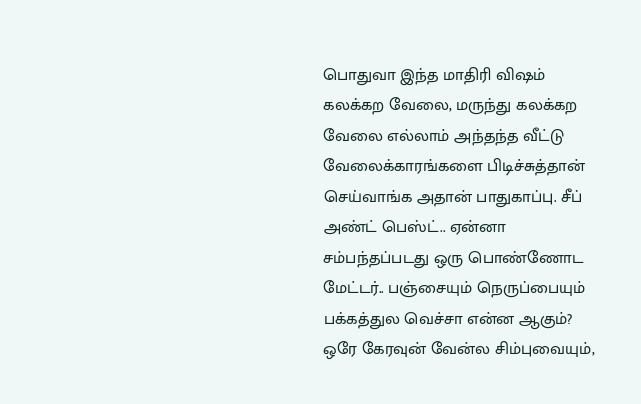பொதுவா இந்த மாதிரி விஷம் கலக்கற வேலை, மருந்து கலக்கற வேலை எல்லாம் அந்தந்த வீட்டு வேலைக்காரங்களை பிடிச்சுத்தான் செய்வாங்க அதான் பாதுகாப்பு. சீப் அண்ட் பெஸ்ட்.. ஏன்னா சம்பந்தப்படது ஒரு பொண்ணோட மேட்டர்.. பஞ்சையும் நெருப்பையும் பக்கத்துல வெச்சா என்ன ஆகும்? ஒரே கேரவுன் வேன்ல சிம்புவையும்,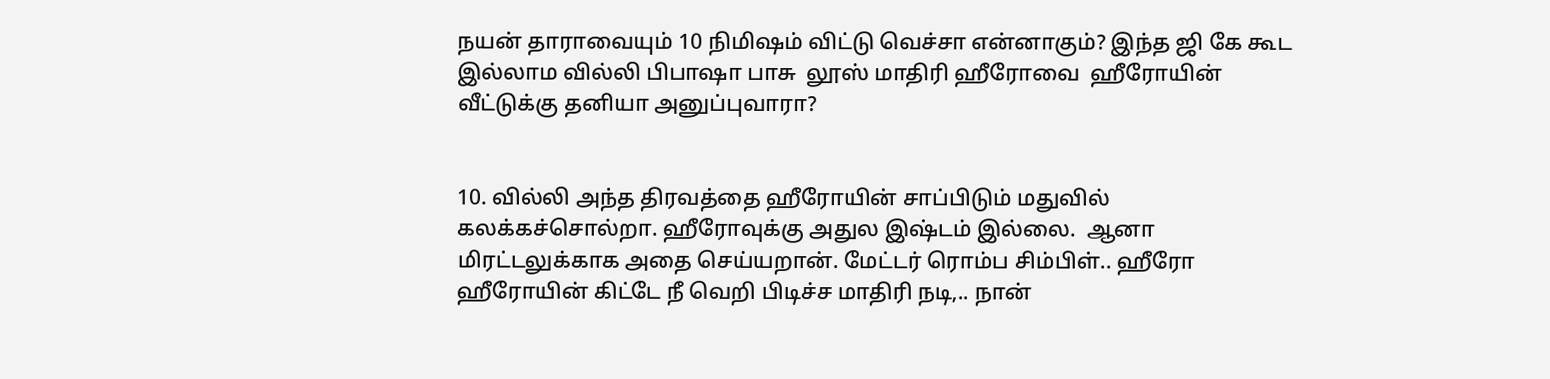நயன் தாராவையும் 10 நிமிஷம் விட்டு வெச்சா என்னாகும்? இந்த ஜி கே கூட இல்லாம வில்லி பிபாஷா பாசு  லூஸ் மாதிரி ஹீரோவை  ஹீரோயின் வீட்டுக்கு தனியா அனுப்புவாரா?


10. வில்லி அந்த திரவத்தை ஹீரோயின் சாப்பிடும் மதுவில் கலக்கச்சொல்றா. ஹீரோவுக்கு அதுல இஷ்டம் இல்லை.  ஆனா மிரட்டலுக்காக அதை செய்யறான். மேட்டர் ரொம்ப சிம்பிள்.. ஹீரோ ஹீரோயின் கிட்டே நீ வெறி பிடிச்ச மாதிரி நடி,.. நான்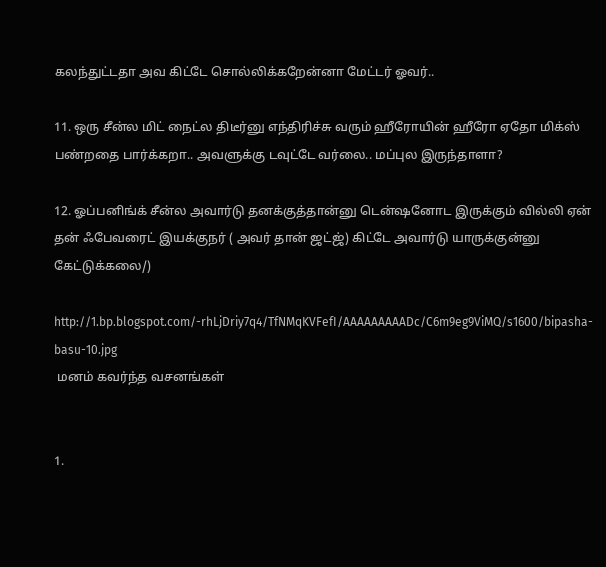கலந்துட்டதா அவ கிட்டே சொல்லிக்கறேன்னா மேட்டர் ஓவர்..

11. ஒரு சீன்ல மிட் நைட்ல திடீர்னு எந்திரிச்சு வரும் ஹீரோயின் ஹீரோ ஏதோ மிக்ஸ் பண்றதை பார்க்கறா.. அவளுக்கு டவுட்டே வர்லை.. மப்புல இருந்தாளா?

12. ஓப்பனிங்க் சீன்ல அவார்டு தனக்குத்தான்னு டென்ஷனோட இருக்கும் வில்லி ஏன் தன் ஃபேவரைட் இயக்குநர் ( அவர் தான் ஜட்ஜ்) கிட்டே அவார்டு யாருக்குன்னு கேட்டுக்கலை/)

http://1.bp.blogspot.com/-rhLjDriy7q4/TfNMqKVFefI/AAAAAAAAADc/C6m9eg9ViMQ/s1600/bipasha-basu-10.jpg
 மனம் கவர்ந்த வசனங்கள்


1.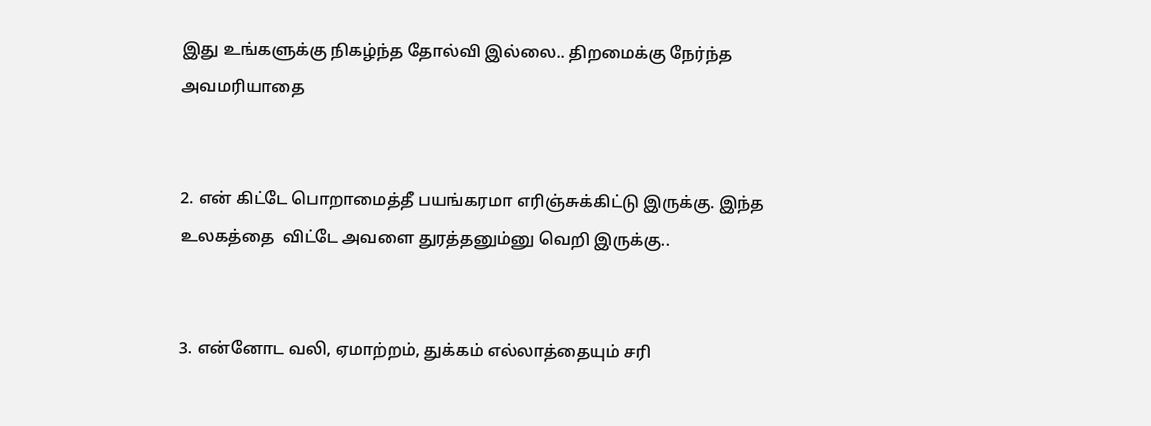இது உங்களுக்கு நிகழ்ந்த தோல்வி இல்லை.. திறமைக்கு நேர்ந்த அவமரியாதை


2. என் கிட்டே பொறாமைத்தீ பயங்கரமா எரிஞ்சுக்கிட்டு இருக்கு. இந்த உலகத்தை  விட்டே அவளை துரத்தனும்னு வெறி இருக்கு..


3. என்னோட வலி, ஏமாற்றம், துக்கம் எல்லாத்தையும் சரி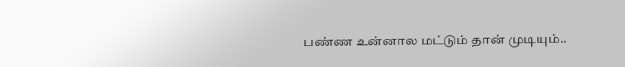பண்ண உன்னால மட்டும் தான் முடியும்..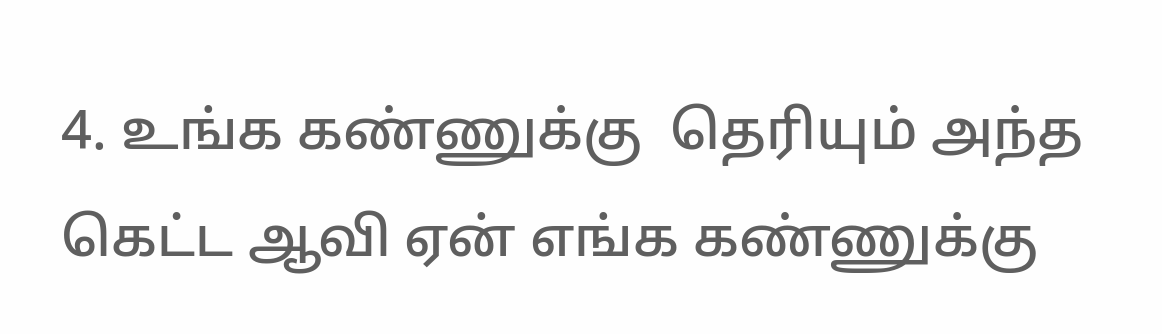4. உங்க கண்ணுக்கு  தெரியும் அந்த கெட்ட ஆவி ஏன் எங்க கண்ணுக்கு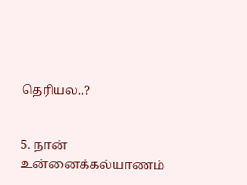தெரியல..?


5. நான் உன்னைக்கல்யாணம்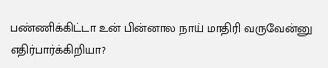பண்ணிக்கிட்டா உன் பின்னால நாய் மாதிரி வருவேன்னு எதிர்பார்க்கிறியா?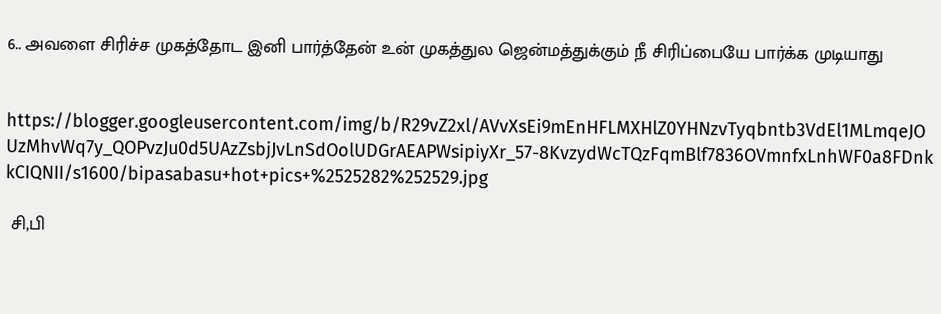6.. அவளை சிரிச்ச முகத்தோட இனி பார்த்தேன் உன் முகத்துல ஜென்மத்துக்கும் நீ சிரிப்பையே பார்க்க முடியாது


https://blogger.googleusercontent.com/img/b/R29vZ2xl/AVvXsEi9mEnHFLMXHlZ0YHNzvTyqbntb3VdEl1MLmqeJOUzMhvWq7y_QOPvzJu0d5UAzZsbjJvLnSdOolUDGrAEAPWsipiyXr_57-8KvzydWcTQzFqmBlf7836OVmnfxLnhWF0a8FDnkkCIQNII/s1600/bipasabasu+hot+pics+%2525282%252529.jpg

 சி,பி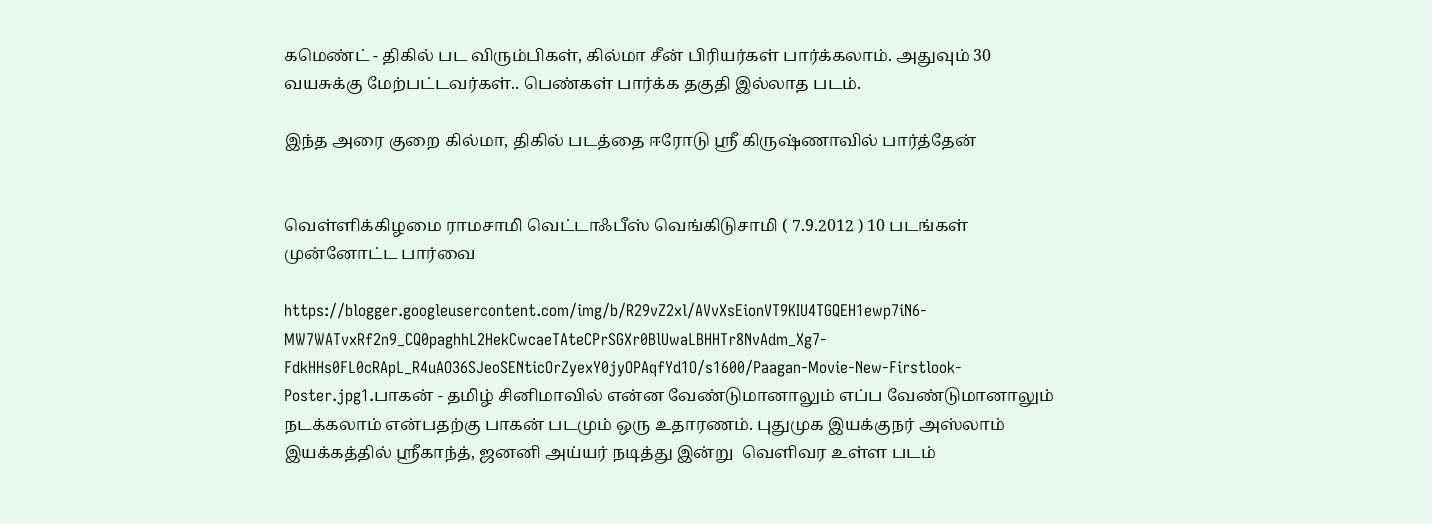கமெண்ட் - திகில் பட விரும்பிகள், கில்மா சீன் பிரியர்கள் பார்க்கலாம். அதுவும் 30 வயசுக்கு மேற்பட்டவர்கள்.. பெண்கள் பார்க்க தகுதி இல்லாத படம்.

இந்த அரை குறை கில்மா, திகில் படத்தை ஈரோடு ஸ்ரீ கிருஷ்ணாவில் பார்த்தேன்


வெள்ளிக்கிழமை ராமசாமி வெட்டாஃபீஸ் வெங்கிடுசாமி ( 7.9.2012 ) 10 படங்கள் முன்னோட்ட பார்வை

https://blogger.googleusercontent.com/img/b/R29vZ2xl/AVvXsEionVT9KIU4TGQEH1ewp7iN6-MW7WATvxRf2n9_CQ0paghhL2HekCwcaeTAteCPrSGXr0BlUwaLBHHTr8NvAdm_Xg7-FdkHHs0FL0cRApL_R4uAO36SJeoSENticOrZyexY0jyOPAqfYd1O/s1600/Paagan-Movie-New-Firstlook-Poster.jpg1.பாகன் - தமிழ் சினிமாவில் என்ன வேண்டுமானாலும் எப்ப வேண்டுமானாலும் நடக்கலாம் என்பதற்கு பாகன் படமும் ஒரு உதாரணம். புதுமுக இயக்குநர் அஸ்லாம் இயக்கத்தில் ஸ்ரீகாந்த், ஜனனி அய்யர் நடித்து இன்று  வெளிவர உள்ள படம்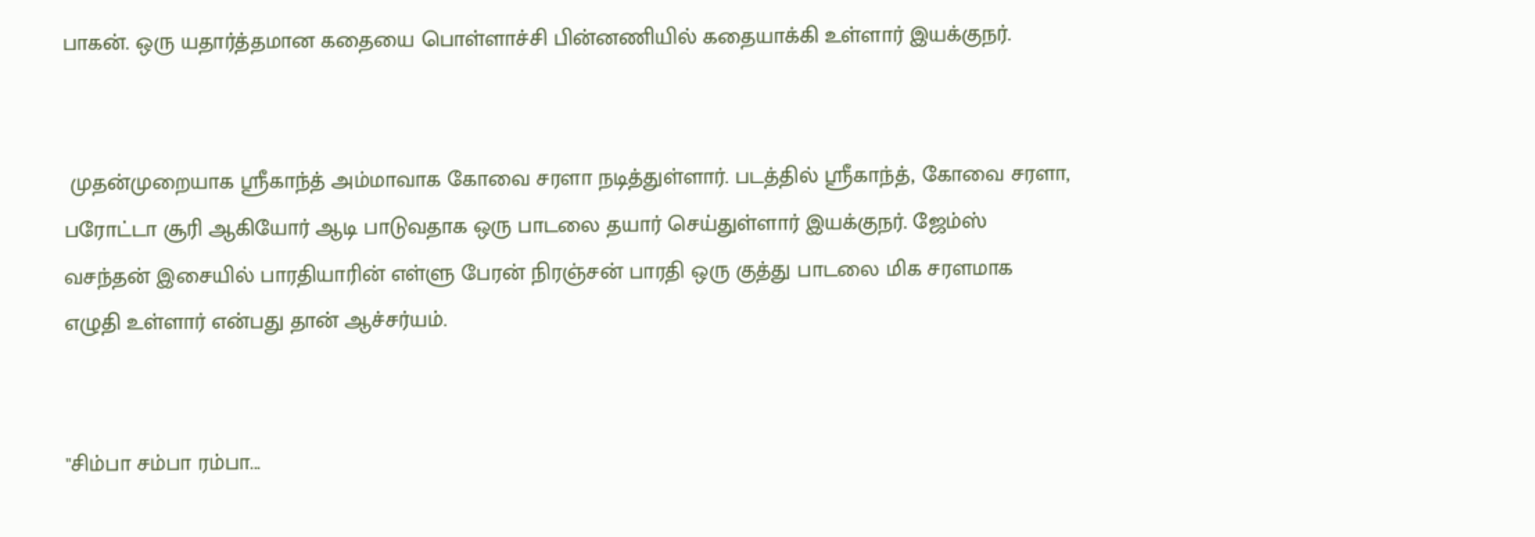பாகன். ஒரு யதார்த்தமான கதையை பொள்ளாச்சி பின்னணியில் ‌கதையாக்கி உள்ளார் இயக்குநர்.


 முதன்முறையாக ஸ்ரீகாந்த் அம்மாவாக கோவை சரளா நடித்துள்ளார். படத்தில் ஸ்ரீகாந்த், கோவை சரளா, பரோட்டா சூரி ஆகியோர் ஆடி பாடுவதாக ஒரு பாடலை தயார் செய்துள்ளார் இயக்குநர். ஜேம்ஸ் வசந்தன் இசையில் பாரதியாரின் எள்ளு பேரன் நிரஞ்சன் பாரதி ஒரு குத்து பாடலை மிக சரளமாக எழுதி உள்ளார் என்பது தான் ஆச்சர்யம்.


"சிம்பா சம்பா ரம்பா...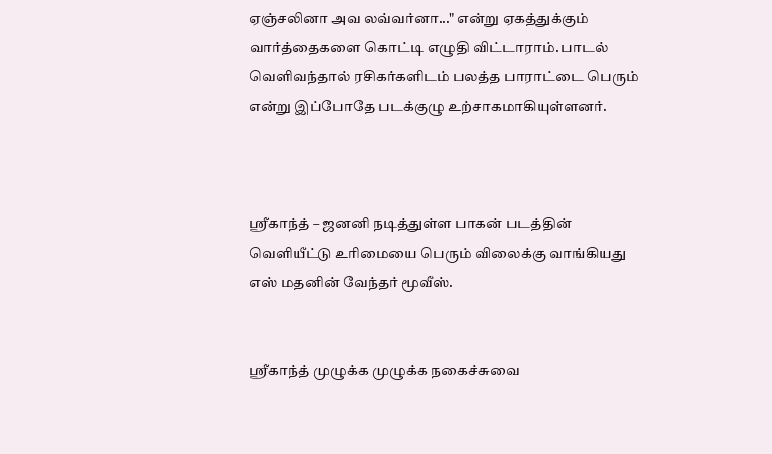ஏஞ்சலினா அவ லவ்வர்னா..." என்று ஏகத்துக்கும் வார்த்தைகளை கொட்டி எழுதி விட்டாராம். பாடல் வெளிவந்தால் ரசிகர்களிடம் பலத்த பாராட்டை பெரும் என்று இப்போதே படக்குழு உற்சாகமாகியுள்ளனர்.



ஸ்ரீகாந்த் – ஜனனி நடித்துள்ள பாகன் படத்தின் வெளியீட்டு உரிமையை பெரும் விலைக்கு வாங்கியது எஸ் மதனின் வேந்தர் மூவீஸ்.


ஸ்ரீகாந்த் முழுக்க முழுக்க நகைச்சுவை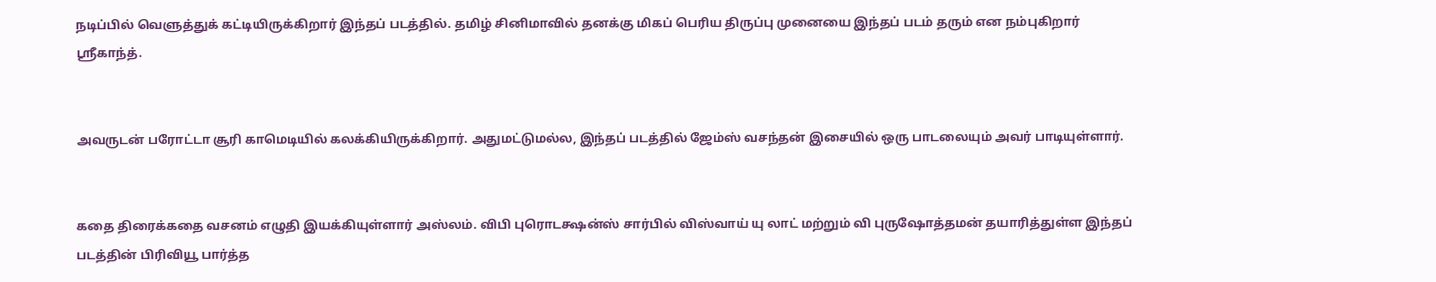நடிப்பில் வெளுத்துக் கட்டியிருக்கிறார் இந்தப் படத்தில். தமிழ் சினிமாவில் தனக்கு மிகப் பெரிய திருப்பு முனையை இந்தப் படம் தரும் என நம்புகிறார் ஸ்ரீகாந்த்.


அவருடன் பரோட்டா சூரி காமெடியில் கலக்கியிருக்கிறார். அதுமட்டுமல்ல, இந்தப் படத்தில் ஜேம்ஸ் வசந்தன் இசையில் ஒரு பாடலையும் அவர் பாடியுள்ளார்.


கதை திரைக்கதை வசனம் எழுதி இயக்கியுள்ளார் அஸ்லம். விபி புரொடக்ஷன்ஸ் சார்பில் விஸ்வாய் யு லாட் மற்றும் வி புருஷோத்தமன் தயாரித்துள்ள இந்தப் படத்தின் பிரிவியூ பார்த்த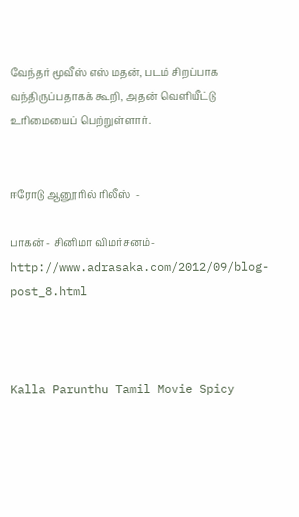வேந்தர் மூவீஸ் எஸ் மதன், படம் சிறப்பாக வந்திருப்பதாகக் கூறி, அதன் வெளியீட்டு உரிமையைப் பெற்றுள்ளார்.


ஈரோடு ஆனூரில் ரிலீஸ்  -

பாகன் - சினிமா விமர்சனம்-http://www.adrasaka.com/2012/09/blog-post_8.html



Kalla Parunthu Tamil Movie Spicy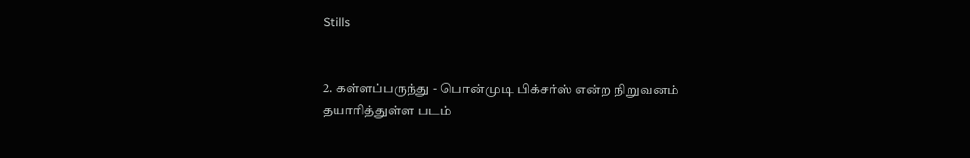Stills


2. கள்ளப்பருந்து - பொன்முடி பிக்சர்ஸ் என்ற நிறுவனம் தயாரித்துள்ள படம்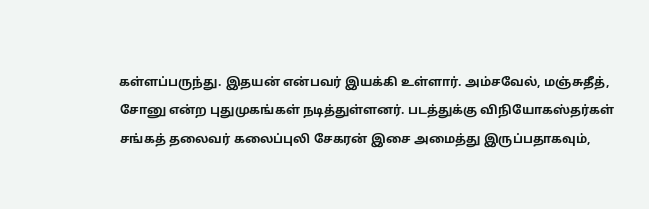கள்ளப்பருந்து. இதயன் என்பவர் இயக்கி உள்ளார். அம்சவேல், மஞ்சுதீத், சோனு என்ற புதுமுகங்கள் நடித்துள்ளனர். படத்துக்கு விநியோகஸ்தர்கள் சங்கத் தலைவர் கலைப்புலி சேகரன் இசை அமைத்து இருப்பதாகவும்,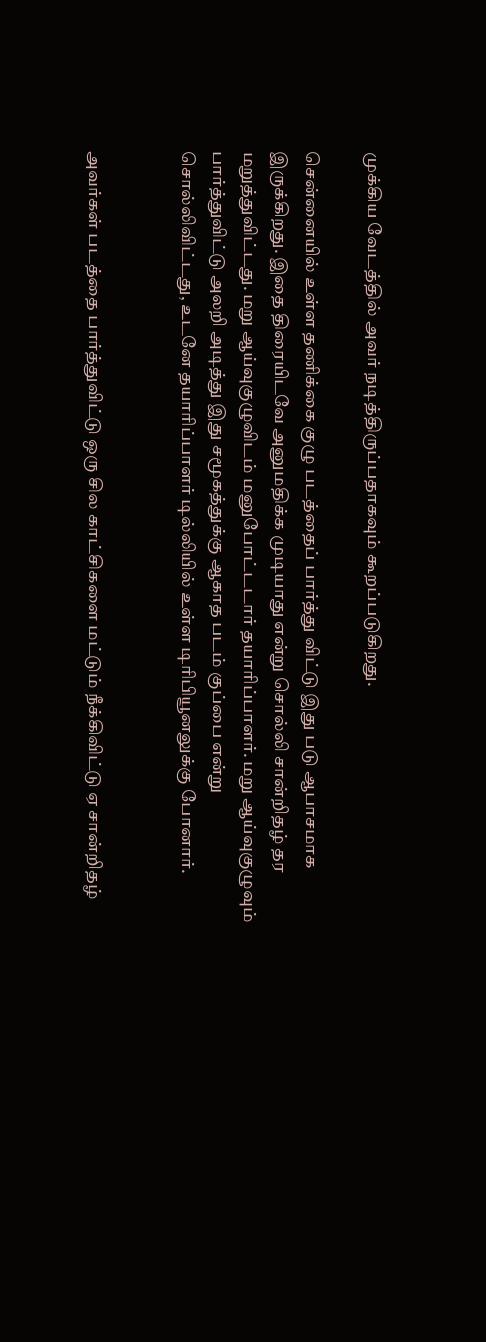முக்கிய வேடத்தில் அவர் நடித்திருப்பதாகவும் கூறப்படுகிறது.

சென்னையில் உள்ள தணிக்கை குழு படத்தைப் பார்த்து விட்டு இது படு ஆபாசமாக இருக்கிறது. இதை திரையிடவே அனுமதிக்க முடியாது என்று சொல்லி சான்றிதழ் தர மறுத்துவிட்டது. மறு ஆய்வுகுழுவிடம் மனுபோட்டடார் தயாரிப்பாளர். மறு ஆய்வுகுழுவும் பார்த்துவிட்டு அலறி அடித்து இது சமூகத்துக்கு ஆகாத படம் குப்பை என்று சொல்லிவிட்டது, உடனே தயாரிப்பாளர் டில்லியில் உள்ள டிரிபியூனலுக்கு போனார்.


அவர்கள் படத்தை பார்த்துவிட்டு ஒரு சில காட்சிகளை மட்டும் நீக்கிவிட்டு ஏ சான்றிதழ்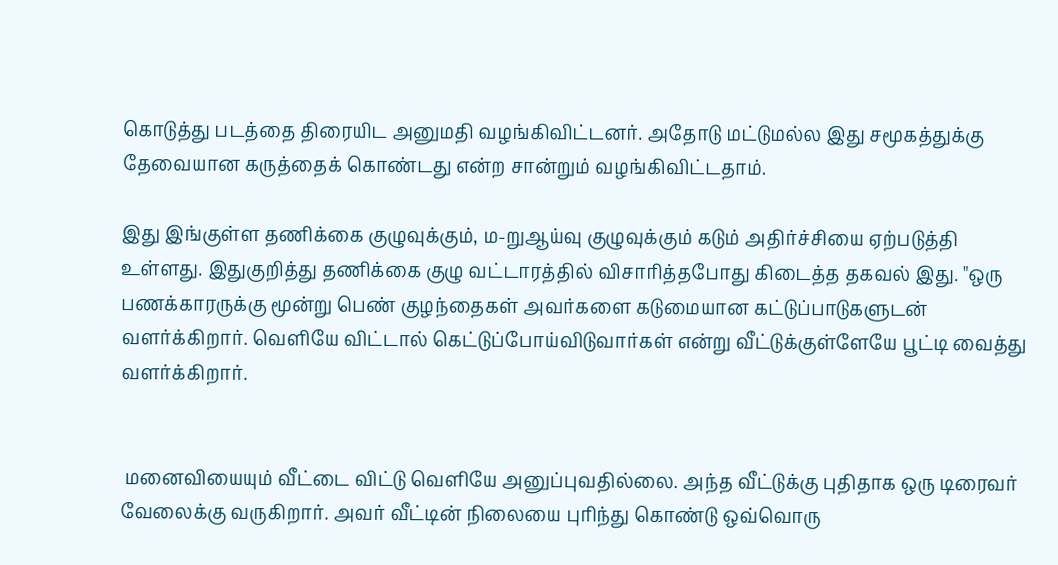கொடுத்து படத்தை திரையிட அனுமதி வழங்கிவிட்டனர். அதோடு மட்டுமல்ல இது சமூகத்துக்கு தேவையான கருத்தைக் கொண்டது என்ற சான்றும் வழங்கிவிட்டதாம்.

இது இங்குள்ள தணிக்கை குழுவுக்கும், ம-றுஆய்வு குழுவுக்கும் கடும் அதிர்ச்சியை ஏற்படுத்தி உள்ளது. இதுகுறித்து தணிக்கை குழு வட்டாரத்தில் விசாரித்தபோது கிடைத்த தகவல் இது. "ஒரு பணக்காரருக்கு மூன்று பெண் குழந்தைகள் அவர்களை கடுமையான கட்டுப்பாடுகளுடன் வளர்க்கிறார். வெளியே விட்டால் கெட்டுப்போய்விடுவார்கள் என்று வீட்டுக்குள்ளேயே பூட்டி வைத்து வளர்க்கிறார்.


 மனைவியையும் வீட்டை விட்டு வெளியே அனுப்புவதில்லை. அந்த வீட்டுக்கு புதிதாக ஒரு டிரைவர் வேலைக்கு வருகிறார். அவர் வீட்டின் நிலையை புரிந்து கொண்டு ஒவ்வொரு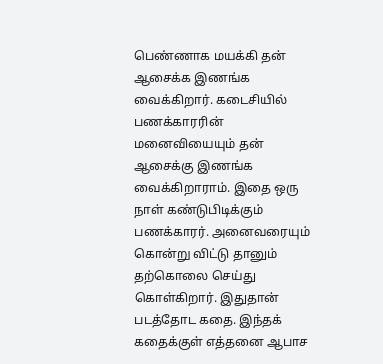பெண்ணாக மயக்கி தன் ஆசைக்க இணங்க வைக்கிறார். கடைசியில் பணக்காரரின் மனைவியையும் தன் ஆசைக்கு இணங்க வைக்கிறாராம். இதை ஒரு நாள் கண்டுபிடிக்கும் பணக்காரர். அனைவரையும் கொன்று விட்டு தானும் தற்கொலை செய்து கொள்கிறார். இதுதான் படத்தோட கதை. இந்தக் கதைக்குள் எத்தனை ஆபாச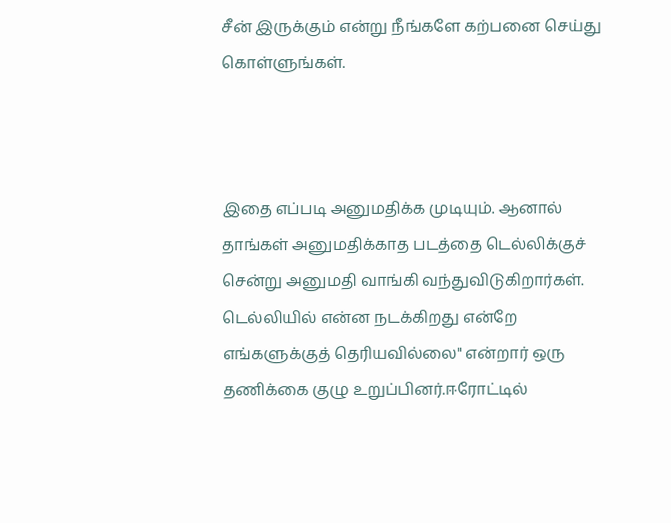சீன் இருக்கும் என்று நீங்களே கற்பனை செய்து கொள்ளுங்கள்.



இதை எப்படி அனுமதிக்க முடியும். ஆனால் தாங்கள் அனுமதிக்காத படத்தை டெல்லிக்குச் சென்று அனுமதி வாங்கி வந்துவிடுகிறார்கள். டெல்லியில் என்ன நடக்கிறது என்றே எங்களுக்குத் தெரியவில்லை" என்றார் ஒரு தணிக்கை குழு உறுப்பினர்.ஈரோட்டில்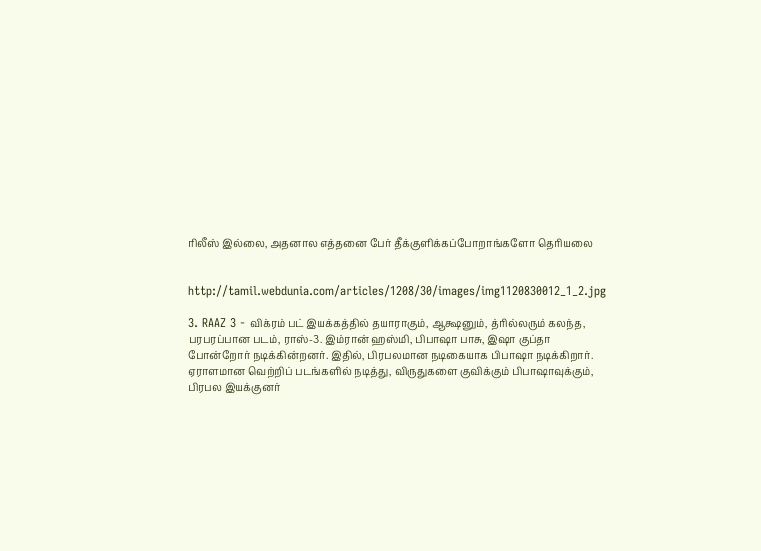ரிலீஸ் இல்லை, அதனால எத்தனை பேர் தீக்குளிக்கப்போறாங்களோ தெரியலை


http://tamil.webdunia.com/articles/1208/30/images/img1120830012_1_2.jpg

3. RAAZ 3 - விக்ரம் பட் இயக்கத்தில் தயாராகும், ஆக்ஷனும், த்ரில்லரும் கலந்த, பரபரப்பான படம், ராஸ்-3. இம்ரான் ஹஸ்மி, பிபாஷா பாசு, இஷா குப்தா போன்றோர் நடிக்கின்றனர். இதில், பிரபலமான நடிகையாக பிபாஷா நடிக்கிறார். ஏராளமான வெற்றிப் படங்களில் நடித்து, விருதுகளை குவிக்கும் பிபாஷாவுக்கும், பிரபல இயக்குனர்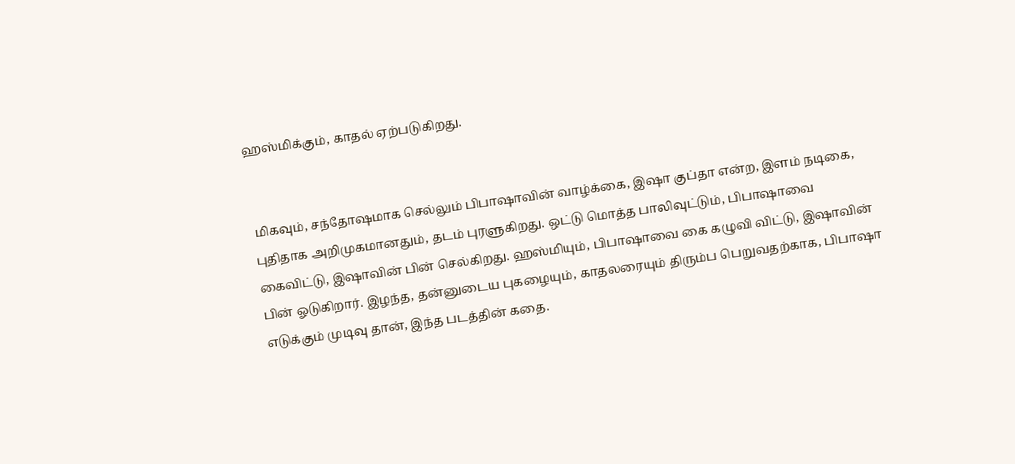ஹஸ்மிக்கும், காதல் ஏற்படுகிறது.


 மிகவும், சந்தோஷமாக செல்லும் பிபாஷாவின் வாழ்க்கை, இஷா குப்தா என்ற, இளம் நடிகை, புதிதாக அறிமுகமானதும், தடம் புரளுகிறது. ஒட்டு மொத்த பாலிவுட்டும், பிபாஷாவை கைவிட்டு, இஷாவின் பின் செல்கிறது. ஹஸ்மியும், பிபாஷாவை கை கழுவி விட்டு, இஷாவின் பின் ஓடுகிறார். இழந்த, தன்னுடைய புகழையும், காதலரையும் திரும்ப பெறுவதற்காக, பிபாஷா எடுக்கும் முடிவு தான், இந்த படத்தின் கதை.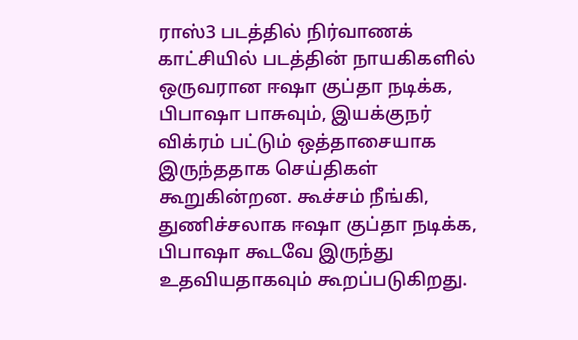ராஸ்3 படத்தில் நிர்வாணக் காட்சியில் படத்தின் நாயகிகளில் ஒருவரான ஈஷா குப்தா நடிக்க, பிபாஷா பாசுவும், இயக்குநர் விக்ரம் பட்டும் ஒத்தாசையாக இருந்ததாக செய்திகள் கூறுகின்றன. கூச்சம் நீங்கி, துணிச்சலாக ஈஷா குப்தா நடிக்க, பிபாஷா கூடவே இருந்து உதவியதாகவும் கூறப்படுகிறது.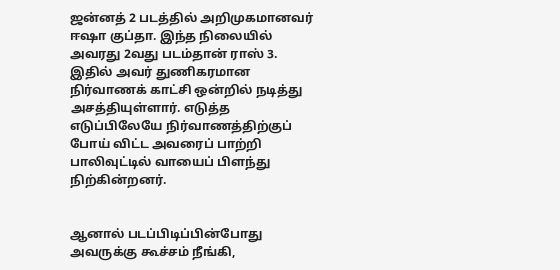ஜன்னத் 2 படத்தில் அறிமுகமானவர் ஈஷா குப்தா. இந்த நிலையில் அவரது 2வது படம்தான் ராஸ் 3. இதில் அவர் துணிகரமான நிர்வாணக் காட்சி ஒன்றில் நடித்து அசத்தியுள்ளார். எடுத்த எடுப்பிலேயே நிர்வாணத்திற்குப் போய் விட்ட அவரைப் பாற்றி பாலிவுட்டில் வாயைப் பிளந்து நிற்கின்றனர்.


ஆனால் படப்பிடிப்பின்போது அவருக்கு கூச்சம் நீங்கி,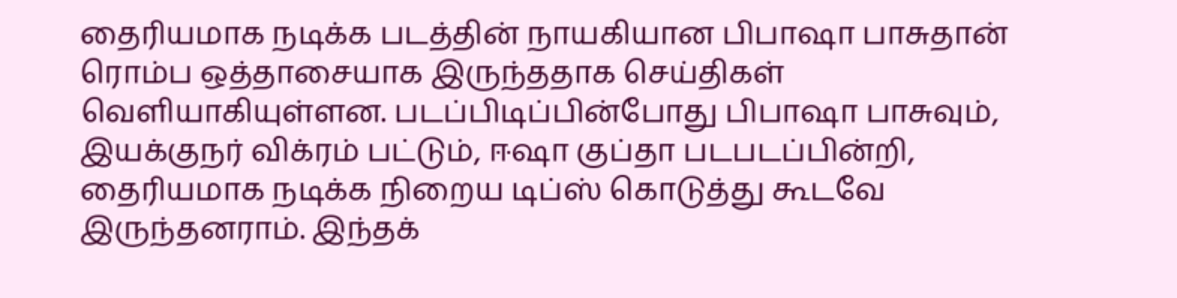தைரியமாக நடிக்க படத்தின் நாயகியான பிபாஷா பாசுதான் ரொம்ப ஒத்தாசையாக இருந்ததாக செய்திகள் வெளியாகியுள்ளன. படப்பிடிப்பின்போது பிபாஷா பாசுவும், இயக்குநர் விக்ரம் பட்டும், ஈஷா குப்தா படபடப்பின்றி, தைரியமாக நடிக்க நிறைய டிப்ஸ் கொடுத்து கூடவே இருந்தனராம். இந்தக்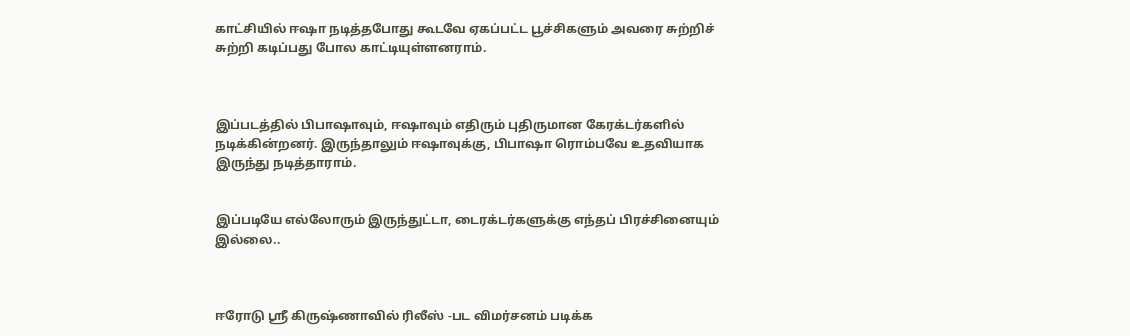காட்சியில் ஈஷா நடித்தபோது கூடவே ஏகப்பட்ட பூச்சிகளும் அவரை சுற்றிச் சுற்றி கடிப்பது போல காட்டியுள்ளனராம்.



இப்படத்தில் பிபாஷாவும், ஈஷாவும் எதிரும் புதிருமான கேரக்டர்களில் நடிக்கின்றனர். இருந்தாலும் ஈஷாவுக்கு, பிபாஷா ரொம்பவே உதவியாக இருந்து நடித்தாராம்.


இப்படியே எல்லோரும் இருந்துட்டா, டைரக்டர்களுக்கு எந்தப் பிரச்சினையும் இல்லை..



ஈரோடு ஸ்ரீ கிருஷ்ணாவில் ரிலீஸ் -பட விமர்சனம் படிக்க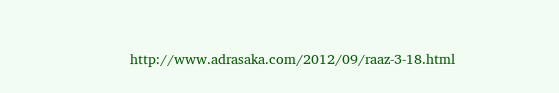http://www.adrasaka.com/2012/09/raaz-3-18.html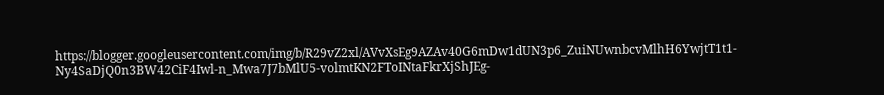https://blogger.googleusercontent.com/img/b/R29vZ2xl/AVvXsEg9AZAv40G6mDw1dUN3p6_ZuiNUwnbcvMlhH6YwjtT1t1-Ny4SaDjQ0n3BW42CiF4Iwl-n_Mwa7J7bMlU5-volmtKN2FToINtaFkrXjShJEg-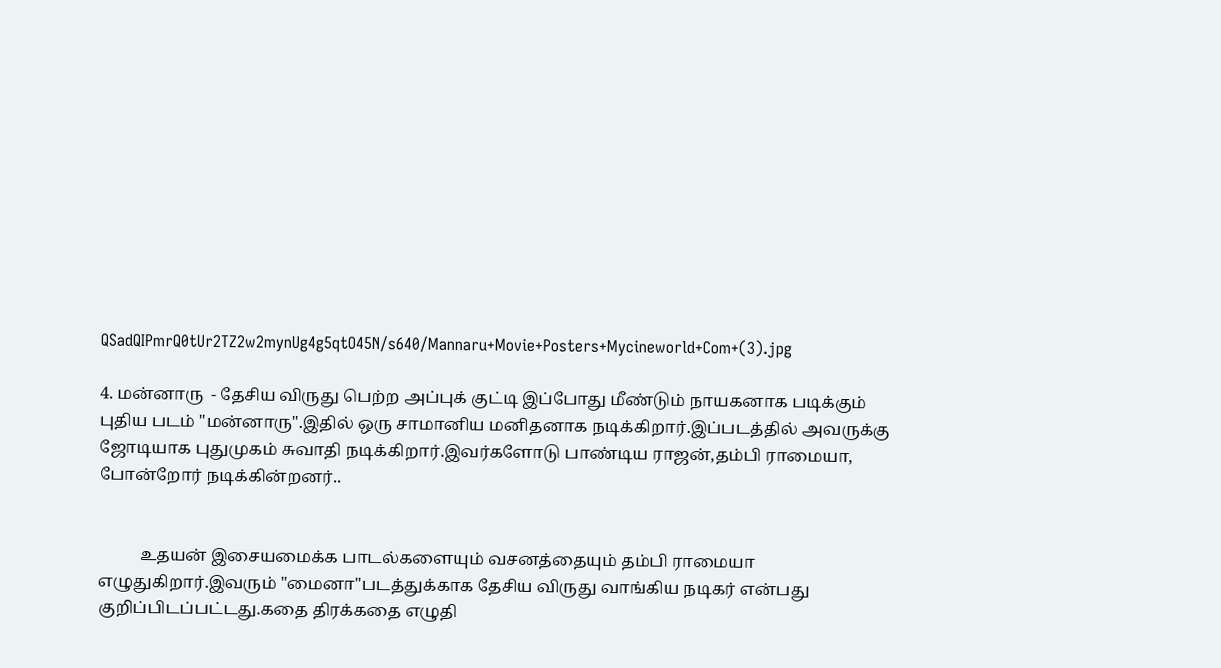QSadQIPmrQ0tUr2TZ2w2mynUg4g5qtO45N/s640/Mannaru+Movie+Posters+Mycineworld+Com+(3).jpg

4. மன்னாரு  - தேசிய விருது பெற்ற அப்புக் குட்டி இப்போது மீண்டும் நாயகனாக படிக்கும் புதிய படம் "மன்னாரு".இதில் ஒரு சாமானிய மனிதனாக நடிக்கிறார்.இப்படத்தில் அவருக்கு ஜோடியாக புதுமுகம் சுவாதி நடிக்கிறார்.இவர்களோடு பாண்டிய ராஜன்,தம்பி ராமையா, போன்றோர் நடிக்கின்றனர்..


          உதயன் இசையமைக்க பாடல்களையும் வசனத்தையும் தம்பி ராமையா எழுதுகிறார்.இவரும் "மைனா"படத்துக்காக தேசிய விருது வாங்கிய நடிகர் என்பது குறிப்பிடப்பட்டது.கதை திரக்கதை எழுதி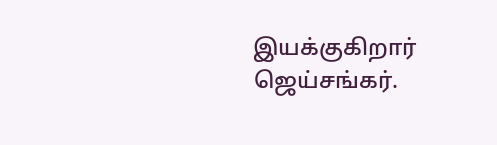இயக்குகிறார் ஜெய்சங்கர்.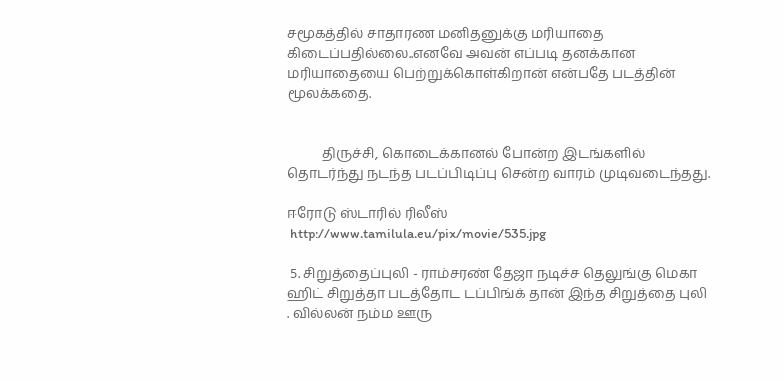சமூகத்தில் சாதாரண மனிதனுக்கு மரியாதை கிடைப்பதில்லை..எனவே அவன் எப்படி தனக்கான மரியாதையை பெற்றுக்கொள்கிறான் என்பதே படத்தின் மூலக்கதை.


          திருச்சி, கொடைக்கானல் போன்ற இடங்களில் தொடர்ந்து நடந்த படப்பிடிப்பு சென்ற வாரம் முடிவடைந்தது.

ஈரோடு ஸ்டாரில் ரிலீஸ்
 http://www.tamilula.eu/pix/movie/535.jpg

 5. சிறுத்தைப்புலி - ராம்சரண் தேஜா நடிச்ச தெலுங்கு மெகா ஹிட் சிறுத்தா படத்தோட டப்பிங்க் தான் இந்த சிறுத்தை புலி . வில்லன் நம்ம ஊரு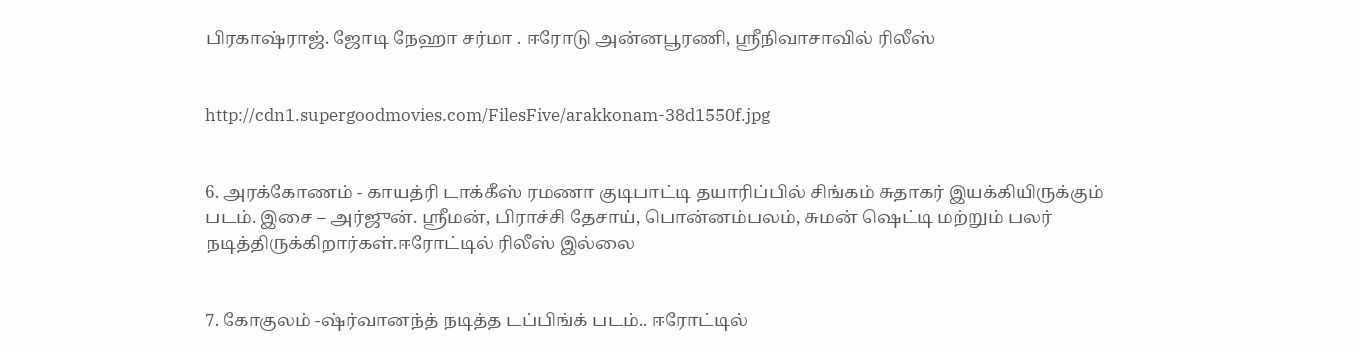பிரகாஷ்ராஜ். ஜோடி நேஹா சர்மா . ஈரோடு அன்னபூரணி, ஸ்ரீநிவாசாவில் ரிலீஸ்


http://cdn1.supergoodmovies.com/FilesFive/arakkonam-38d1550f.jpg


6. அரக்கோணம் - காயத்ரி டாக்கீஸ் ரமணா குடிபாட்டி தயாரிப்பில் சிங்கம் சுதாகர் இயக்கியிருக்கும் படம். இசை – அர்ஜுன். ஸ்ரீமன், பிராச்சி தேசாய், பொன்னம்பலம், சுமன் ஷெட்டி மற்றும் பலர் நடித்திருக்கிறார்கள்.ஈரோட்டில் ரிலீஸ் இல்லை


7. கோகுலம் -ஷ்ர்வானந்த் நடித்த டப்பிங்க் படம்.. ஈரோட்டில்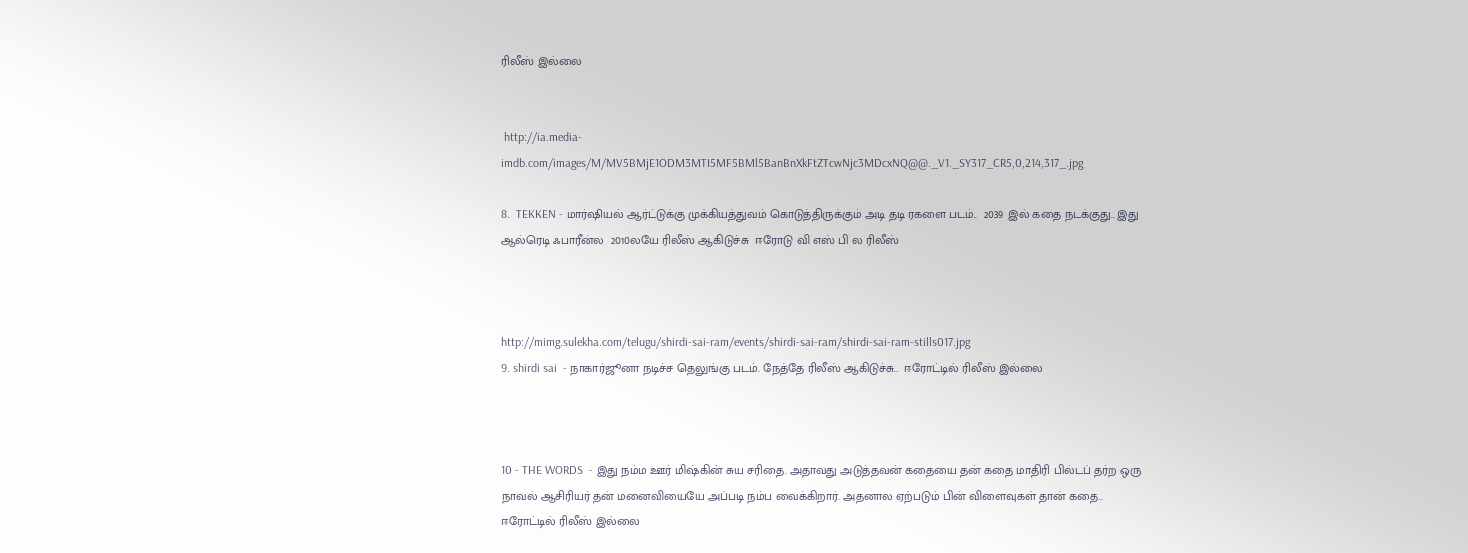ரிலீஸ் இல்லை


 http://ia.media-imdb.com/images/M/MV5BMjE1ODM3MTI5MF5BMl5BanBnXkFtZTcwNjc3MDcxNQ@@._V1._SY317_CR5,0,214,317_.jpg

8.  TEKKEN - மார்ஷியல் ஆர்ட்டுக்கு முக்கியத்துவம் கொடுத்திருக்கும் அடி தடி ரகளை படம்..  2039 இல் கதை நடக்குது.. இது ஆல்ரெடி ஃபாரீன்ல  2010லயே ரிலீஸ் ஆகிடுச்சு  ஈரோடு வி எஸ் பி ல ரிலீஸ்



http://mimg.sulekha.com/telugu/shirdi-sai-ram/events/shirdi-sai-ram/shirdi-sai-ram-stills017.jpg
9. shirdi sai  - நாகார்ஜூனா நடிச்ச தெலுங்கு படம். நேத்தே ரிலீஸ் ஆகிடுச்சு..  ஈரோட்டில் ரிலீஸ் இல்லை



10 - THE WORDS  - இது நம்ம ஊர் மிஷ்கின் சுய சரிதை. அதாவது அடுத்தவன் கதையை தன் கதை மாதிரி பில்டப் தர்ற ஒரு நாவல் ஆசிரியர் தன் மனைவியையே அப்படி நம்ப வைக்கிறார். அதனால ஏற்படும் பின் விளைவுகள் தான் கதை..   ஈரோட்டில் ரிலீஸ் இல்லை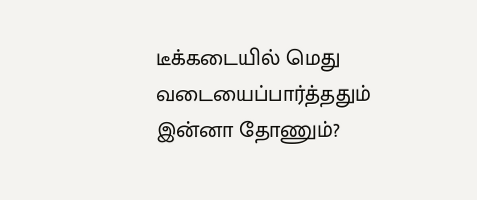டீக்கடையில் மெது வடையைப்பார்த்ததும் இன்னா தோணும்?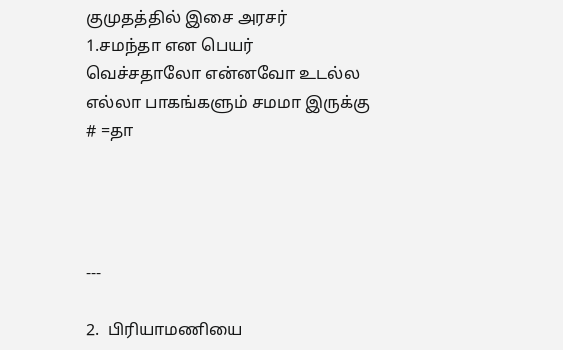குமுதத்தில் இசை அரசர்
1.சமந்தா என பெயர் வெச்சதாலோ என்னவோ உடல்ல எல்லா பாகங்களும் சமமா இருக்கு # =தா




---

2.  பிரியாமணியை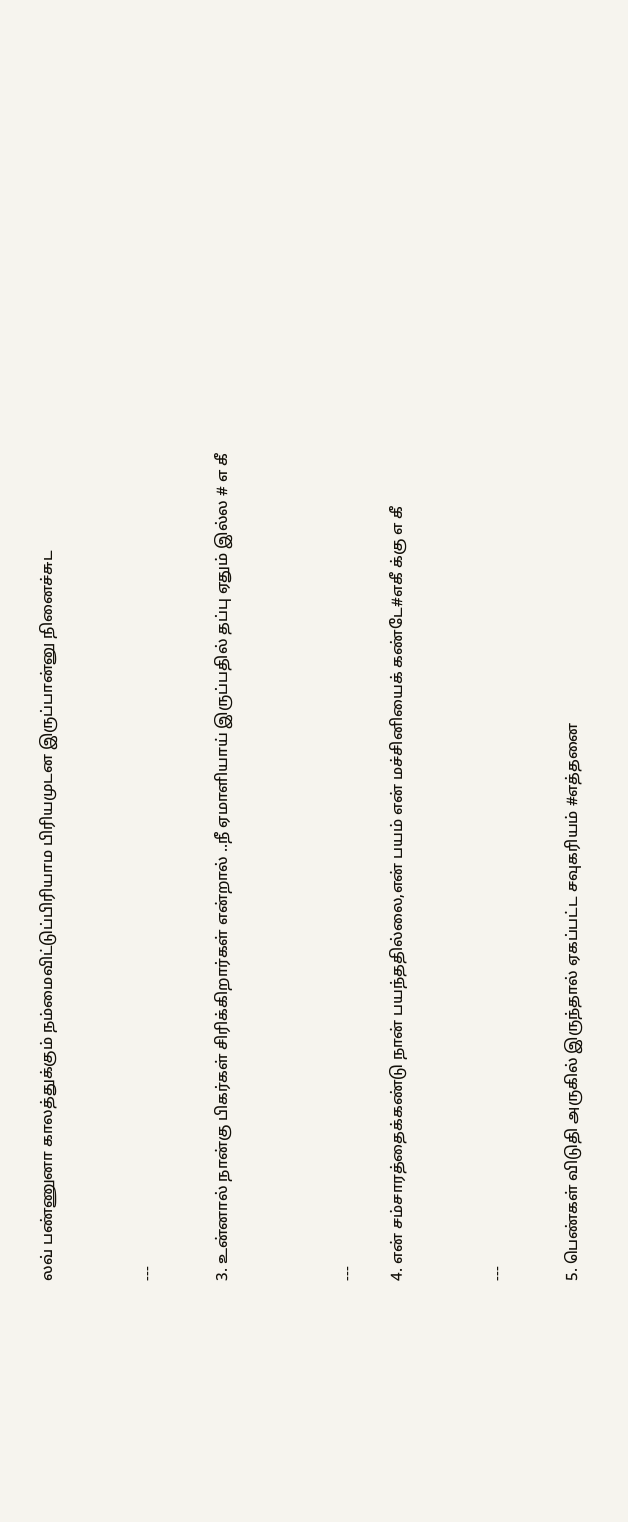லவ் பண்ணுனா காலத்துக்கும் நம்மைவிட்டுப்பிரியாம பிரியமுடன இருப்பான்னு நினைச்சுட



---


3. உன்னால் நான்கு பிகர்கள் சிரிக்கிறார்கள் என்றால் ..நீ ஏமாளியாய் இருப்பதில் தப்பு ஏதும் இல்ல # எ கீ




---

4. என் சம்சாரத்தைக்கண்டு நான் பயந்ததில்லை,என் பயம் என் மச்சினியைக் கண்டே#எகீ க்கு எ கீ



---


5. பெண்கள் விடுதி அருகில் இருந்தால் ஏகப்பட்ட சவுகரியம் #எத்தனை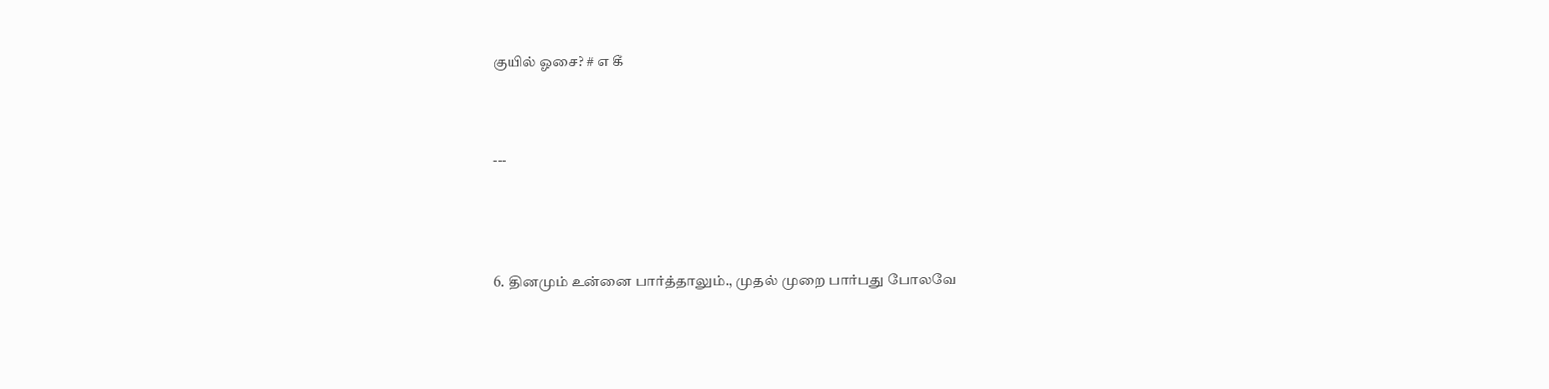குயில் ஓசை? # எ கீ



---




6. தினமும் உன்னை பார்த்தாலும்., முதல் முறை பார்பது போலவே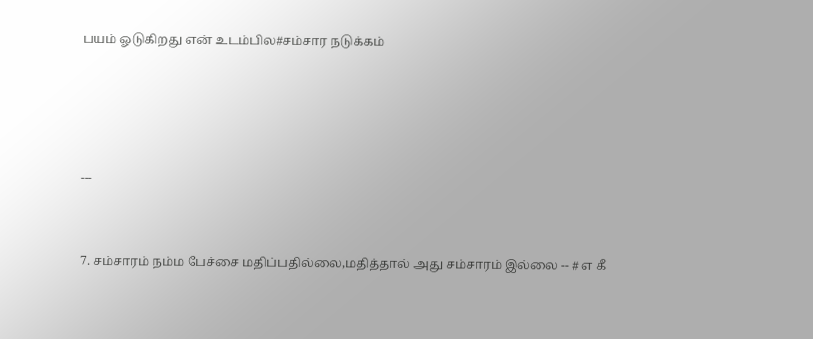பயம் ஓடுகிறது என் உடம்பில#சம்சார நடுக்கம்




---


7. சம்சாரம் நம்ம பேச்சை மதிப்பதில்லை,மதித்தால் அது சம்சாரம் இல்லை -- # எ கீ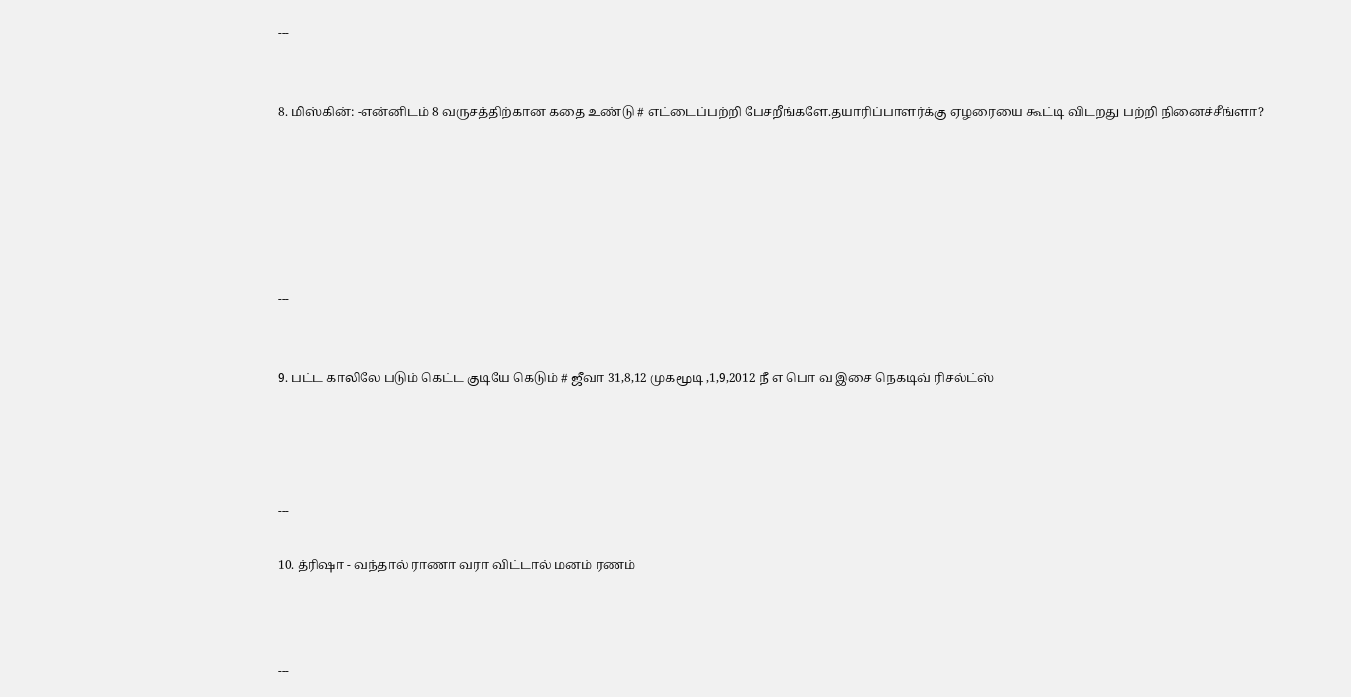---


8. மிஸ்கின்: -என்னிடம் 8 வருசத்திற்கான கதை உண்டு # எட்டைப்பற்றி பேசறீங்களே.தயாரிப்பாளர்க்கு ஏழரையை கூட்டி விடறது பற்றி நினைச்சீங்ளா?






---


9. பட்ட காலிலே படும் கெட்ட குடியே கெடும் # ஜீவா 31,8,12 முகமூடி ,1,9,2012 நீ எ பொ வ இசை நெகடிவ் ரிசல்ட்ஸ்




---

10. த்ரிஷா - வந்தால் ராணா வரா விட்டால் மனம் ரணம்



---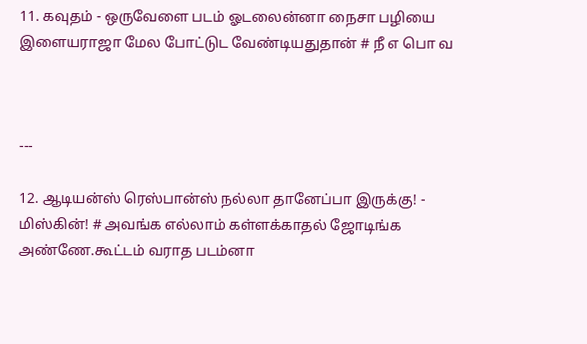11. கவுதம் - ஒருவேளை படம் ஓடலைன்னா நைசா பழியை இளையராஜா மேல போட்டுட வேண்டியதுதான் # நீ எ பொ வ



---

12. ஆடியன்ஸ் ரெஸ்பான்ஸ் நல்லா தானேப்பா இருக்கு! - மிஸ்கின்! # அவங்க எல்லாம் கள்ளக்காதல் ஜோடிங்க அண்ணே.கூட்டம் வராத படம்னா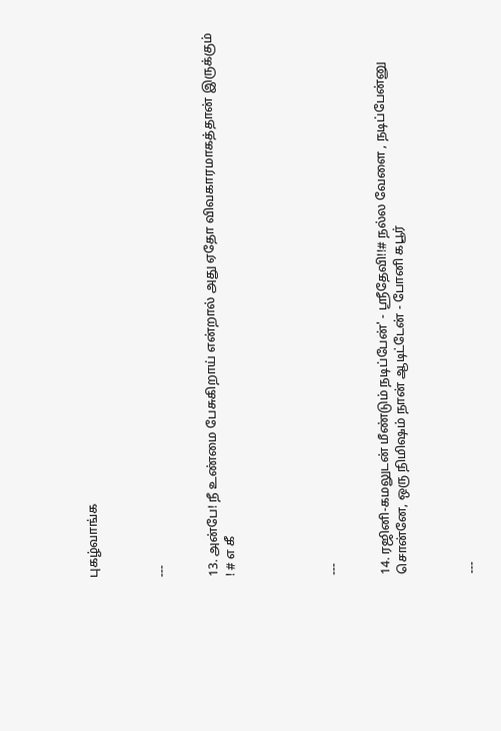புகழ்வாங்க



---


13. அன்பே! நீ உண்மை பேசுகிறாய் என்றால் அது ஏதோ விவகாரமாகத்தான் இருக்கும் ! # எ கீ





---


14. ரஜினி-கமலுடன் மீண்டும் நடிப்பேன்' - ஸ்ரீதேவி!!# நல்ல வேளை , நடிப்பேன்னு சொன்னே, ஒரு நிமிஷம் நான் ஆடிட்டேன் - போனி கபூர்



---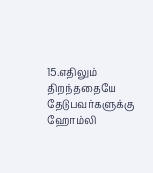15.எதிலும் திறந்ததையே தேடுபவர்களுக்கு ஹோம்லி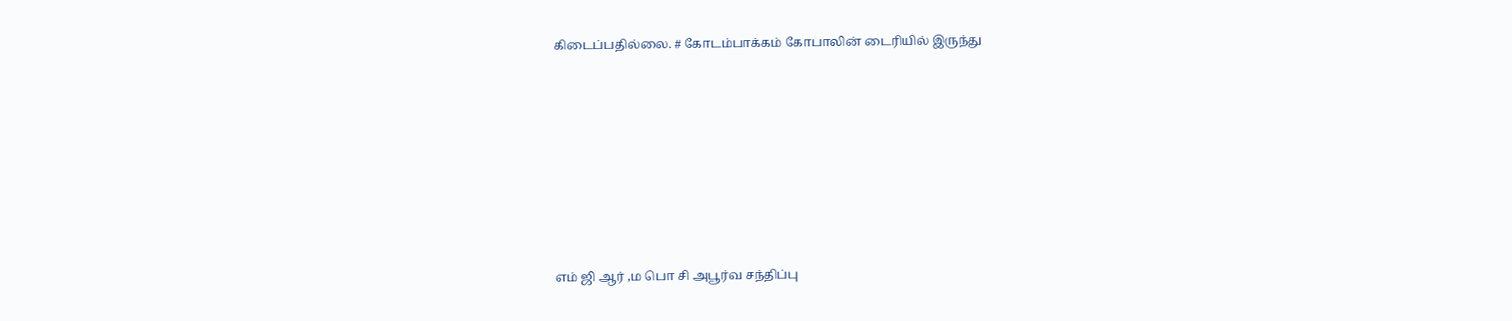கிடைப்பதில்லை. # கோடம்பாக்கம் கோபாலின் டைரியில் இருந்து











எம் ஜி ஆர் ,ம பொ சி அபூர்வ சந்திப்பு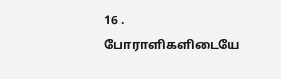16 . போராளிகளிடையே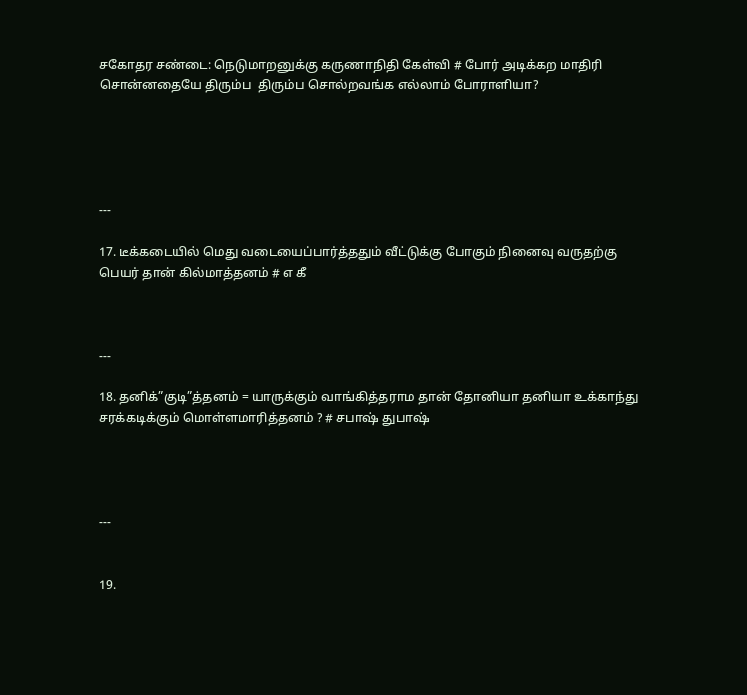சகோதர சண்டை: நெடுமாறனுக்கு கருணாநிதி கேள்வி # போர் அடிக்கற மாதிரி சொன்னதையே திரும்ப  திரும்ப சொல்றவங்க எல்லாம் போராளியா?





---

17. டீக்கடையில் மெது வடையைப்பார்த்ததும் வீட்டுக்கு போகும் நினைவு வருதற்கு பெயர் தான் கில்மாத்தனம் # எ கீ



---

18. தனிக்”குடி”த்தனம் = யாருக்கும் வாங்கித்தராம தான் தோனியா தனியா உக்காந்து சரக்கடிக்கும் மொள்ளமாரித்தனம் ? # சபாஷ் துபாஷ்




---


19.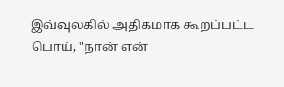இவ்வுலகில் அதிகமாக கூறப்பட்ட பொய், "நான் என்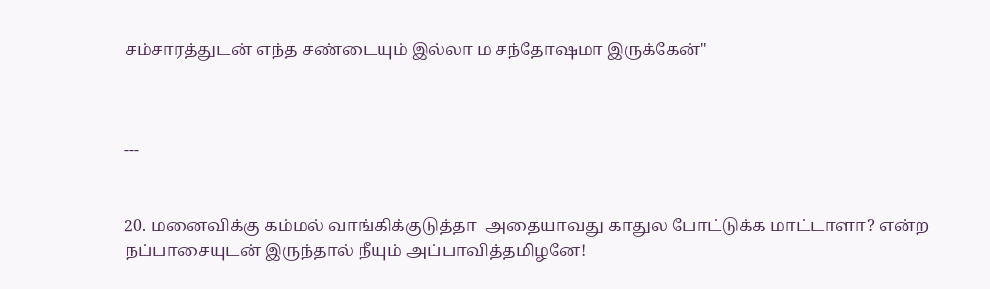சம்சாரத்துடன் எந்த சண்டையும் இல்லா ம சந்தோஷமா இருக்கேன்"



---


20. மனைவிக்கு கம்மல் வாங்கிக்குடுத்தா  அதையாவது காதுல போட்டுக்க மாட்டாளா? என்ற நப்பாசையுடன் இருந்தால் நீயும் அப்பாவித்தமிழனே!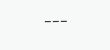---